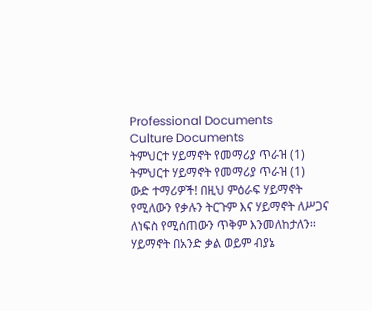Professional Documents
Culture Documents
ትምህርተ ሃይማኖት የመማሪያ ጥራዝ (1)
ትምህርተ ሃይማኖት የመማሪያ ጥራዝ (1)
ውድ ተማሪዎች! በዚህ ምዕራፍ ሃይማኖት የሚለውን የቃሉን ትርጉም እና ሃይማኖት ለሥጋና ለነፍስ የሚሰጠውን ጥቅም እንመለከታለን፡፡
ሃይማኖት በአንድ ቃል ወይም ብያኔ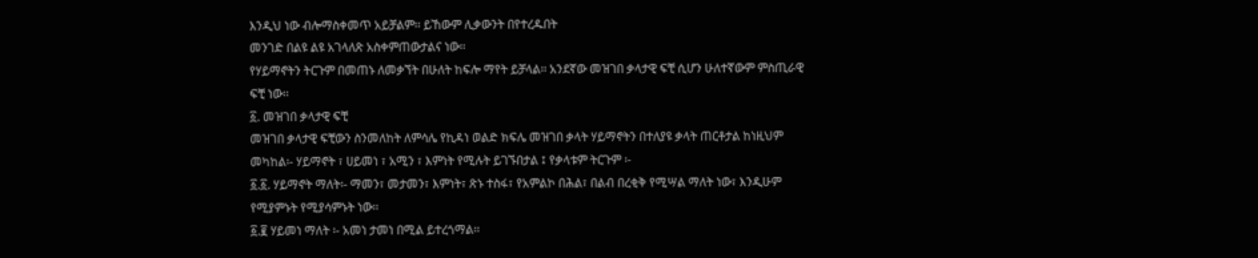እንዲህ ነው ብሎማስቀመጥ አይቻልም፡፡ ይኸውም ሊቃውንት በየተረዱበት
መንገድ በልዩ ልዩ አገላለጽ አስቀምጠውታልና ነው፡፡
የሃይማኖትን ትርጉም በመጠኑ ለመቃኘት በሁለት ከፍሎ ማየት ይቻላል፡፡ አንደኛው መዝገበ ቃላታዊ ፍቺ ሲሆን ሁለተኛውም ምስጢራዊ
ፍቺ ነው፡፡
፩. መዝገበ ቃላታዊ ፍቺ
መዝገበ ቃላታዊ ፍቺውን ስንመለከት ለምሳሌ የኪዳነ ወልድ ክፍሌ መዝገበ ቃላት ሃይማኖትን በተለያዩ ቃላት ጠርቶታል ከነዚህም
መካከል፡- ሃይማኖት ፣ ሀይመነ ፣ አሚን ፣ እምነት የሚሉት ይገኙበታል ፤ የቃላቱም ትርጉም ፡-
፩.፩. ሃይማኖት ማለት፡- ማመን፣ መታመን፣ እምነት፣ ጽኑ ተስፋ፣ የአምልኮ በሕል፣ በልብ በረቂቅ የሚሣል ማለት ነው፣ እንዲሁም
የሚያምኑት የሚያሳምኑት ነው፡፡
፩.፪ ሃይመነ ማለት ፡- አመነ ታመነ በሚል ይተረጎማል፡፡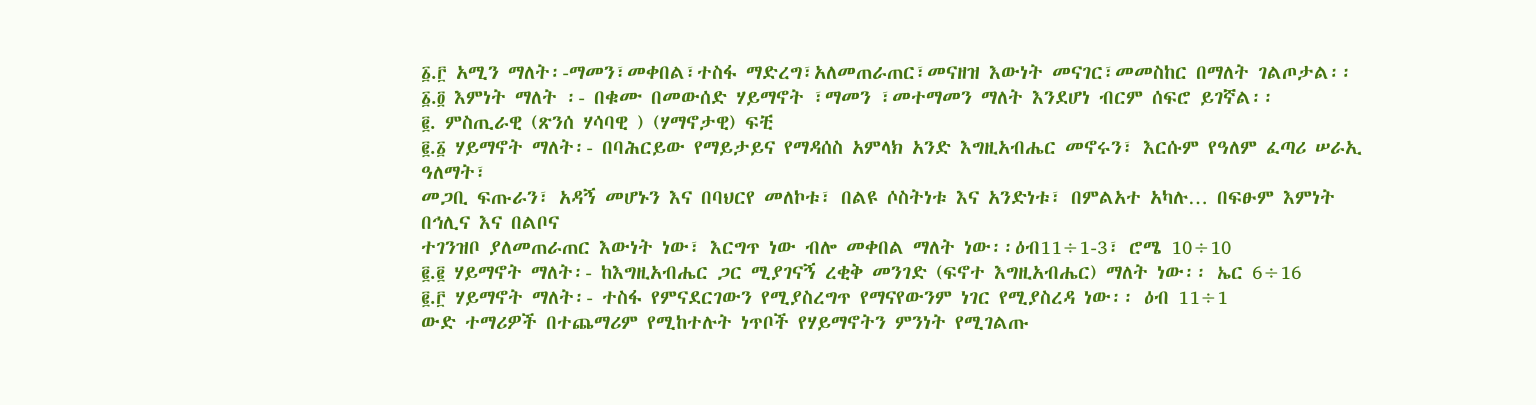፩.፫ አሚን ማለት፡-ማመን፣መቀበል፣ተስፋ ማድረግ፣አለመጠራጠር፣መናዘዝ እውነት መናገር፣መመስከር በማለት ገልጦታል፡፡
፩.፬ እምነት ማለት ፡- በቁሙ በመውሰድ ሃይማኖት ፣ማመን ፣መተማመን ማለት እንደሆነ ብርም ሰፍሮ ይገኛል፡፡
፪. ምስጢራዊ (ጽንሰ ሃሳባዊ ) (ሃማኖታዊ) ፍቺ
፪.፩ ሃይማኖት ማለት፡- በባሕርይው የማይታይና የማዳሰስ አምላክ አንድ እግዚአብሔር መኖሩን፣ እርሱም የዓለም ፈጣሪ ሠራኢ ዓለማት፣
መጋቢ ፍጡራን፣ አዳኝ መሆኑን እና በባህርየ መለኮቱ፣ በልዩ ሶስትነቱ እና አንድነቱ፣ በምልአተ አካሉ… በፍፁም እምነት በኅሊና እና በልቦና
ተገንዝቦ ያለመጠራጠር እውነት ነው፣ እርግጥ ነው ብሎ መቀበል ማለት ነው፡፡ዕብ11÷1-3፣ ሮሜ 10÷10
፪.፪ ሃይማኖት ማለት፡- ከእግዚአብሔር ጋር ሚያገናኝ ረቂቅ መንገድ (ፍኖተ እግዚአብሔር) ማለት ነው፡፡ ኤር 6÷16
፪.፫ ሃይማኖት ማለት፡- ተስፋ የምናደርገውን የሚያስረግጥ የማናየውንም ነገር የሚያስረዳ ነው፡፡ ዕብ 11÷1
ውድ ተማሪዎች በተጨማሪም የሚከተሉት ነጥቦች የሃይማኖትን ምንነት የሚገልጡ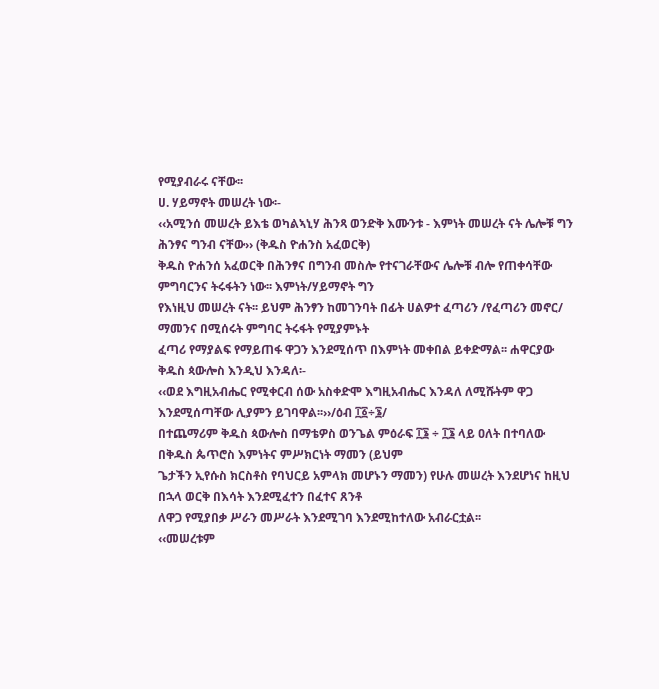የሚያብራሩ ናቸው፡፡
ሀ. ሃይማኖት መሠረት ነው፡-
‹‹አሚንሰ መሠረት ይእቴ ወካልኣኒሃ ሕንጻ ወንድቅ እሙንቱ - እምነት መሠረት ናት ሌሎቹ ግን ሕንፃና ግንብ ናቸው›› (ቅዱስ ዮሐንስ አፈወርቅ)
ቅዱስ ዮሐንሰ አፈወርቅ በሕንፃና በግንብ መስሎ የተናገራቸውና ሌሎቹ ብሎ የጠቀሳቸው ምግባርንና ትሩፋትን ነው፡፡ እምነት/ሃይማኖት ግን
የእነዚህ መሠረት ናት፡፡ ይህም ሕንፃን ከመገንባት በፊት ሀልዎተ ፈጣሪን /የፈጣሪን መኖር/ ማመንና በሚሰሩት ምግባር ትሩፋት የሚያምኑት
ፈጣሪ የማያልፍ የማይጠፋ ዋጋን እንደሚሰጥ በእምነት መቀበል ይቀድማል፡፡ ሐዋርያው ቅዱስ ጳውሎስ እንዲህ እንዳለ፡-
‹‹ወደ እግዚአብሔር የሚቀርብ ሰው አስቀድሞ እግዚአብሔር እንዳለ ለሚሹትም ዋጋ እንደሚሰጣቸው ሊያምን ይገባዋል፡፡››/ዕብ ፲፩÷፮/
በተጨማሪም ቅዱስ ጳውሎስ በማቴዎስ ወንጌል ምዕራፍ ፲፮ ÷ ፲፮ ላይ ዐለት በተባለው በቅዱስ ጴጥሮስ እምነትና ምሥክርነት ማመን (ይህም
ጌታችን ኢየሱስ ክርስቶስ የባህርይ አምላክ መሆኑን ማመን) የሁሉ መሠረት እንደሆነና ከዚህ በኋላ ወርቅ በእሳት እንደሚፈተን በፈተና ጸንቶ
ለዋጋ የሚያበቃ ሥራን መሥራት እንደሚገባ እንደሚከተለው አብራርቷል፡፡
‹‹መሠረቱም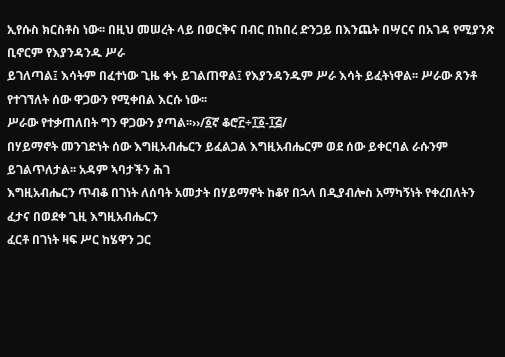ኢየሱስ ክርስቶስ ነው፡፡ በዚህ መሠረት ላይ በወርቅና በብር በከበረ ድንጋይ በእንጨት በሣርና በአገዳ የሚያንጽ ቢኖርም የእያንዳንዱ ሥራ
ይገለጣል፤ እሳትም በፈተነው ጊዜ ቀኑ ይገልጠዋል፤ የእያንዳንዱም ሥራ እሳት ይፈትነዋል፡፡ ሥራው ጸንቶ የተገኘለት ሰው ዋጋውን የሚቀበል እርሱ ነው፡፡
ሥራው የተቃጠለበት ግን ዋጋውን ያጣል፡፡››/፩ኛ ቆሮ፫÷፲፩-፲፭/
በሃይማኖት መንገድነት ሰው እግዚአብሔርን ይፈልጋል እግዚአብሔርም ወደ ሰው ይቀርባል ራሱንም ይገልጥለታል፡፡ አዳም ኣባታችን ሕገ
እግዚአብሔርን ጥብቆ በገነት ለሰባት አመታት በሃይማኖት ከቆየ በኋላ በዲያብሎስ አማካኝነት የቀረበለትን ፈታና በወደቀ ጊዚ እግዚአብሔርን
ፈርቶ በገነት ዛፍ ሥር ከሄዋን ጋር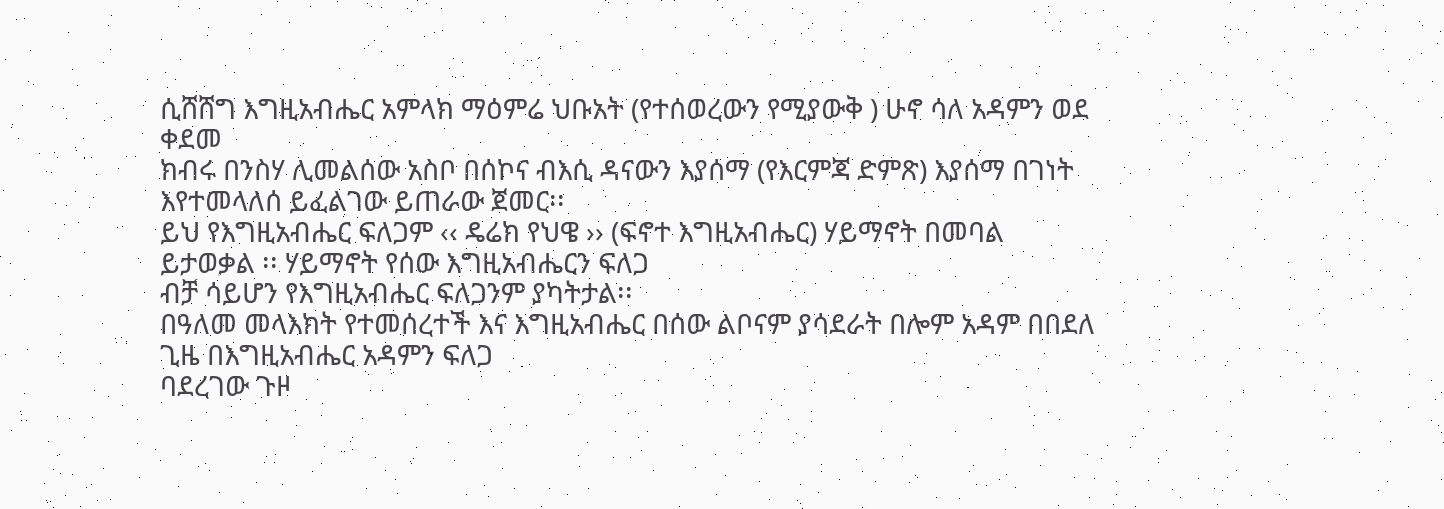ሲሸሸግ እግዚአብሔር አምላክ ማዕምሬ ህቡአት (የተሰወረውን የሚያውቅ ) ሁኖ ሳለ አዳምን ወደ ቀደመ
ክብሩ በንስሃ ሊመልሰው አስቦ በሰኮና ብእሲ ዳናውን እያሰማ (የእርምጃ ድምጽ) እያሰማ በገነት እየተመላለሰ ይፈልገው ይጠራው ጀመር፡፡
ይህ የእግዚአብሔር ፍለጋም ‹‹ ዴሬክ የህዌ ›› (ፍኖተ እግዚአብሔር) ሃይማኖት በመባል ይታወቃል ፡፡ ሃይማኖት የሰው እግዚአብሔርን ፍለጋ
ብቻ ሳይሆን የእግዚአብሔር ፍለጋንም ያካትታል፡፡
በዓለመ መላእክት የተመሰረተች እና እግዚአብሔር በሰው ልቦናም ያሳደራት በሎም አዳም በበደለ ጊዜ በእግዚአብሔር አዳምን ፍለጋ
ባደረገው ጉዞ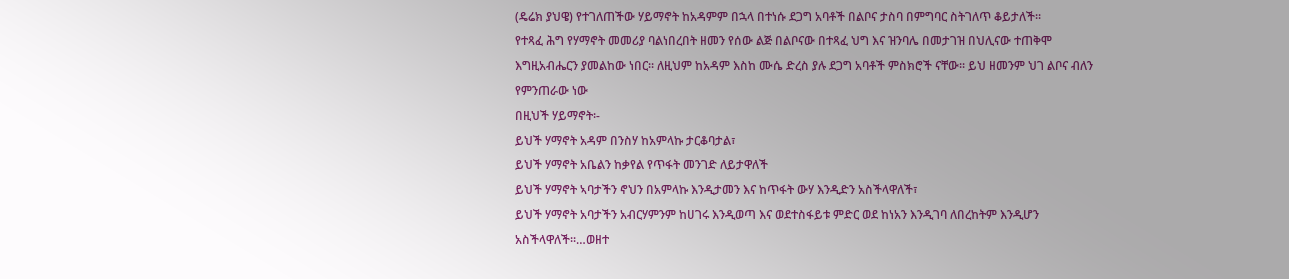(ዴሬክ ያህዌ) የተገለጠችው ሃይማኖት ከአዳምም በኋላ በተነሱ ደጋግ አባቶች በልቦና ታስባ በምግባር ስትገለጥ ቆይታለች፡፡
የተጻፈ ሕግ የሃማኖት መመሪያ ባልነበረበት ዘመን የሰው ልጅ በልቦናው በተጻፈ ህግ እና ዝንባሌ በመታገዝ በህሊናው ተጠቅሞ
እግዚአብሔርን ያመልከው ነበር፡፡ ለዚህም ከአዳም እስከ ሙሴ ድረስ ያሉ ደጋግ አባቶች ምስክሮች ናቸው፡፡ ይህ ዘመንም ህገ ልቦና ብለን
የምንጠራው ነው
በዚህች ሃይማኖት፡-
ይህች ሃማኖት አዳም በንስሃ ከአምላኩ ታርቆባታል፣
ይህች ሃማኖት አቤልን ከቃየል የጥፋት መንገድ ለይታዋለች
ይህች ሃማኖት ኣባታችን ኖህን በአምላኩ እንዲታመን እና ከጥፋት ውሃ እንዲድን አስችላዋለች፣
ይህች ሃማኖት አባታችን አብርሃምንም ከሀገሩ እንዲወጣ እና ወደተስፋይቱ ምድር ወደ ከነአን እንዲገባ ለበረከትም እንዲሆን
አስችላዋለች፡፡…ወዘተ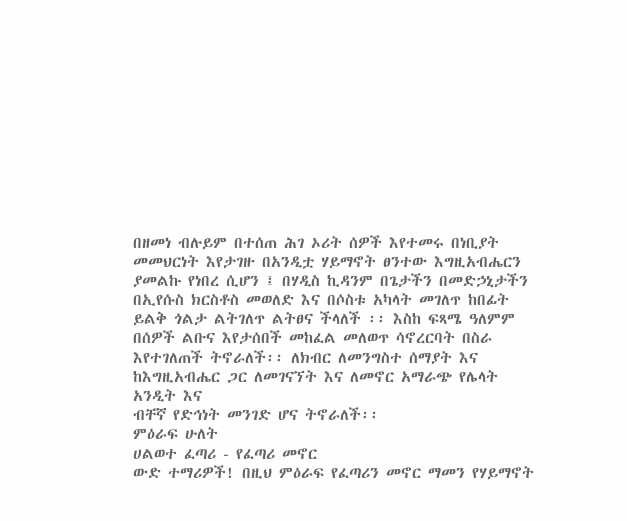በዘመነ ብሉይም በተሰጠ ሕገ ኦሪት ሰዎች እየተመሩ በነቢያት መመህርነት እየታገዙ በአንዲቷ ሃይማኖት ፀንተው እግዚአብሔርን
ያመልኩ የነበረ ሲሆን ፤ በሃዲስ ኪዳንም በጌታችን በመድኃኒታችን በኢየሱስ ክርስቶስ መወለድ እና በሶስቱ አካላት መገለጥ ከበፊት
ይልቅ ጎልታ ልትገለጥ ልትፀና ችላለች ፡፡ እስከ ፍጻሜ ዓለምም በሰዎች ልቡና እየታሰበች መከፈል መለወጥ ሳኖረርባት በስራ
እየተገለጠች ትኖራለች፡፡ ለክብር ለመንግስተ ሰማያት እና ከእግዚአብሔር ጋር ለመገናኘት እና ለመኖር አማራጭ የሌላት አንዲት እና
ብቸኛ የድኅነት መንገድ ሆና ትኖራለች፡፡
ምዕራፍ ሁለት
ሀልወተ ፈጣሪ - የፈጣሪ መኖር
ውድ ተማሪዎች! በዚህ ምዕራፍ የፈጣሪን መኖር ማመን የሃይማኖት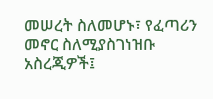መሠረት ስለመሆኑ፣ የፈጣሪን መኖር ስለሚያስገነዝቡ አስረጂዎች፤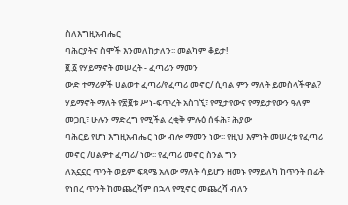ስለእግዚአብሔር
ባሕርያትና ስሞች እንመለከታለን፡፡ መልካም ቆይታ!
፪.፩ የሃይማኖት መሠረት - ፈጣሪን ማመን
ውድ ተማሪዎች ሀልወተ ፈጣሪ/የፈጣሪ መኖር/ ሲባል ምን ማለት ይመስላችዋል?
ሃይማኖት ማለት የ፳፪ቱ ሥነ-ፍጥረት አስገኚ፣ የሚታየውና የማይታየውን ዓለም መጋቢ፣ ሁሉን ማድረግ የሚችል ረቂቅ ምሉዕ ሰፋሕ፣ ሕያው
ባሕርይ የሆነ እግዚአብሔር ነው ብሎ ማመን ነው፡፡ የዚህ እምነት መሠረቱ የፈጣሪ መኖር /ሀልዎተ ፈጣሪ/ ነው፡፡ የፈጣሪ መኖር ስንል ግን
ለአኗኗር ጥንት ወይም ፍጻሜ አለው ማለት ሳይሆን ዘመኑ የማይለካ ከጥንት በፊት የነበረ ጥንት ከመጨረሻም በኋላ የሚኖር መጨረሻ ብለን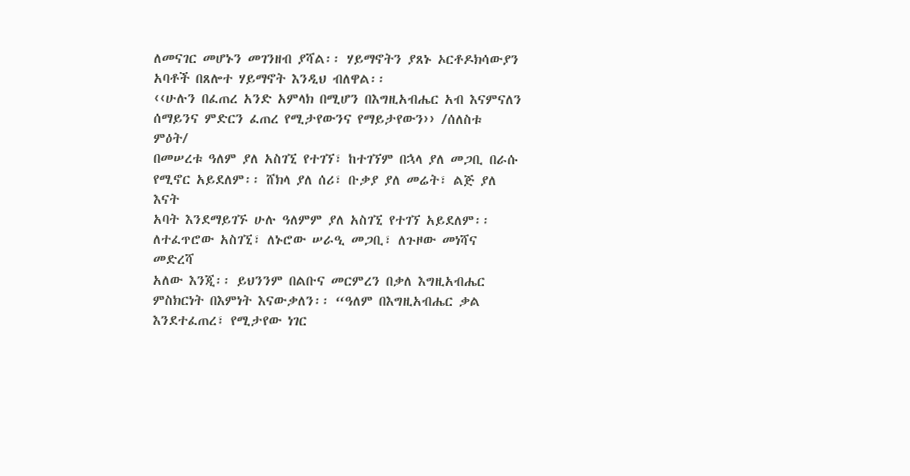ለመናገር መሆኑን መገንዘብ ያሻል፡፡ ሃይማኖትን ያጸኑ ኦርቶዶክሳውያን አባቶች በጸሎተ ሃይማኖት እንዲህ ብለዋል፡፡
‹‹ሁሉን በፈጠረ አንድ አምላክ በሚሆን በእግዚአብሔር አብ እናምናለን ሰማይንና ምድርን ፈጠረ የሚታየውንና የማይታየውን›› /ሰለስቱ
ምዕት/
በመሠረቱ ዓለም ያለ አስገኚ የተገኘ፣ ከተገኘም በኋላ ያለ መጋቢ በራሱ የሚኖር አይደለም፡፡ ሸክላ ያለ ሰሪ፣ ቡቃያ ያለ መሬት፣ ልጅ ያለ እናት
አባት እንደማይገኙ ሁሉ ዓለምም ያለ አስገኚ የተገኘ አይደለም፡፡ ለተፈጥሮው አስገኚ፣ ለኑሮው ሠራዒ መጋቢ፣ ለጉዞው መነሻና መድረሻ
አለው እንጂ፡፡ ይህንንም በልቡና መርምረን በቃለ እግዚአብሔር ምስክርነት በእምነት እናውቃለን፡፡ “ዓለም በእግዚአብሔር ቃል
እንደተፈጠረ፣ የሚታየው ነገር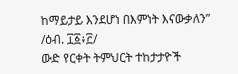ከማይታይ እንደሆነ በእምነት እናውቃለን” /ዕብ. ፲፩፥፫/
ውድ የርቀት ትምህርት ተከታታዮች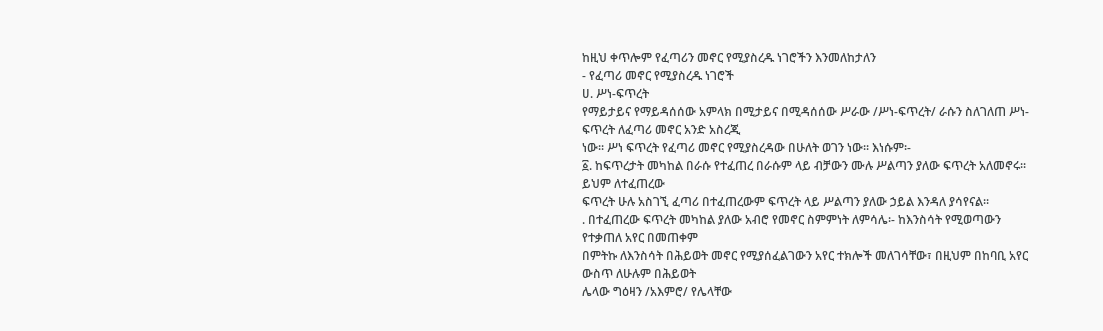ከዚህ ቀጥሎም የፈጣሪን መኖር የሚያስረዱ ነገሮችን እንመለከታለን
- የፈጣሪ መኖር የሚያስረዱ ነገሮች
ሀ. ሥነ-ፍጥረት
የማይታይና የማይዳሰሰው አምላክ በሚታይና በሚዳሰሰው ሥራው /ሥነ-ፍጥረት/ ራሱን ስለገለጠ ሥነ-ፍጥረት ለፈጣሪ መኖር አንድ አስረጂ
ነው፡፡ ሥነ ፍጥረት የፈጣሪ መኖር የሚያስረዳው በሁለት ወገን ነው፡፡ እነሱም፡-
፩. ከፍጥረታት መካከል በራሱ የተፈጠረ በራሱም ላይ ብቻውን ሙሉ ሥልጣን ያለው ፍጥረት አለመኖሩ፡፡ ይህም ለተፈጠረው
ፍጥረት ሁሉ አስገኚ ፈጣሪ በተፈጠረውም ፍጥረት ላይ ሥልጣን ያለው ኃይል እንዳለ ያሳየናል፡፡
. በተፈጠረው ፍጥረት መካከል ያለው አብሮ የመኖር ስምምነት ለምሳሌ፡- ከእንስሳት የሚወጣውን የተቃጠለ አየር በመጠቀም
በምትኩ ለእንስሳት በሕይወት መኖር የሚያሰፈልገውን አየር ተክሎች መለገሳቸው፣ በዚህም በከባቢ አየር ውስጥ ለሁሉም በሕይወት
ሌላው ግዕዛን /አእምሮ/ የሌላቸው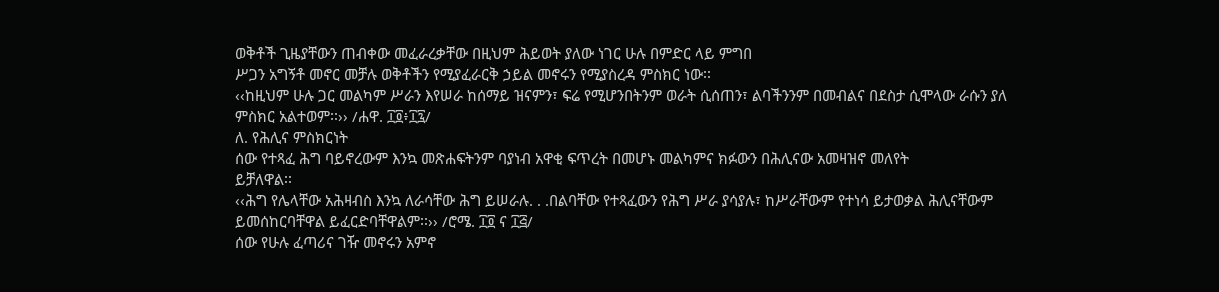ወቅቶች ጊዜያቸውን ጠብቀው መፈራረቃቸው በዚህም ሕይወት ያለው ነገር ሁሉ በምድር ላይ ምግበ
ሥጋን አግኝቶ መኖር መቻሉ ወቅቶችን የሚያፈራርቅ ኃይል መኖሩን የሚያስረዳ ምስክር ነው፡፡
‹‹ከዚህም ሁሉ ጋር መልካም ሥራን እየሠራ ከሰማይ ዝናምን፣ ፍሬ የሚሆንበትንም ወራት ሲሰጠን፣ ልባችንንም በመብልና በደስታ ሲሞላው ራሱን ያለ
ምስክር አልተወም፡፡›› /ሐዋ. ፲፬፥፲፯/
ለ. የሕሊና ምስክርነት
ሰው የተጻፈ ሕግ ባይኖረውም እንኳ መጽሐፍትንም ባያነብ አዋቂ ፍጥረት በመሆኑ መልካምና ክፉውን በሕሊናው አመዛዝኖ መለየት
ይቻለዋል፡፡
‹‹ሕግ የሌላቸው አሕዛብስ እንኳ ለራሳቸው ሕግ ይሠራሉ. . .በልባቸው የተጻፈውን የሕግ ሥራ ያሳያሉ፣ ከሥራቸውም የተነሳ ይታወቃል ሕሊናቸውም
ይመሰከርባቸዋል ይፈርድባቸዋልም፡፡›› /ሮሜ. ፲፬ ና ፲፭/
ሰው የሁሉ ፈጣሪና ገዥ መኖሩን አምኖ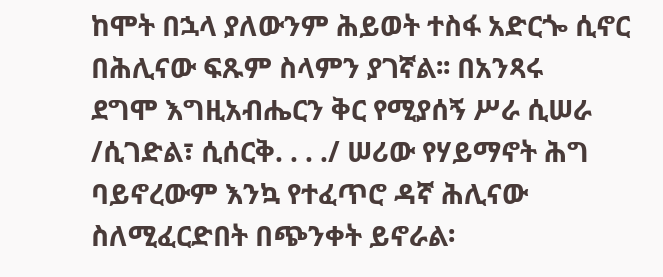ከሞት በኋላ ያለውንም ሕይወት ተስፋ አድርጐ ሲኖር በሕሊናው ፍጹም ስላምን ያገኛል፡፡ በአንጻሩ
ደግሞ እግዚአብሔርን ቅር የሚያሰኝ ሥራ ሲሠራ /ሲገድል፣ ሲሰርቅ. . . ./ ሠሪው የሃይማኖት ሕግ ባይኖረውም እንኳ የተፈጥሮ ዳኛ ሕሊናው
ስለሚፈርድበት በጭንቀት ይኖራል፡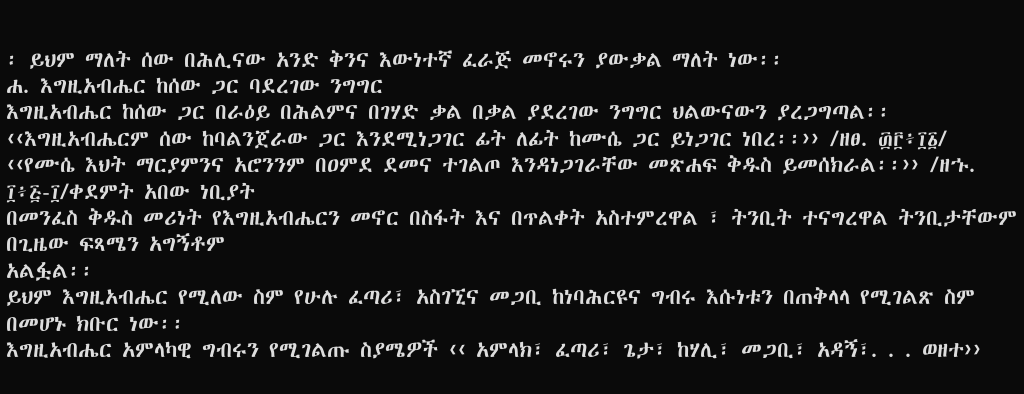፡ ይህም ማለት ሰው በሕሊናው አንድ ቅንና እውነተኛ ፈራጅ መኖሩን ያውቃል ማለት ነው፡፡
ሐ. እግዚአብሔር ከሰው ጋር ባደረገው ንግግር
እግዚአብሔር ከሰው ጋር በራዕይ በሕልምና በገሃድ ቃል በቃል ያደረገው ንግግር ህልውናውን ያረጋግጣል፡፡
‹‹እግዚአብሔርም ሰው ከባልንጀራው ጋር እንደሚነጋገር ፊት ለፊት ከሙሴ ጋር ይነጋገር ነበረ፡፡›› /ዘፀ. ፴፫፥፲፩/
‹‹የሙሴ እህት ማርያምንና አሮንንም በዐምደ ደመና ተገልጦ እንዳነጋገራቸው መጽሐፍ ቅዱስ ይመሰክራል፡፡›› /ዘኁ. ፲፥፭-፲/ቀደምት አበው ነቢያት
በመንፈስ ቅዱስ መሪነት የእግዚአብሔርን መኖር በስፋት እና በጥልቀት አስተምረዋል ፣ ትንቢት ተናግረዋል ትንቢታቸውም በጊዜው ፍጻሜን አግኝቶም
አልፏል፡፡
ይህም እግዚአብሔር የሚለው ስም የሁሉ ፈጣሪ፣ አስገኚና መጋቢ ከነባሕርዩና ግብሩ እሱነቱን በጠቅላላ የሚገልጽ ስም በመሆኑ ክቡር ነው፡፡
እግዚአብሔር አምላካዊ ግብሩን የሚገልጡ ስያሜዎች ‹‹ አምላክ፣ ፈጣሪ፣ ጌታ፣ ከሃሊ፣ መጋቢ፣ አዳኝ፣. . . ወዘተ››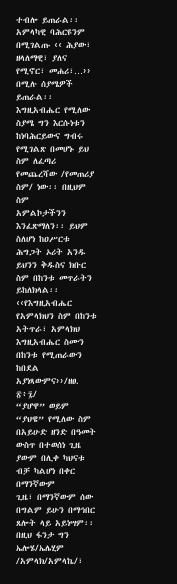ተብሎ ይጠራል፡፡
አምላካዊ ባሕርዩንም በሚገልጡ ‹‹ ሕያው፣ ዘላለማዊ፣ ያለና የሚኖር፣ መሐሪ፣…›› በሚሉ ሰያሜዎች ይጠራል፡፡ እግዚአብሔር የሚለው
ስያሜ ግን እርሱነቱን ከነባሕርይውና ግብሩ የሚገልጽ በመሆኑ ይህ ስም ለፈጣሪ የመጨረሻው /የመጠሪያ ስም/ ነው፡፡ በዚህም ስም
አምልኮታችንን እንፈጽማለን፡፡ ይህም ስለሆነ ከዐሥርቱ ሕግጋት ኦሪት አንዱ ይህንን ቅዱስና ክቡር ስም በከንቱ መጥራትን ይከለክላል፡፡
‹‹የእግዚአብሔር የአምላክህን ስም በከንቱ አትጥራ፣ አምላክህ እግዚአብሔር ስሙን በከንቱ የሚጠራውን ከበደል አያነጻውምና››/ዘፀ. ፳፥፯/
“ያሆዋ” ወይም “ያህዌ” የሚለው ስም በአይሁድ ዘንድ በዓመት ውስጥ በተወሰነ ጊዜ ያውም በሊቀ ካህናቱ ብቻ ካልሆነ በቀር በማንኛውም
ጊዜ፣ በማንኛውም ሰው በግልም ይሁን በማኅበር ጸሎት ላይ አይነሣም፡፡ በዚህ ፋንታ ግን ኤሎሄ/ኤሌሂም /አምላክ/አምላኬ/፣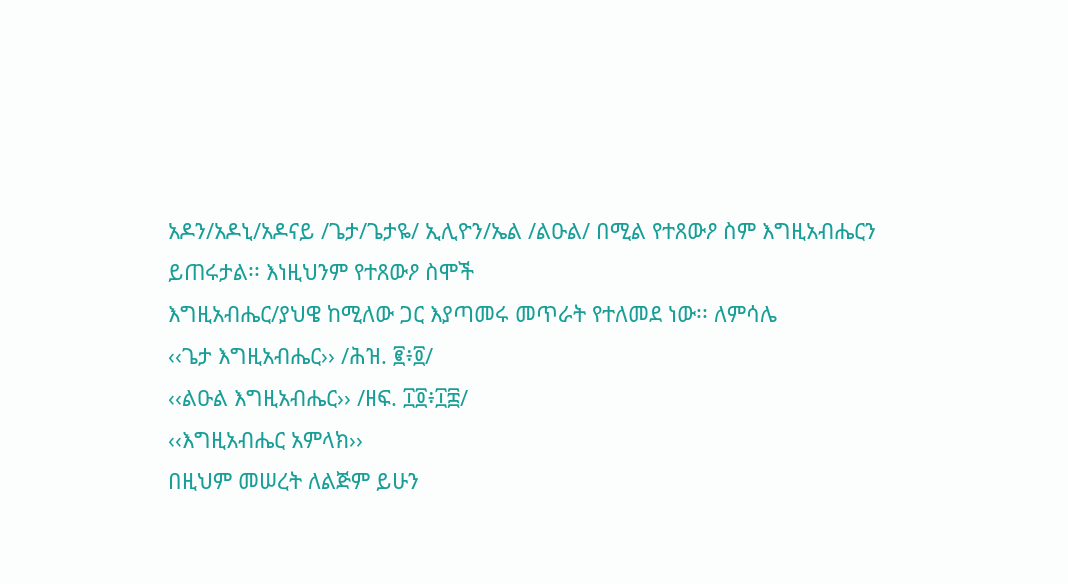አዶን/አዶኒ/አዶናይ /ጌታ/ጌታዬ/ ኢሊዮን/ኤል /ልዑል/ በሚል የተጸውዖ ስም እግዚአብሔርን ይጠሩታል፡፡ እነዚህንም የተጸውዖ ስሞች
እግዚአብሔር/ያህዌ ከሚለው ጋር እያጣመሩ መጥራት የተለመደ ነው፡፡ ለምሳሌ
‹‹ጌታ እግዚአብሔር›› /ሕዝ. ፪፥፬/
‹‹ልዑል እግዚአብሔር›› /ዘፍ. ፲፬፥፲፰/
‹‹እግዚአብሔር አምላክ››
በዚህም መሠረት ለልጅም ይሁን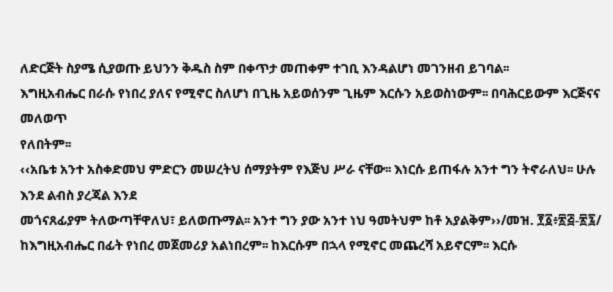ለድርጅት ስያሜ ሲያወጡ ይህንን ቅዱስ ስም በቀጥታ መጠቀም ተገቢ እንዳልሆነ መገንዘብ ይገባል፡፡
እግዚአብሔር በራሱ የነበረ ያለና የሚኖር ስለሆነ በጊዜ አይወሰንም ጊዜም እርሱን አይወስነውም፡፡ በባሕርይውም እርጅናና መለወጥ
የለበትም፡፡
‹‹አቤቱ አንተ አስቀድመህ ምድርን መሠረትህ ሰማያትም የእጅህ ሥራ ናቸው፡፡ እነርሱ ይጠፋሉ አንተ ግን ትኖራለህ፡፡ ሁሉ እንደ ልብስ ያረጃል እንደ
መጎናጸፊያም ትለውጣቸዋለህ፣ ይለወጡማል፡፡ አንተ ግን ያው አንተ ነህ ዓመትህም ከቶ አያልቅም››/መዝ. ፻፩፥፳፭-፳፯/
ከእግዚአብሔር በፊት የነበረ መጀመሪያ አልነበረም፡፡ ከእርሱም በኋላ የሚኖር መጨረሻ አይኖርም፡፡ እርሱ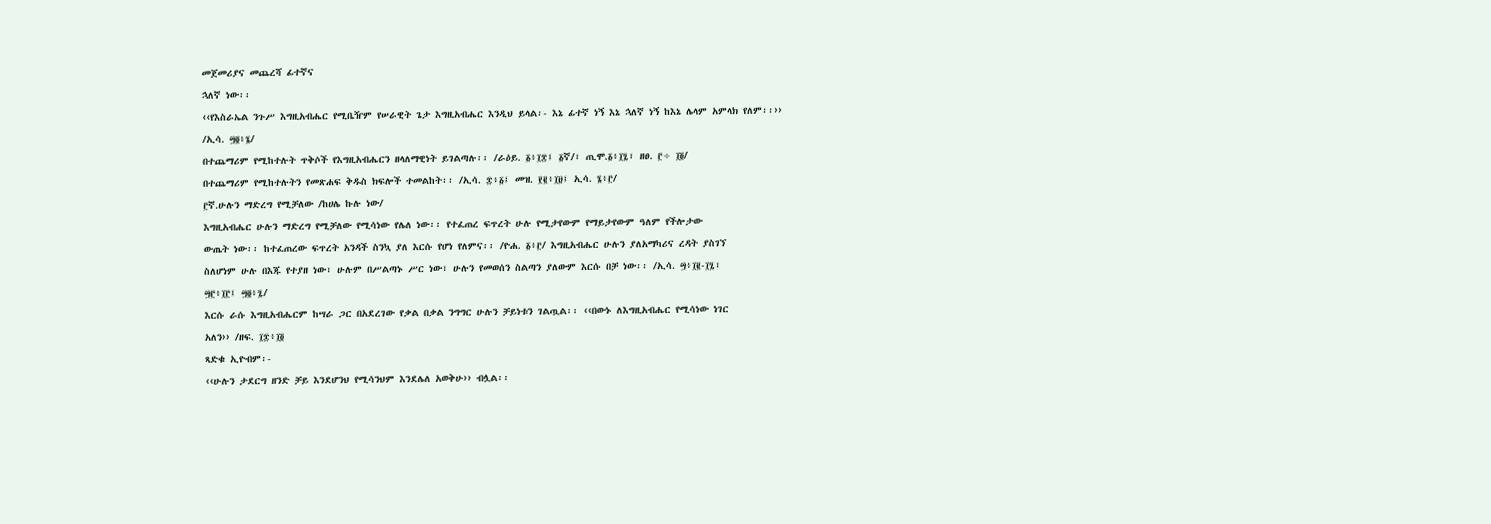መጀመሪያና መጨረሻ ፊተኛና
ኋለኛ ነው፡፡
‹‹የእስራኤል ንጉሥ እግዚአብሔር የሚቤዥም የሠራዊት ጌታ እግዚአብሔር እንዲህ ይላል፡- እኔ ፊተኛ ነኝ እኔ ኋለኛ ነኝ ከእኔ ሌላም አምላክ የለም፡፡››
/ኢሳ. ፵፬፥፮/
በተጨማሪም የሚከተሉት ጥቅሶች የእግዚአብሔርን ዘላለማዊነት ይገልጣሉ፡፡ /ራዕይ. ፩፥፲፰፤ ፩ኛ/፣ ጢሞ.፩፥፲፯፣ ዘፀ. ፫÷ ፲፬/
በተጨማሪም የሚከተሉትን የመጽሐፍ ቅዱስ ክፍሎች ተመልከት፡፡ /ኢሳ. ፰፥፩፤ መዝ. ፻፪፥፲፱፤ ኢሳ. ፮፥፫/
፫ኛ.ሁሉን ማድረግ የሚቻለው /ከሀሌ ኩሉ ነው/
እግዚአብሔር ሁሉን ማድረግ የሚቻለው የሚሳነው የሌለ ነው፡፡ የተፈጠረ ፍጥረት ሁሉ የሚታየውም የማይታየውም ዓለም የችሎታው
ውጤት ነው፡፡ ከተፈጠረው ፍጥረት አንዳች ስንኳ ያለ እርሱ የሆነ የለምና፡፡ /ዮሐ. ፩፥፫/ እግዚአብሔር ሁሉን ያለአማካሪና ረዳት ያስገኘ
ስለሆነም ሁሉ በእጁ የተያዘ ነው፣ ሁሉም በሥልጣኑ ሥር ነው፣ ሁሉን የመወሰን ስልጣን ያለውም እርሱ በቻ ነው፡፡ /ኢሳ. ፵፥፲፪-፲፯፣
፵፫፥፲፫፤ ፵፬፥፯/
እርሱ ራሱ እግዚአብሔርም ከሣራ ጋር በአደረገው የቃል በቃል ንግግር ሁሉን ቻይነቱን ገልጧል፡፡ ‹‹በውኑ ለእግዚአብሔር የሚሳነው ነገር
አለን›› /ዘፍ. ፲፰፥፲፬
ጻድቁ ኢዮብም፡-
‹‹ሁሉን ታደርግ ዘንድ ቻይ እንደሆንህ የሚሳንህም እንደሌለ አወቅሁ›› ብሏል፡፡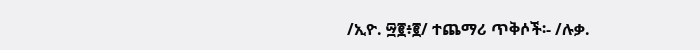/ኢዮ. ፵፪፥፪/ ተጨማሪ ጥቅሶች፡- /ሉቃ.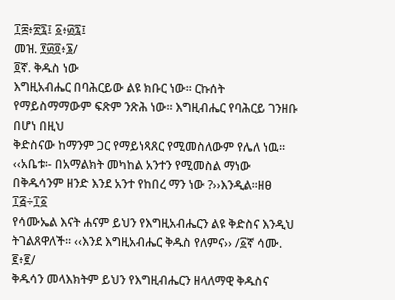፲፰፥፳፯፤ ፩፥፴፯፤
መዝ. ፻፴፬፥፮/
፬ኛ. ቅዱስ ነው
እግዚአብሔር በባሕርይው ልዩ ክቡር ነው፡፡ ርኩሰት የማይስማማውም ፍጽም ንጽሕ ነው፡፡ እግዚብሔር የባሕርይ ገንዘቡ በሆነ በዚህ
ቅድስናው ከማንም ጋር የማይነጻጸር የሚመስለውም የሌለ ነዉ፡፡
‹‹አቤቱ፡- በአማልክት መካከል አንተን የሚመስል ማነው በቅዱሳንም ዘንድ እንደ አንተ የከበረ ማን ነው ?››እንዲል፡፡ዘፀ ፲፭÷፲፩
የሳሙኤል እናት ሐናም ይህን የእግዚአብሔርን ልዩ ቅድስና እንዲህ ትገልጸዋለች፡፡ ‹‹እንደ እግዚአብሔር ቅዱስ የለምና›› /፩ኛ ሳሙ. ፪፥፪/
ቅዱሳን መላእክትም ይህን የእግዚብሔርን ዘላለማዊ ቅዱስና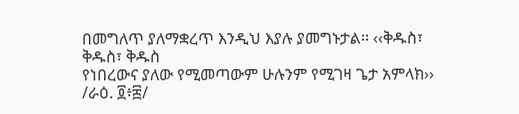በመግለጥ ያለማቋረጥ እንዲህ እያሉ ያመግኑታል፡፡ ‹‹ቅዱስ፣ ቅዱስ፣ ቅዱስ
የነበረውና ያለው የሚመጣውም ሁሉንም የሚገዛ ጌታ አምላክ›› /ራዕ. ፬፥፰/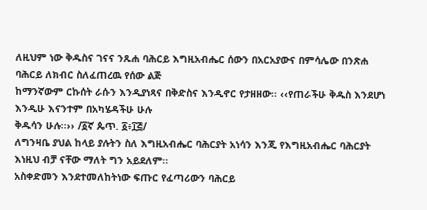ለዚህም ነው ቅዱስና ገናና ንጹሐ ባሕርይ እግዚአብሔር ሰውን በአርአያውና በምሳሌው በንጽሐ ባሕርይ ለክብር ስለፈጠረዉ የሰው ልጅ
ከማንኛውም ርኩሰት ራሱን እንዲያነጻና በቅድስና እንዲኖር የታዘዘው፡፡ ‹‹የጠራችሁ ቅዱስ እንደሆነ እንዲሁ እናንተም በአካሄዳችሁ ሁሉ
ቅዱሳን ሁሉ፡፡›› /፩ኛ ጴጥ. ፩፥፲፭/
ለግንዛቤ ያህል ከላይ ያሉትን ስለ እግዚአብሔር ባሕርያት አነሳን እንጂ የእግዚአብሔር ባሕርያት እነዚህ ብቻ ናቸው ማለት ግን አይደለም፡፡
አስቀድመን እንደተመለከትነው ፍጡር የፈጣሪውን ባሕርይ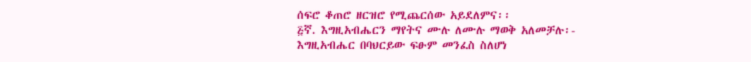ሰፍሮ ቆጠሮ ዘርዝሮ የሚጨርሰው አይደለምና፡፡
፭ኛ. እግዚአብሔርን ማየትና ሙሉ ለሙሉ ማወቅ አለመቻሉ፡-
እግዚአብሔር በባህርይው ፍፁም መንፈስ ስለሆነ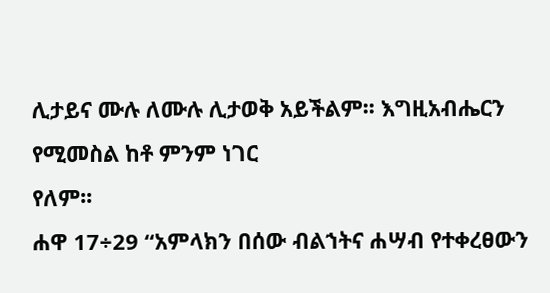ሊታይና ሙሉ ለሙሉ ሊታወቅ አይችልም፡፡ እግዚአብሔርን የሚመስል ከቶ ምንም ነገር
የለም፡፡
ሐዋ 17÷29 “አምላክን በሰው ብልኀትና ሐሣብ የተቀረፀውን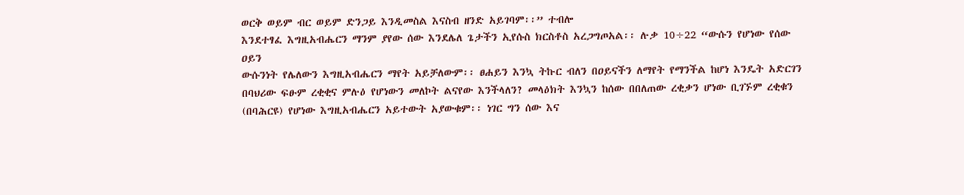ወርቅ ወይም ብር ወይም ድንጋይ እንዲመስል እናስብ ዘንድ አይገባም፡፡” ተብሎ
እንደተፃፈ እግዚአብሔርን ማንም ያየው ሰው እንደሌለ ጌታችን ኢየሱስ ክርስቶስ አረጋግጦአል፡፡ ሉቃ 10÷22 “ውሱን የሆነው የሰው ዐይን
ውሱንነት የሌለውን እግዚአብሔርን ማየት አይቻለውም፡፡ ፀሐይን እንኳ ትኩር ብለን በዐይናችን ለማየት የማንችል ከሆነ እንዴት አድርገን
በባህሪው ፍፁም ረቂቂና ምሉዕ የሆነውን መለኮት ልናየው እንችላለን? መላዕክት እንኳን ከሰው በበለጠው ረቂቃን ሆነው ቢገኙም ረቂቁን
(በባሕርዩ) የሆነው እግዚአብሔርን አይተውት አያውቁም፡፡ ነገር ግን ሰው እና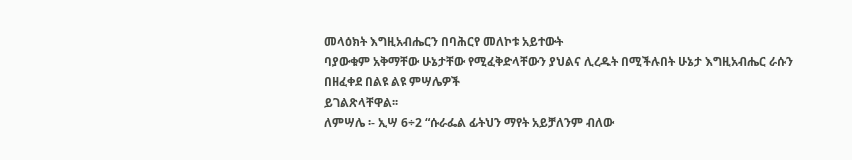መላዕክት እግዚአብሔርን በባሕርየ መለኮቱ አይተውት
ባያውቁም አቅማቸው ሁኔታቸው የሚፈቅድላቸውን ያህልና ሊረዱት በሚችሉበት ሁኔታ እግዚአብሔር ራሱን በዘፈቀደ በልዩ ልዩ ምሣሌዎች
ይገልጽላቸዋል፡፡
ለምሣሌ ፡- ኢሣ 6÷2 “ሱራፌል ፊትህን ማየት አይቻለንም ብለው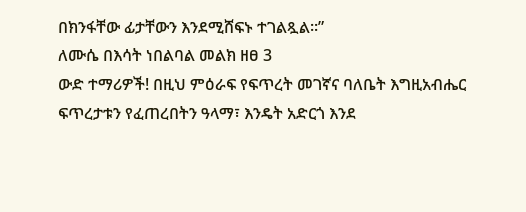በክንፋቸው ፊታቸውን እንደሚሸፍኑ ተገልጿል፡፡”
ለሙሴ በእሳት ነበልባል መልክ ዘፀ 3
ውድ ተማሪዎች! በዚህ ምዕራፍ የፍጥረት መገኛና ባለቤት እግዚአብሔር ፍጥረታቱን የፈጠረበትን ዓላማ፣ እንዴት አድርጎ እንደ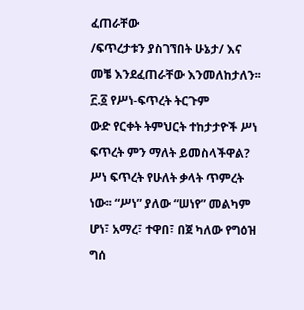ፈጠራቸው
/ፍጥረታቱን ያስገኘበት ሁኔታ/ እና መቼ እንደፈጠራቸው እንመለከታለን፡፡
፫.፩ የሥነ-ፍጥረት ትርጉም
ውድ የርቀት ትምህርት ተከታታዮች ሥነ ፍጥረት ምን ማለት ይመስላችዋል?
ሥነ ፍጥረት የሁለት ቃላት ጥምረት ነው፡፡ “ሥነ” ያለው “ሠነየ” መልካም ሆነ፣ አማረ፣ ተዋበ፣ በጀ ካለው የግዕዝ ግሰ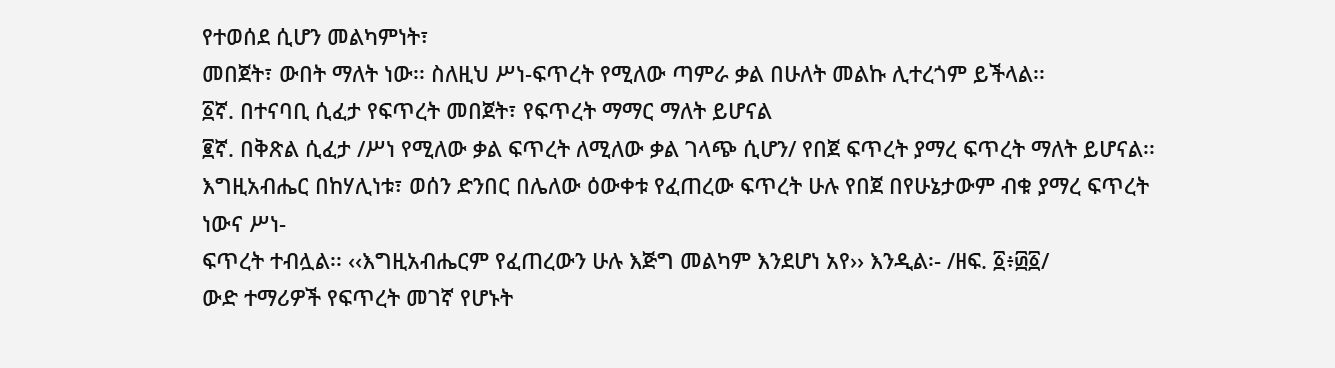የተወሰደ ሲሆን መልካምነት፣
መበጀት፣ ውበት ማለት ነው፡፡ ስለዚህ ሥነ-ፍጥረት የሚለው ጣምራ ቃል በሁለት መልኩ ሊተረጎም ይችላል፡፡
፩ኛ. በተናባቢ ሲፈታ የፍጥረት መበጀት፣ የፍጥረት ማማር ማለት ይሆናል
፪ኛ. በቅጽል ሲፈታ /ሥነ የሚለው ቃል ፍጥረት ለሚለው ቃል ገላጭ ሲሆን/ የበጀ ፍጥረት ያማረ ፍጥረት ማለት ይሆናል፡፡
እግዚአብሔር በከሃሊነቱ፣ ወሰን ድንበር በሌለው ዕውቀቱ የፈጠረው ፍጥረት ሁሉ የበጀ በየሁኔታውም ብቁ ያማረ ፍጥረት ነውና ሥነ-
ፍጥረት ተብሏል፡፡ ‹‹እግዚአብሔርም የፈጠረውን ሁሉ እጅግ መልካም እንደሆነ አየ›› እንዲል፡- /ዘፍ. ፩፥፴፩/
ውድ ተማሪዎች የፍጥረት መገኛ የሆኑት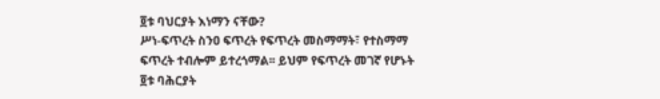፬ቱ ባህርያት እነማን ናቸው?
ሥነ-ፍጥረት ስንዐ ፍጥረት የፍጥረት መስማማት፣ የተስማማ ፍጥረት ተብሎም ይተረጎማል፡፡ ይህም የፍጥረት መገኛ የሆኑት ፬ቱ ባሕርያት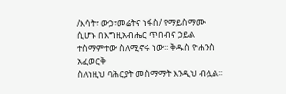/እሳት፣ ውኃ፣መሬትና ነፋስ/ የማይስማሙ ሲሆኑ በእግዚአብሔር ጥበብና ኃይል ተስማምተው ስለሚኖሩ ነው፡፡ ቅዱስ ዮሐንስ አፈወርቅ
ስለነዚህ ባሕርያት መስማማት እንዲህ ብሏል፡፡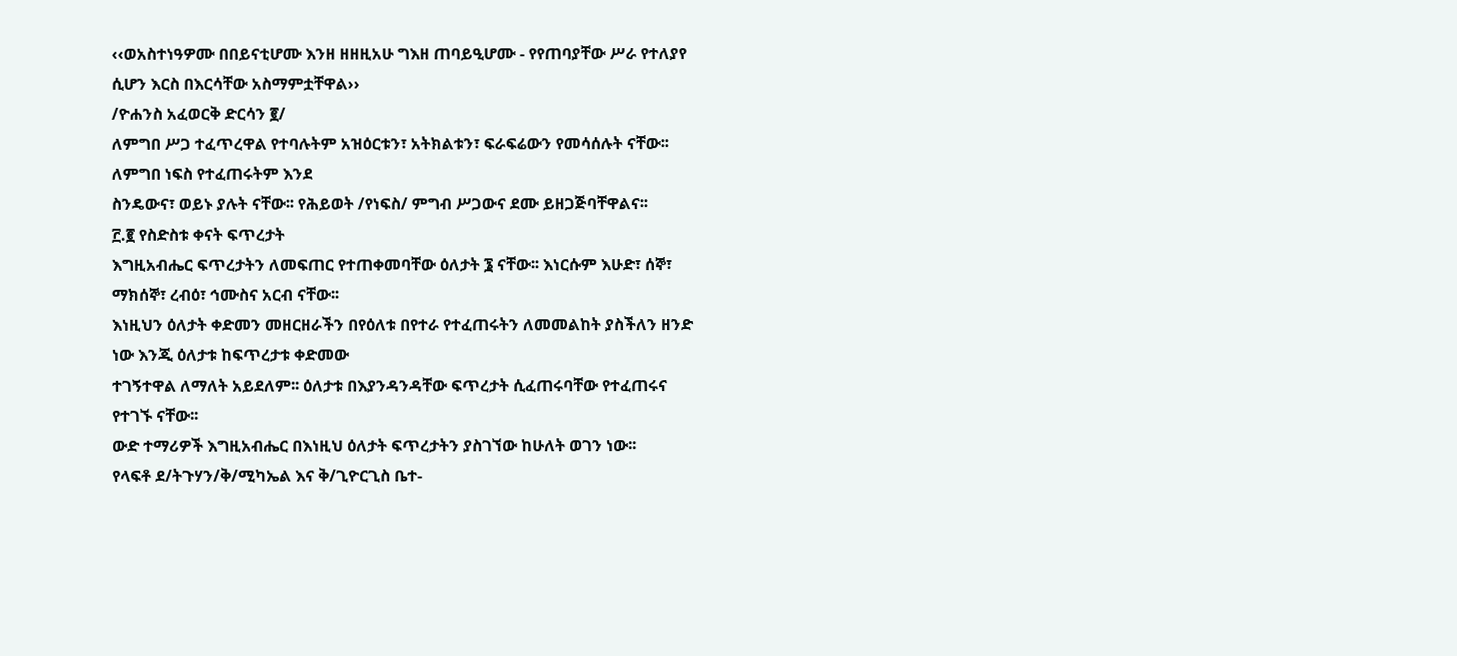‹‹ወአስተነዓዎሙ በበይናቲሆሙ እንዘ ዘዘዚአሁ ግእዘ ጠባይዒሆሙ - የየጠባያቸው ሥራ የተለያየ ሲሆን እርስ በእርሳቸው አስማምቷቸዋል››
/ዮሐንስ አፈወርቅ ድርሳን ፪/
ለምግበ ሥጋ ተፈጥረዋል የተባሉትም አዝዕርቱን፣ አትክልቱን፣ ፍራፍሬውን የመሳሰሉት ናቸው፡፡ ለምግበ ነፍስ የተፈጠሩትም እንደ
ስንዴውና፣ ወይኑ ያሉት ናቸው፡፡ የሕይወት /የነፍስ/ ምግብ ሥጋውና ደሙ ይዘጋጅባቸዋልና፡፡
፫.፪ የስድስቱ ቀናት ፍጥረታት
እግዚአብሔር ፍጥረታትን ለመፍጠር የተጠቀመባቸው ዕለታት ፮ ናቸው፡፡ እነርሱም እሁድ፣ ሰኞ፣ ማክሰኞ፣ ረብዕ፣ ኅሙስና አርብ ናቸው፡፡
እነዚህን ዕለታት ቀድመን መዘርዘራችን በየዕለቱ በየተራ የተፈጠሩትን ለመመልከት ያስችለን ዘንድ ነው እንጂ ዕለታቱ ከፍጥረታቱ ቀድመው
ተገኝተዋል ለማለት አይደለም፡፡ ዕለታቱ በእያንዳንዳቸው ፍጥረታት ሲፈጠሩባቸው የተፈጠሩና የተገኙ ናቸው፡፡
ውድ ተማሪዎች እግዚአብሔር በእነዚህ ዕለታት ፍጥረታትን ያስገኘው ከሁለት ወገን ነው፡፡
የላፍቶ ደ/ትጉሃን/ቅ/ሚካኤል እና ቅ/ጊዮርጊስ ቤተ-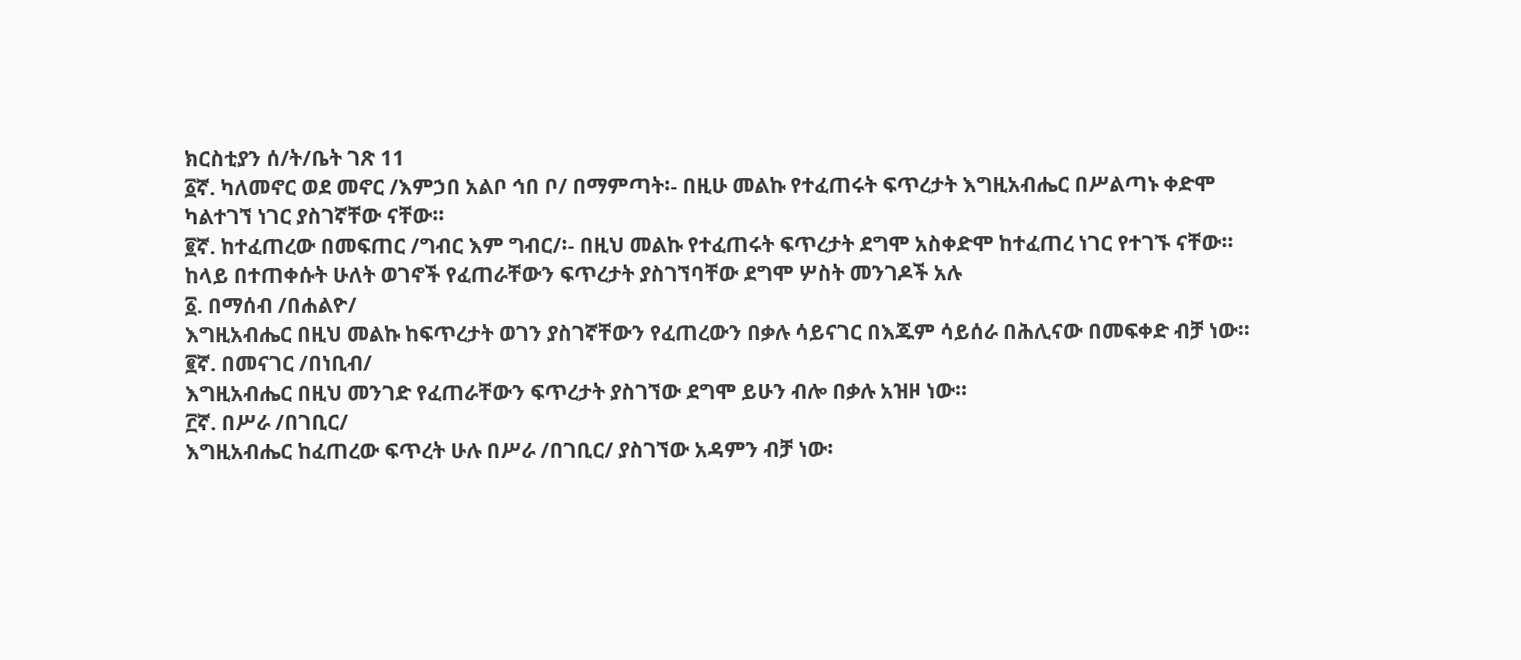ክርስቲያን ሰ/ት/ቤት ገጽ 11
፩ኛ. ካለመኖር ወደ መኖር /እምኃበ አልቦ ኅበ ቦ/ በማምጣት፡- በዚሁ መልኩ የተፈጠሩት ፍጥረታት እግዚአብሔር በሥልጣኑ ቀድሞ
ካልተገኘ ነገር ያስገኛቸው ናቸው፡፡
፪ኛ. ከተፈጠረው በመፍጠር /ግብር እም ግብር/፡- በዚህ መልኩ የተፈጠሩት ፍጥረታት ደግሞ አስቀድሞ ከተፈጠረ ነገር የተገኙ ናቸው፡፡
ከላይ በተጠቀሱት ሁለት ወገኖች የፈጠራቸውን ፍጥረታት ያስገኘባቸው ደግሞ ሦስት መንገዶች አሉ
፩. በማሰብ /በሐልዮ/
እግዚአብሔር በዚህ መልኩ ከፍጥረታት ወገን ያስገኛቸውን የፈጠረውን በቃሉ ሳይናገር በእጁም ሳይሰራ በሕሊናው በመፍቀድ ብቻ ነው፡፡
፪ኛ. በመናገር /በነቢብ/
እግዚአብሔር በዚህ መንገድ የፈጠራቸውን ፍጥረታት ያስገኘው ደግሞ ይሁን ብሎ በቃሉ አዝዞ ነው፡፡
፫ኛ. በሥራ /በገቢር/
እግዚአብሔር ከፈጠረው ፍጥረት ሁሉ በሥራ /በገቢር/ ያስገኘው አዳምን ብቻ ነው፡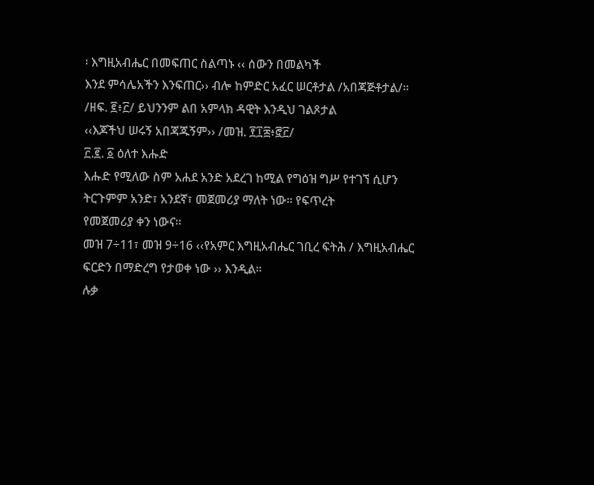፡ እግዚአብሔር በመፍጠር ስልጣኑ ‹‹ ሰውን በመልካች
እንደ ምሳሌአችን እንፍጠር›› ብሎ ከምድር አፈር ሠርቶታል /አበጃጅቶታል/፡፡ /ዘፍ. ፪፥፫/ ይህንንም ልበ አምላክ ዳዊት እንዲህ ገልጾታል
‹‹እጆችህ ሠሩኝ አበጃጁኝም›› /መዝ. ፻፲፰፥፸፫/
፫.፪. ፩ ዕለተ እሑድ
እሑድ የሚለው ስም አሐደ አንድ አደረገ ከሚል የግዕዝ ግሥ የተገኘ ሲሆን ትርጉምም አንድ፣ አንደኛ፣ መጀመሪያ ማለት ነው፡፡ የፍጥረት
የመጀመሪያ ቀን ነውና፡፡
መዝ 7÷11፣ መዝ 9÷16 ‹‹የአምር እግዚአብሔር ገቢረ ፍትሕ / እግዚአብሔር ፍርድን በማድረግ የታወቀ ነው ›› እንዲል፡፡
ሉቃ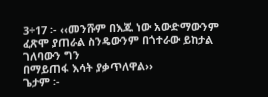3÷17 ፡- ‹‹መንሹም በእጁ ነው አውድማውንም ፈጽሞ ያጠራል ስንዴውንም በጎተራው ይከታል ገለባውን ግን
በማይጠፋ እሳት ያቃጥለዋል››
ጌታም ፡-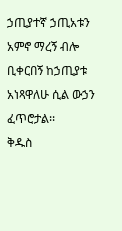ኃጢያተኛ ኃጢአቱን አምኖ ማረኝ ብሎ ቢቀርበኝ ከኃጢያቱ አነጻዋለሁ ሲል ውኃን ፈጥሮታል፡፡
ቅዱስ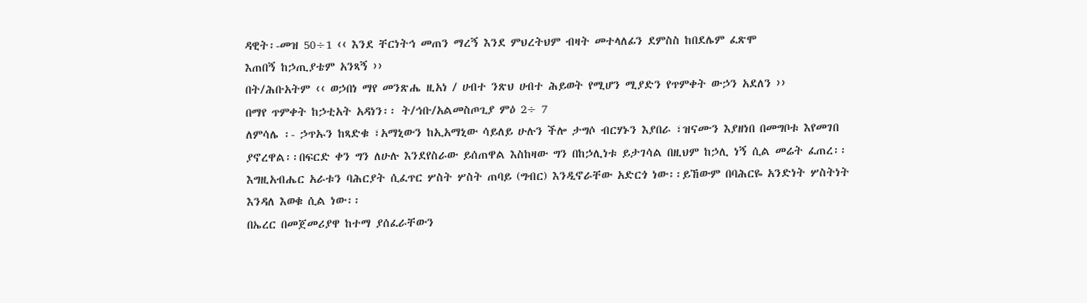ዳዊት፡-መዝ 50÷1 ‹‹ እንደ ቸርነትኅ መጠን ማረኝ እንደ ምህረትህም ብዛት መተላለፊን ደምስስ ከበደሌም ፈጽሞ
እጠበኝ ከኃጢያቴም አንጻኝ ››
በት/ሕቡአትም ‹‹ ወኃበነ ማየ መንጽሔ ዚአነ / ሀብተ ንጽህ ሀብተ ሕይወት የሚሆን ሚያድን የጥምቀት ውኃን አደለን ››
በማየ ጥምቀት ከኃቲአት አዳነን፡፡ ት/ኅቡ/አልመስጦጊያ ምዕ 2÷ 7
ለምሳሌ ፡- ኃጥኡን ከጻድቁ ፣አማኒውን ከኢአማኒው ሳይለይ ሁሉን ችሎ ታግሶ ብርሃኑን እያበራ ፣ዝናሙን እያዘነበ በመግቦቱ እየመገበ
ያኖረዋል፡፡በፍርድ ቀን ግን ለሁሉ እንደየስራው ይሰጠዋል እስከዛው ግን በከኃሊነቱ ይታገሳል በዚህም ከኃሊ ነኝ ሲል መሬት ፈጠረ፡፡
እግዚአብሔር አራቱን ባሕርያት ሲፈጥር ሦስት ሦስት ጠባይ (ግብር) እንዲኖራቸው አድርጎ ነው፡፡ይኸውም በባሕርዬ አንድነት ሦስትነት
እንዳለ እወቁ ሲል ነው፡፡
በኤረር በመጀመሪያዋ ከተማ ያሰፈራቸውን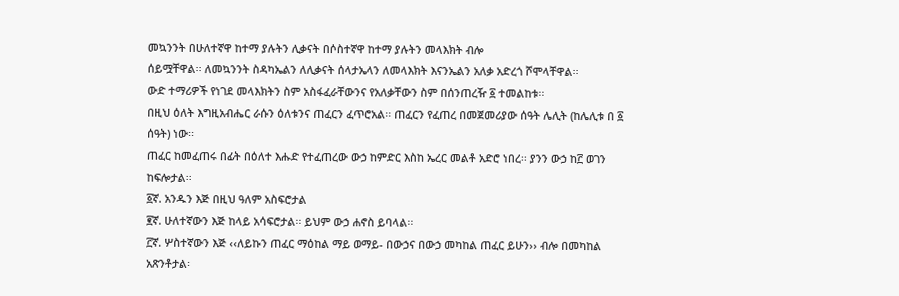መኳንንት በሁለተኛዋ ከተማ ያሉትን ሊቃናት በሶስተኛዋ ከተማ ያሉትን መላእክት ብሎ
ሰይሟቸዋል፡፡ ለመኳንንት ስዳካኤልን ለሊቃናት ሰላታኤላን ለመላእክት እናንኤልን አለቃ አድረጎ ሾሞላቸዋል፡፡
ውድ ተማሪዎች የነገደ መላእክትን ስም አስፋፈራቸውንና የአለቃቸውን ስም በሰንጠረዥ ፩ ተመልከቱ፡፡
በዚህ ዕለት እግዚአብሔር ራሱን ዕለቱንና ጠፈርን ፈጥሮአል፡፡ ጠፈርን የፈጠረ በመጀመሪያው ሰዓት ሌሊት (ከሌሊቱ በ ፩ ሰዓት) ነው፡፡
ጠፈር ከመፈጠሩ በፊት በዕለተ እሑድ የተፈጠረው ውኃ ከምድር እስከ ኤረር መልቶ አድሮ ነበረ፡፡ ያንን ውኃ ከ፫ ወገን ከፍሎታል፡፡
፩ኛ. አንዱን እጅ በዚህ ዓለም አስፍሮታል
፪ኛ. ሁለተኛውን እጅ ከላይ አሳፍሮታል፡፡ ይህም ውኃ ሐኖስ ይባላል፡፡
፫ኛ. ሦስተኛውን እጅ ‹‹ለይኩን ጠፈር ማዕከል ማይ ወማይ- በውኃና በውኃ መካከል ጠፈር ይሁን›› ብሎ በመካከል አጽንቶታል፡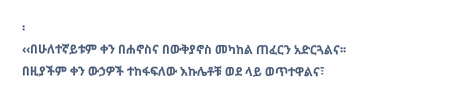፡
‹‹በሁለተኛይቱም ቀን በሐኖስና በውቅያኖስ መካከል ጠፈርን አድርጓልና፡፡ በዚያችም ቀን ውኃዎች ተከፋፍለው እኩሌቶቹ ወደ ላይ ወጥተዋልና፣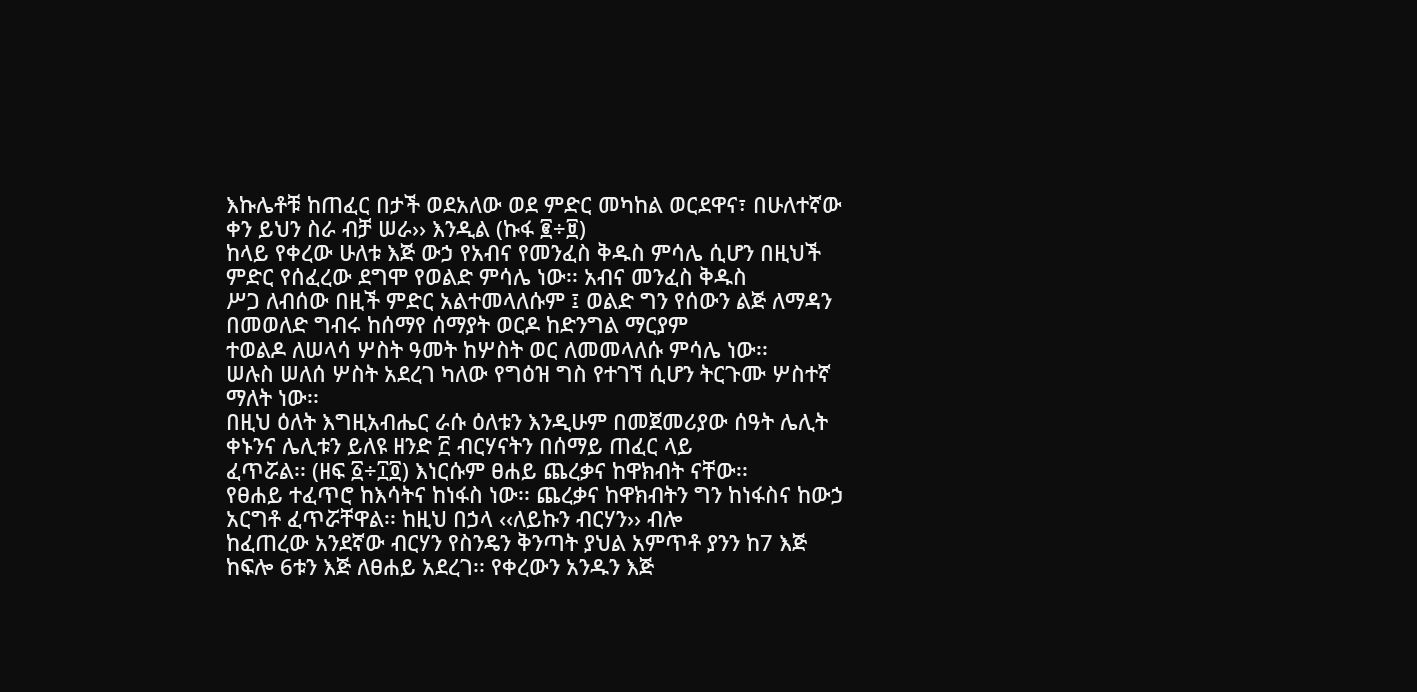እኩሌቶቹ ከጠፈር በታች ወደአለው ወደ ምድር መካከል ወርደዋና፣ በሁለተኛው ቀን ይህን ስራ ብቻ ሠራ›› እንዲል (ኩፋ ፪÷፱)
ከላይ የቀረው ሁለቱ እጅ ውኃ የአብና የመንፈስ ቅዱስ ምሳሌ ሲሆን በዚህች ምድር የሰፈረው ደግሞ የወልድ ምሳሌ ነው፡፡ አብና መንፈስ ቅዱስ
ሥጋ ለብሰው በዚች ምድር አልተመላለሱም ፤ ወልድ ግን የሰውን ልጅ ለማዳን በመወለድ ግብሩ ከሰማየ ሰማያት ወርዶ ከድንግል ማርያም
ተወልዶ ለሠላሳ ሦስት ዓመት ከሦስት ወር ለመመላለሱ ምሳሌ ነው፡፡
ሠሉስ ሠለሰ ሦስት አደረገ ካለው የግዕዝ ግስ የተገኘ ሲሆን ትርጉሙ ሦስተኛ ማለት ነው፡፡
በዚህ ዕለት እግዚአብሔር ራሱ ዕለቱን እንዲሁም በመጀመሪያው ሰዓት ሌሊት ቀኑንና ሌሊቱን ይለዩ ዘንድ ፫ ብርሃናትን በሰማይ ጠፈር ላይ
ፈጥሯል፡፡ (ዘፍ ፩÷፲፬) እነርሱም ፀሐይ ጨረቃና ከዋክብት ናቸው፡፡
የፀሐይ ተፈጥሮ ከእሳትና ከነፋስ ነው፡፡ ጨረቃና ከዋክብትን ግን ከነፋስና ከውኃ አርግቶ ፈጥሯቸዋል፡፡ ከዚህ በኃላ ‹‹ለይኩን ብርሃን›› ብሎ
ከፈጠረው አንደኛው ብርሃን የስንዴን ቅንጣት ያህል አምጥቶ ያንን ከ7 እጅ ከፍሎ 6ቱን እጅ ለፀሐይ አደረገ፡፡ የቀረውን አንዱን እጅ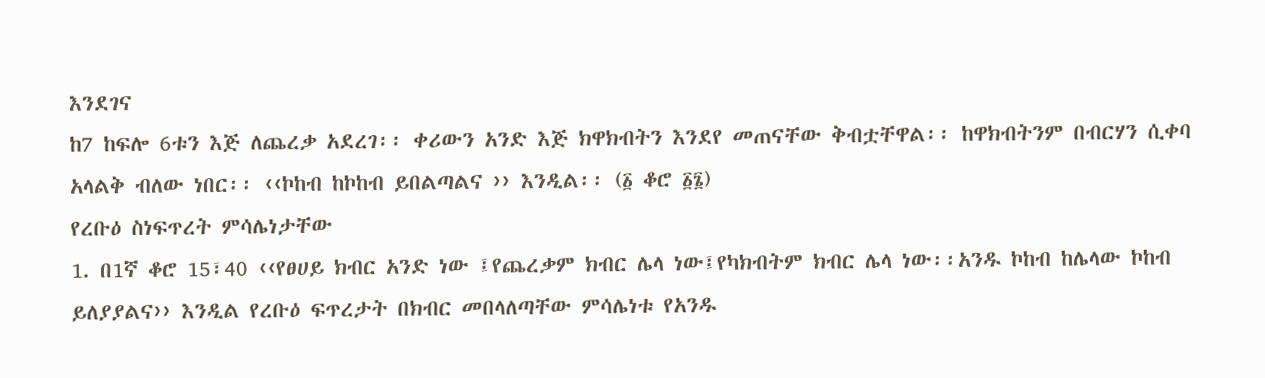እንደገና
ከ7 ከፍሎ 6ቱን እጅ ለጨረቃ አደረገ፡፡ ቀሪውን አንድ እጅ ክዋክብትን እንደየ መጠናቸው ቅብቷቸዋል፡፡ ከዋክብትንም በብርሃን ሲቀባ
አላልቅ ብለው ነበር፡፡ ‹‹ኮከብ ከኮከብ ይበልጣልና ›› እንዲል፡፡ (፩ ቆሮ ፩፮)
የረቡዕ ስነፍጥረት ምሳሌነታቸው
1. በ1ኛ ቆሮ 15፣40 ‹‹የፀሀይ ክብር አንድ ነው ፤የጨረቃም ክብር ሌላ ነው፤የካክብትም ክብር ሌላ ነው፡፡አንዱ ኮከብ ከሌላው ኮከብ
ይለያያልና›› እንዲል የረቡዕ ፍጥረታት በክብር መበላለጣቸው ምሳሌነቱ የአንዱ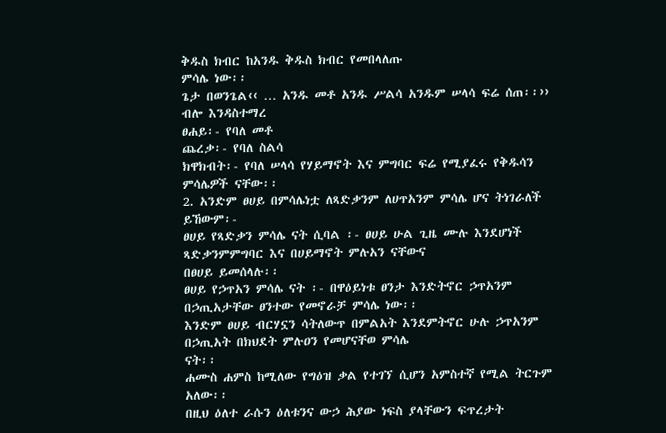ቅዱስ ክብር ከአንዱ ቅዱስ ክብር የመበላለጡ
ምሳሌ ነው፡፡
ጌታ በወንጌል‹‹ … አንዱ መቶ አንዱ ሥልሳ አንዱም ሠላሳ ፍሬ ሰጠ፡፡›› ብሎ እንዳስተማረ
ፀሐይ፡- የባለ መቶ
ጨረቃ፡- የባለ ስልሳ
ክዋክብት፡- የባለ ሠላሳ የሃይማኖት እና ምግባር ፍሬ የሚያፈሩ የቅዱሳን ምሳሌዎች ናቸው፡፡
2. አንድም ፀሀይ በምሳሌነቷ ለጻድቃንም ለሀጥአንም ምሳሌ ሆና ትነገራለች ይኸውም፡-
ፀሀይ የጻድቃን ምሳሌ ናት ሲባል ፡- ፀሀይ ሁል ጊዜ ሙሉ እንደሆነች ጻድቃንምምግባር እና በሀይማኖት ምሉአን ናቸውና
በፀሀይ ይመሰላሉ፡፡
ፀሀይ የኃጥአን ምሳሌ ናት ፡- በዋዕይነቱ ፀንታ እንድትኖር ኃጥአንም በኃጢአታቸው ፀንተው የመኖራቻ ምሳሌ ነው፡፡
እንድም ፀሀይ ብርሃኗን ሳትለውጥ በምልአት እንደምትኖር ሁሉ ኃጥአንም በኃጢአት በክህደት ምሉዐን የመሆናቸወ ምሳሌ
ናት፡፡
ሐሙስ ሐምስ ከሚለው የግዕዝ ቃል የተገኘ ሲሆን አምስተኛ የሚል ትርጉም አለው፡፡
በዚህ ዕለተ ራሱን ዕለቱንና ውኃ ሕያው ነፍስ ያላቸውን ፍጥረታት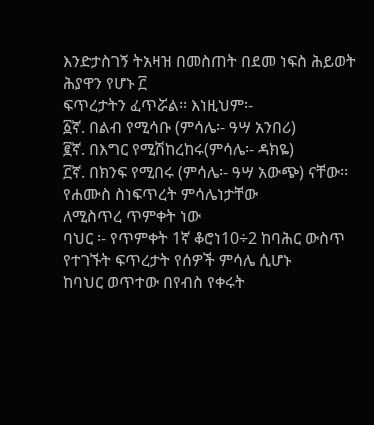እንድታስገኝ ትአዛዝ በመስጠት በደመ ነፍስ ሕይወት ሕያዋን የሆኑ ፫
ፍጥረታትን ፈጥሯል፡፡ እነዚህም፡-
፩ኛ. በልብ የሚሳቡ (ምሳሌ፡- ዓሣ አንበሪ)
፪ኛ. በእግር የሚሽከረከሩ(ምሳሌ፡- ዳክዬ)
፫ኛ. በክንፍ የሚበሩ (ምሳሌ፡- ዓሣ አውጭ) ናቸው፡፡
የሐሙስ ስነፍጥረት ምሳሌነታቸው
ለሚስጥረ ጥምቀት ነው
ባህር ፡- የጥምቀት 1ኛ ቆሮነ10÷2 ከባሕር ውስጥ የተገኙት ፍጥረታት የሰዎች ምሳሌ ሲሆኑ
ከባህር ወጥተው በየብስ የቀሩት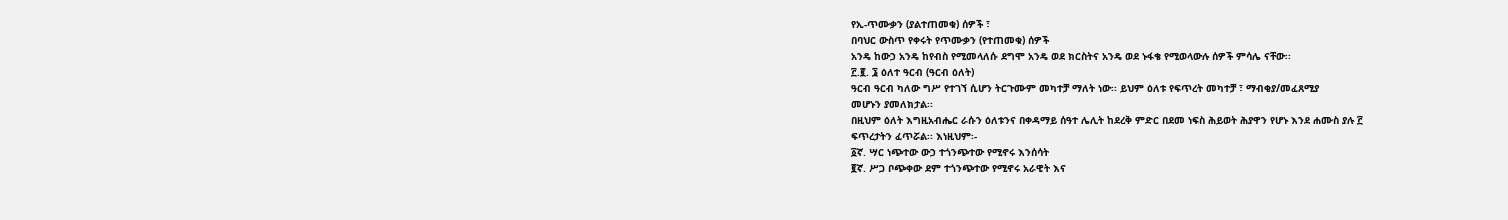የኢ-ጥሙቃን (ያልተጠመቁ) ሰዎች ፣
በባህር ውስጥ የቀሩት የጥሙቃን (የተጠመቁ) ሰዎች
አንዴ ከውኃ አንዴ ከየብስ የሚመላለሱ ደግሞ አንዴ ወደ ክርስትና አንዴ ወደ ኑፋቄ የሚወላውሉ ሰዎች ምሳሌ ናቸው፡፡
፫.፪. ፮ ዕለተ ዓርብ (ዓርብ ዕለት)
ዓርብ ዓርብ ካለው ግሥ የተገኘ ሲሆን ትርጉሙም መካተቻ ማለት ነው፡፡ ይህም ዕለቱ የፍጥረት መካተቻ ፣ ማብቂያ/መፈጸሚያ
መሆኑን ያመለክታል፡፡
በዚህም ዕለት እግዚአብሔር ራሱን ዕለቱንና በቀዳማይ ሰዓተ ሌሊት ከደረቅ ምድር በደመ ነፍስ ሕይወት ሕያዋን የሆኑ እንደ ሐሙስ ያሉ ፫
ፍጥረታትን ፈጥሯል፡፡ እነዚህም፡-
፩ኛ. ሣር ነጭተው ውኃ ተጎንጭተው የሚኖሩ እንሰሳት
፪ኛ. ሥጋ ቦጭቀው ደም ተጎንጭተው የሚኖሩ አራዊት እና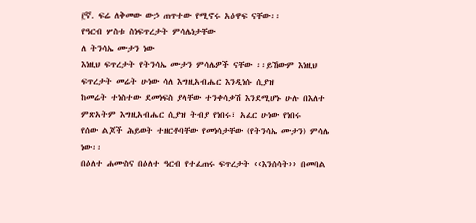፫ኛ. ፍሬ ለቅመው ውኃ ጠጥተው የሚኖሩ አዕዋፍ ናቸው፡፡
የዓርብ ሦስቱ ስነፍጥረታት ምሳሌነታቸው
ለ ትንሳኤ ሙታን ነው
እነዚህ ፍጥረታት የትንሳኤ ሙታን ምሳሌዎች ናቸው ፡፡ይኸውም እነዚህ ፍጥረታት መሬት ሁነው ሳለ እግዚአብሔር እንዲነሱ ሲያዝ
ከመሬት ተነስተው ደመነፍስ ያላቸው ተንቀሳቃሽ እንደሚሆኑ ሁሉ በእለተ ምጽአትም እግዚአብሔር ሲያዝ ትብያ የነበሩ፣ አፈር ሁነው የነበሩ
የሰው ልጆች ሕይወት ተዘርቶባቸው የመነሳታቸው (የትንሳኤ ሙታን) ምሳሌ ነው፡፡
በዕለተ ሐሙስና በዕለተ ዓርብ የተፈጠሩ ፍጥረታት ‹‹እንሰሳት›› በመባል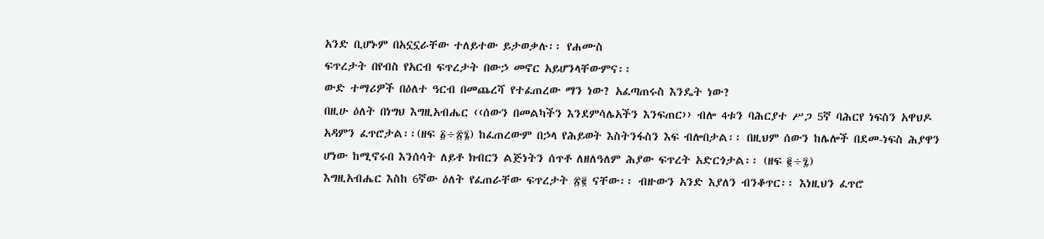አንድ ቢሆኑም በአኗኗራቸው ተለይተው ይታወቃሉ፡፡ የሐሙስ
ፍጥረታት በየብስ የአርብ ፍጥረታት በውኃ መኖር አይሆንላቸውምና፡፡
ውድ ተማሪዎች በዕለተ ዓርብ በመጨረሻ የተፈጠረው ማን ነው? አፈጣጠሩስ እንዴት ነው?
በዚሁ ዕለት በነግህ እግዚአብሔር ‹‹ሰውን በመልካችን እንደምሳሌአችን እንፍጠር›› ብሎ 4ቱን ባሕርያተ ሥጋ 5ኛ ባሕርየ ነፍስን አዋህዶ
አዳምን ፈጥሮታል፡፡(ዘፍ ፩÷፳፮) ከፈጠረውም በኃላ የሕይወት እስትንፋስን እፍ ብሎበታል፡፡ በዚህም ሰውን ከሌሎች በደመ-ነፍስ ሕያዋን
ሆነው ከሚኖሩበ እንሰሳት ለይቶ ክብርን ልጅነትን ሰጥቶ ለዘለዓለም ሕያው ፍጥረት አድርጎታል፡፡ (ዘፍ ፪÷፯)
እግዚአብሔር እስከ 6ኛው ዕለት የፈጠራቸው ፍጥረታት ፳፪ ናቸው፡፡ ብዙውን አንድ እያለን ብንቆጥር፡፡ እነዚህን ፈጥሮ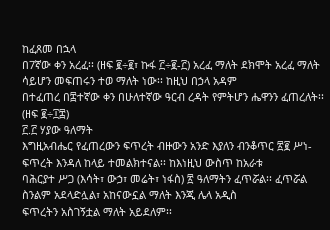ከፈጸመ በኋላ
በ7ኛው ቀን አረፈ፡፡ (ዘፍ ፪÷፪፣ ኩፋ ፫÷፪-፫) አረፈ ማለት ደክሞት አረፈ ማለት ሳይሆን መፍጠሩን ተወ ማለት ነው፡፡ ከዚህ በኃላ አዳም
በተፈጠረ በ፰ተኛው ቀን በሁለተኛው ዓርብ ረዳት የምትሆን ሔዋንን ፈጠረለት፡፡ (ዘፍ ፪÷፲፰)
፫.፫ ሃያው ዓለማት
እግዚአብሔር የፈጠረውን ፍጥረት ብዙውን አንድ እያለን ብንቆጥር ፳፪ ሥነ-ፍጥረት እንዳለ ከላይ ተመልክተናል፡፡ ከእነዚህ ውስጥ ከአራቱ
ባሕርያተ ሥጋ (እሳት፣ ውኃ፣ መሬት፣ ነፋስ) ፳ ዓለማትን ፈጥሯል፡፡ ፈጥሯል ስንልም አደላድሏል፣ አከናውኗል ማለት እንጂ ሌላ አዲስ
ፍጥረትን አስገኝቷል ማለት አይደለም፡፡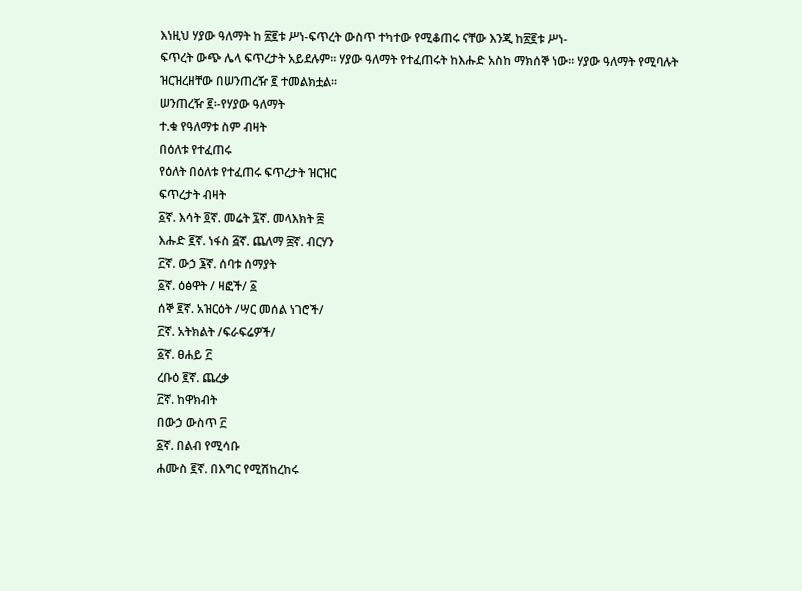እነዚህ ሃያው ዓለማት ከ ፳፪ቱ ሥነ-ፍጥረት ውስጥ ተካተው የሚቆጠሩ ናቸው እንጂ ከ፳፪ቱ ሥነ-
ፍጥረት ውጭ ሌላ ፍጥረታት አይደሉም፡፡ ሃያው ዓለማት የተፈጠሩት ከእሑድ አስከ ማክሰኞ ነው፡፡ ሃያው ዓለማት የሚባሉት
ዝርዝረዘቸው በሠንጠረዥ ፪ ተመልክቷል፡፡
ሠንጠረዥ ፪፡-የሃያው ዓለማት
ተ.ቁ የዓለማቱ ስም ብዛት
በዕለቱ የተፈጠሩ
የዕለት በዕለቱ የተፈጠሩ ፍጥረታት ዝርዝር
ፍጥረታት ብዛት
፩ኛ. እሳት ፬ኛ. መሬት ፯ኛ. መላእክት ፰
እሑድ ፪ኛ. ነፋስ ፭ኛ. ጨለማ ፰ኛ. ብርሃን
፫ኛ. ውኃ ፮ኛ. ሰባቱ ሰማያት
፩ኛ. ዕፅዋት / ዛፎች/ ፩
ሰኞ ፪ኛ. አዝርዕት /ሣር መሰል ነገሮች/
፫ኛ. አትክልት /ፍራፍሬዎች/
፩ኛ. ፀሐይ ፫
ረቡዕ ፪ኛ. ጨረቃ
፫ኛ. ከዋክብት
በውኃ ውስጥ ፫
፩ኛ. በልብ የሚሳቡ
ሐሙስ ፪ኛ. በእግር የሚሽከረከሩ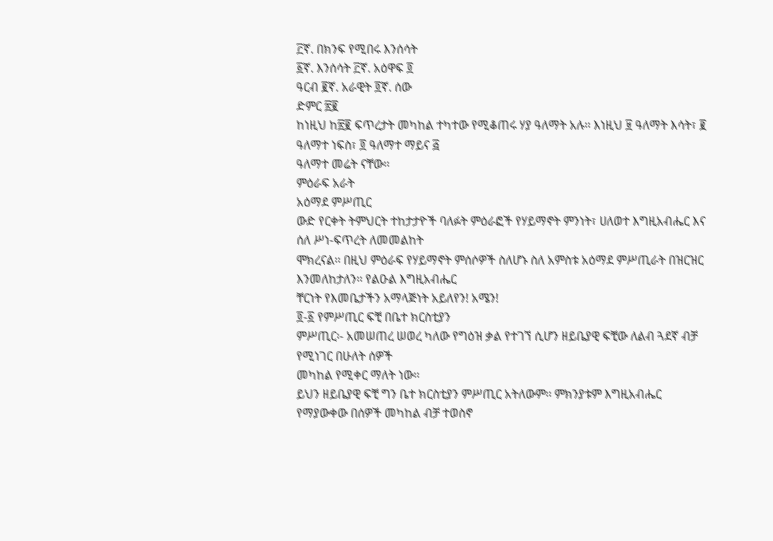፫ኛ. በክንፍ የሚበሩ እንሰሳት
፩ኛ. እንሰሳት ፫ኛ. አዕዋፍ ፬
ዓርብ ፪ኛ. አራዊት ፬ኛ. ሰው
ድምር ፳፪
ከነዚህ ከ፳፪ ፍጥረታት መካከል ተካተው የሚቆጠሩ ሃያ ዓለማት አሉ፡፡ እነዚህ ፱ ዓለማት እሳት፣ ፪ ዓለማተ ነፍስ፣ ፬ ዓለማተ ማይና ፭
ዓለማተ መሬት ናቸው፡፡
ምዕራፍ አራት
አዕማደ ምሥጢር
ውድ የርቀት ትምህርት ተከታታዮች ባለፉት ምዕራፎች የሃይማኖት ምንነት፣ ሀለወተ እግዚአብሔር እና ሰለ ሥነ-ፍጥረት ለመመልከት
ሞክረናል፡፡ በዚህ ምዕራፍ የሃይማኖት ምሰሶዎች ስለሆኑ ስለ አምስቱ አዕማደ ምሥጢራት በዝርዝር እንመለከታለን፡፡ የልዑል እግዚአብሔር
ቸርነት የእመቤታችን አማላጅነት አይለየን! አሜን!
፬-፩ የምሥጢር ፍቺ በቤተ ክርስቲያን
ምሥጢር፡- አመሠጠረ ሠወረ ካለው የግዕዝ ቃል የተገኘ ሲሆን ዘይቤያዊ ፍቺው ለልብ ጓደኛ ብቻ የሚነገር በሁለት ሰዎች
መካከል የሚቀር ማለት ነው፡፡
ይህን ዘይቤያዊ ፍቺ ግን ቤተ ክርስቲያን ምሥጢር አትለውም፡፡ ምክንያቱም እግዚአብሔር የማያውቀው በሰዎች መካከል ብቻ ተወስኖ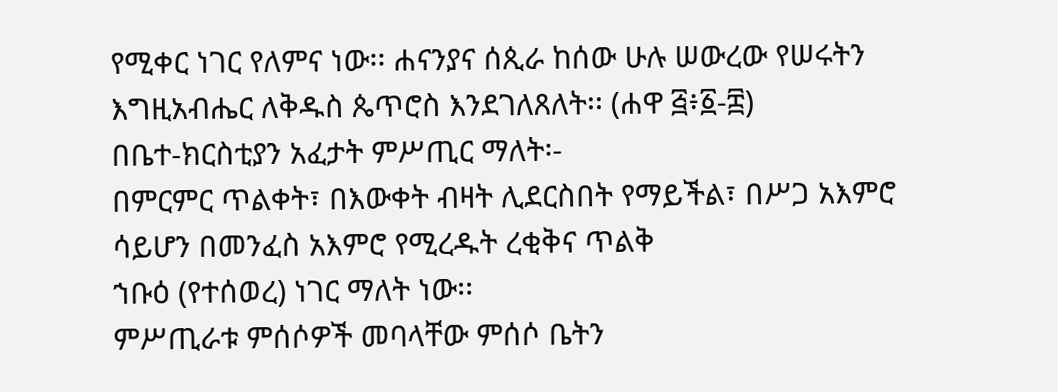የሚቀር ነገር የለምና ነው፡፡ ሐናንያና ሰጲራ ከሰው ሁሉ ሠውረው የሠሩትን እግዚአብሔር ለቅዱስ ጴጥሮስ እንደገለጸለት፡፡ (ሐዋ ፭፥፩-፰)
በቤተ-ክርስቲያን አፈታት ምሥጢር ማለት፡-
በምርምር ጥልቀት፣ በእውቀት ብዛት ሊደርስበት የማይችል፣ በሥጋ አእምሮ ሳይሆን በመንፈስ አእምሮ የሚረዱት ረቂቅና ጥልቅ
ኀቡዕ (የተሰወረ) ነገር ማለት ነው፡፡
ምሥጢራቱ ምሰሶዎች መባላቸው ምሰሶ ቤትን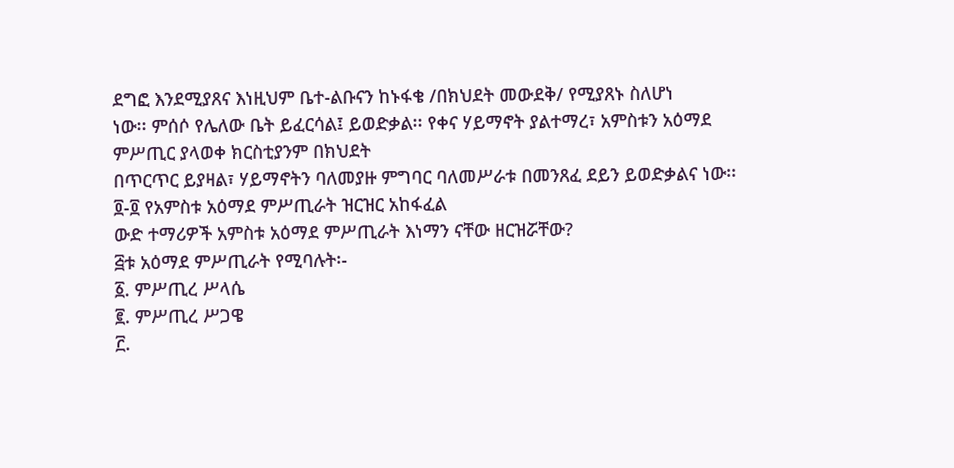ደግፎ እንደሚያጸና እነዚህም ቤተ-ልቡናን ከኑፋቄ /በክህደት መውደቅ/ የሚያጸኑ ስለሆነ
ነው፡፡ ምሰሶ የሌለው ቤት ይፈርሳል፤ ይወድቃል፡፡ የቀና ሃይማኖት ያልተማረ፣ አምስቱን አዕማደ ምሥጢር ያላወቀ ክርስቲያንም በክህደት
በጥርጥር ይያዛል፣ ሃይማኖትን ባለመያዙ ምግባር ባለመሥራቱ በመንጸፈ ደይን ይወድቃልና ነው፡፡
፬-፬ የአምስቱ አዕማደ ምሥጢራት ዝርዝር አከፋፈል
ውድ ተማሪዎች አምስቱ አዕማደ ምሥጢራት እነማን ናቸው ዘርዝሯቸው?
፭ቱ አዕማደ ምሥጢራት የሚባሉት፡-
፩. ምሥጢረ ሥላሴ
፪. ምሥጢረ ሥጋዌ
፫.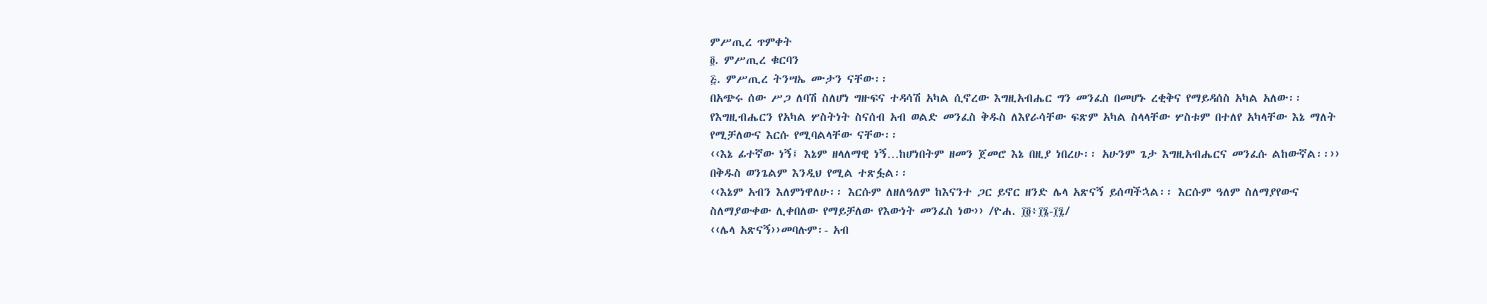ምሥጢረ ጥምቀት
፬. ምሥጢረ ቁርባን
፭. ምሥጢረ ትንሣኤ ሙታን ናቸው፡፡
በአጭሩ ሰው ሥጋ ለባሽ ስለሆነ ግዙፍና ተዳሳሽ አካል ሲኖረው እግዚአብሔር ግን መንፈስ በመሆኑ ረቂቅና የማይዳሰስ አካል አለው፡፡
የእግዚብሔርን የአካል ሦስትነት ስናሰብ አብ ወልድ መንፈስ ቅዱስ ለእየራሳቸው ፍጽም አካል ስላላቸው ሦስቱም በተለየ አካላቸው እኔ ማለት
የሚቻለውና እርሱ የሚባልላቸው ናቸው፡፡
‹‹እኔ ፊተኛው ነኝ፤ እኔም ዘላለማዊ ነኝ…ከሆነበትም ዘመን ጀመሮ እኔ በዚያ ነበረሁ፡፡ አሁንም ጌታ እግዚአብሔርና መንፈሱ ልከውኛል፡፡››
በቅዱስ ወንጌልም እንዲህ የሚል ተጽፏል፡፡
‹‹እኔም አብን እለምነዋለሁ፡፡ እርሱም ለዘለዓለም ከእናንተ ጋር ይኖር ዘንድ ሌላ አጽናኝ ይሰጣችኋል፡፡ እርሱም ዓለም ስለማያየውና
ስለማያውቀው ሊቀበለው የማይቻለው የእውነት መንፈስ ነው›› /ዮሐ. ፲፬፥፲፮-፲፯/
‹‹ሌላ አጽናኝ››መባሉም፡- አብ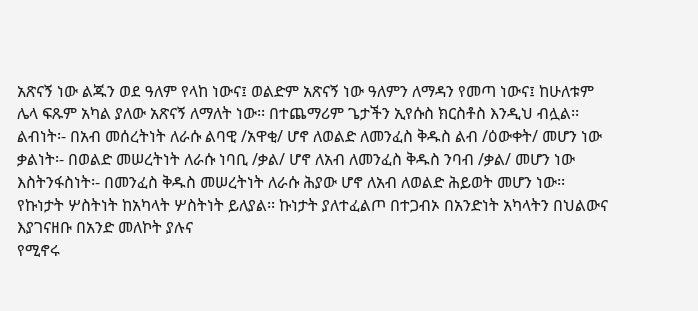አጽናኝ ነው ልጁን ወደ ዓለም የላከ ነውና፤ ወልድም አጽናኝ ነው ዓለምን ለማዳን የመጣ ነውና፤ ከሁለቱም
ሌላ ፍጹም አካል ያለው አጽናኝ ለማለት ነው፡፡ በተጨማሪም ጌታችን ኢየሱስ ክርስቶስ እንዲህ ብሏል፡፡
ልብነት፡- በአብ መሰረትነት ለራሱ ልባዊ /አዋቂ/ ሆኖ ለወልድ ለመንፈስ ቅዱስ ልብ /ዕውቀት/ መሆን ነው
ቃልነት፡- በወልድ መሠረትነት ለራሱ ነባቢ /ቃል/ ሆኖ ለአብ ለመንፈስ ቅዱስ ንባብ /ቃል/ መሆን ነው
እስትንፋስነት፡- በመንፈስ ቅዱስ መሠረትነት ለራሱ ሕያው ሆኖ ለአብ ለወልድ ሕይወት መሆን ነው፡፡
የኩነታት ሦስትነት ከአካላት ሦስትነት ይለያል፡፡ ኩነታት ያለተፈልጦ በተጋብኦ በአንድነት አካላትን በህልውና እያገናዘቡ በአንድ መለኮት ያሉና
የሚኖሩ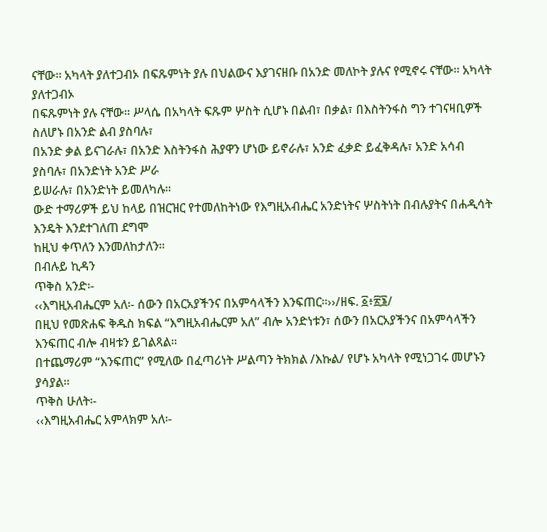ናቸው፡፡ አካላት ያለተጋብኦ በፍጹምነት ያሉ በህልውና እያገናዘቡ በአንድ መለኮት ያሉና የሚኖሩ ናቸው፡፡ አካላት ያለተጋብኦ
በፍጹምነት ያሉ ናቸው፡፡ ሥላሴ በአካላት ፍጹም ሦስት ሲሆኑ በልብ፣ በቃል፣ በእስትንፋስ ግን ተገናዛቢዎች ስለሆኑ በአንድ ልብ ያስባሉ፣
በአንድ ቃል ይናገራሉ፣ በአንድ እስትንፋስ ሕያዋን ሆነው ይኖራሉ፣ አንድ ፈቃድ ይፈቅዳሉ፣ አንድ አሳብ ያስባሉ፣ በአንድነት አንድ ሥራ
ይሠራሉ፣ በአንድነት ይመለካሉ፡፡
ውድ ተማሪዎች ይህ ከላይ በዝርዝር የተመለከትነው የእግዚአብሔር አንድነትና ሦስትነት በብሉያትና በሐዲሳት እንዴት እንደተገለጠ ደግሞ
ከዚህ ቀጥለን እንመለከታለን፡፡
በብሉይ ኪዳን
ጥቅስ አንድ፡-
‹‹እግዚአብሔርም አለ፡- ሰውን በአርአያችንና በአምሳላችን እንፍጠር፡፡››/ዘፍ. ፩፥፳፮/
በዚህ የመጽሐፍ ቅዱስ ክፍል “እግዚአብሔርም አለ” ብሎ አንድነቱን፣ ሰውን በአርአያችንና በአምሳላችን እንፍጠር ብሎ ብዛቱን ይገልጻል፡፡
በተጨማሪም “እንፍጠር” የሚለው በፈጣሪነት ሥልጣን ትክክል /እኩል/ የሆኑ አካላት የሚነጋገሩ መሆኑን ያሳያል፡፡
ጥቅስ ሁለት፡-
‹‹እግዚአብሔር አምላክም አለ፡-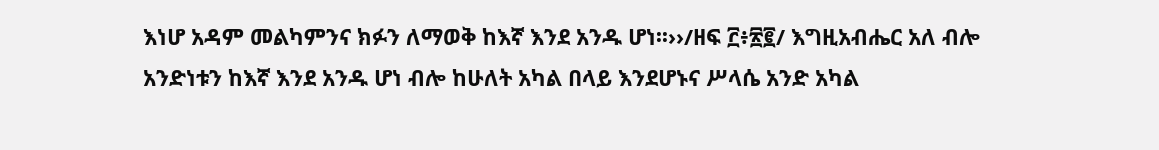እነሆ አዳም መልካምንና ክፉን ለማወቅ ከእኛ እንደ አንዱ ሆነ፡፡››/ዘፍ ፫፥፳፪/ እግዚአብሔር አለ ብሎ
አንድነቱን ከእኛ እንደ አንዱ ሆነ ብሎ ከሁለት አካል በላይ እንደሆኑና ሥላሴ አንድ አካል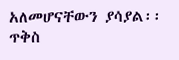አለመሆናቸውን ያሳያል፡፡
ጥቅስ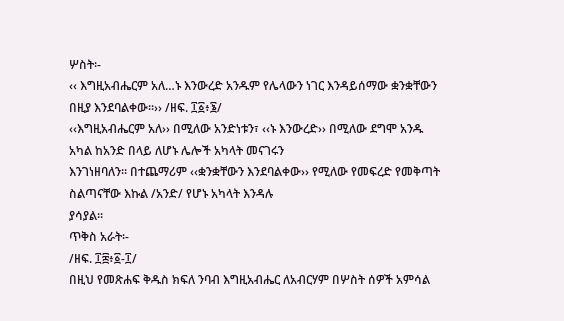ሦስት፡-
‹‹ እግዚአብሔርም አለ…ኑ እንውረድ አንዱም የሌላውን ነገር እንዳይሰማው ቋንቋቸውን በዚያ እንደባልቀው፡፡›› /ዘፍ. ፲፩፥፮/
‹‹እግዚአብሔርም አለ›› በሚለው አንድነቱን፣ ‹‹ኑ እንውረድ›› በሚለው ደግሞ አንዱ አካል ከአንድ በላይ ለሆኑ ሌሎች አካላት መናገሩን
እንገነዘባለን፡፡ በተጨማሪም ‹‹ቋንቋቸውን እንደባልቀው›› የሚለው የመፍረድ የመቅጣት ስልጣናቸው እኩል /አንድ/ የሆኑ አካላት እንዳሉ
ያሳያል፡፡
ጥቅስ አራት፡-
/ዘፍ. ፲፰፥፩-፲/
በዚህ የመጽሐፍ ቅዱስ ክፍለ ንባብ እግዚአብሔር ለአብርሃም በሦስት ሰዎች አምሳል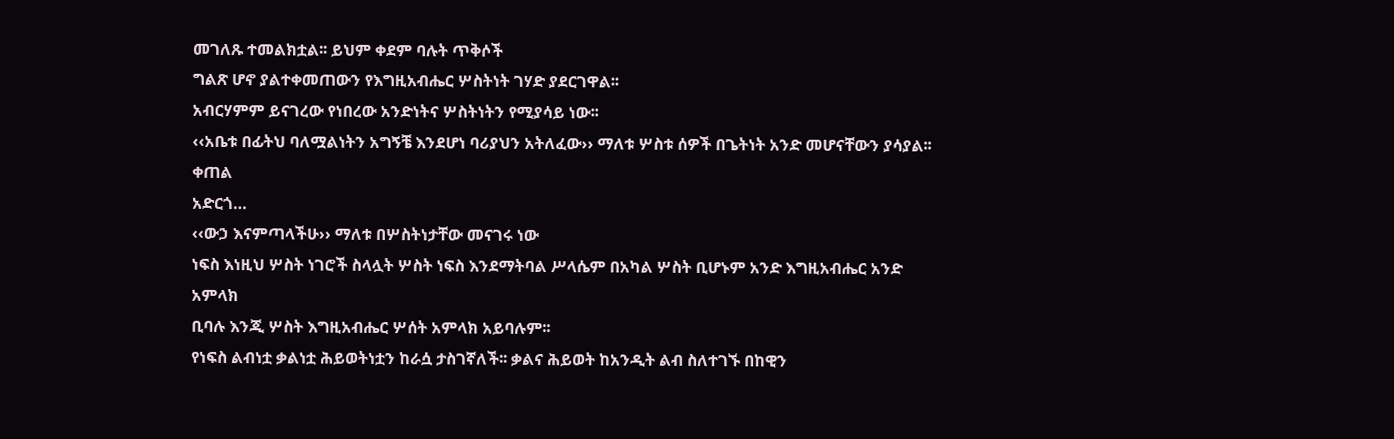መገለጹ ተመልክቷል፡፡ ይህም ቀደም ባሉት ጥቅሶች
ግልጽ ሆኖ ያልተቀመጠውን የእግዚአብሔር ሦስትነት ገሃድ ያደርገዋል፡፡
አብርሃምም ይናገረው የነበረው አንድነትና ሦስትነትን የሚያሳይ ነው፡፡
‹‹አቤቱ በፊትህ ባለሟልነትን አግኝቼ እንደሆነ ባሪያህን አትለፈው›› ማለቱ ሦስቱ ሰዎች በጌትነት አንድ መሆናቸውን ያሳያል፡፡ ቀጠል
አድርጎ…
‹‹ውኃ እናምጣላችሁ›› ማለቱ በሦስትነታቸው መናገሩ ነው
ነፍስ እነዚህ ሦስት ነገሮች ስላሏት ሦስት ነፍስ እንደማትባል ሥላሴም በአካል ሦስት ቢሆኑም አንድ እግዚአብሔር አንድ አምላክ
ቢባሉ እንጂ ሦስት እግዚአብሔር ሦሰት አምላክ አይባሉም፡፡
የነፍስ ልብነቷ ቃልነቷ ሕይወትነቷን ከራሷ ታስገኛለች፡፡ ቃልና ሕይወት ከአንዲት ልብ ስለተገኙ በከዊን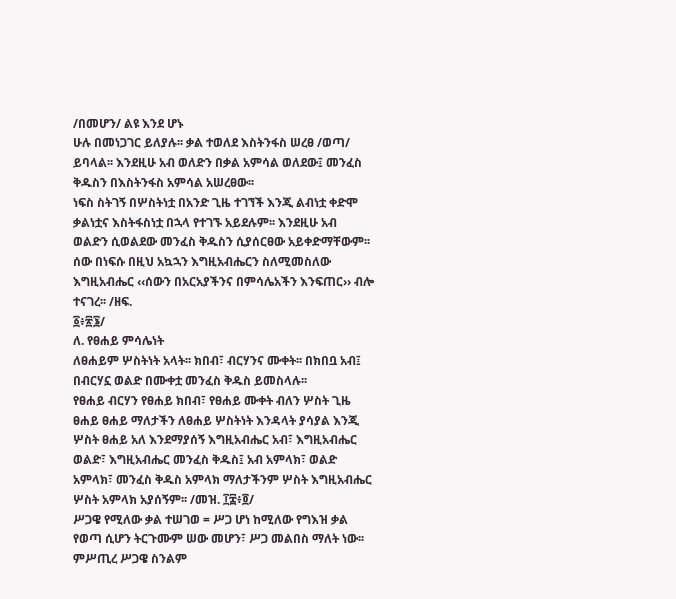/በመሆን/ ልዩ እንደ ሆኑ
ሁሉ በመነጋገር ይለያሉ፡፡ ቃል ተወለደ እስትንፋስ ሠረፀ /ወጣ/ ይባላል፡፡ እንደዚሁ አብ ወለድን በቃል አምሳል ወለደው፤ መንፈስ
ቅዱስን በእስትንፋስ አምሳል አሠረፀው፡፡
ነፍስ ስትገኝ በሦስትነቷ በአንድ ጊዜ ተገኘች እንጂ ልብነቷ ቀድሞ ቃልነቷና እስትፋስነቷ በኋላ የተገኙ አይደሉም፡፡ እንደዚሁ አብ
ወልድን ሲወልደው መንፈስ ቅዱስን ሲያሰርፀው አይቀድማቸውም፡፡
ሰው በነፍሱ በዚህ አኳኋን እግዚአብሔርን ስለሚመስለው እግዚአብሔር ‹‹ሰውን በአርአያችንና በምሳሌአችን እንፍጠር›› ብሎ ተናገረ፡፡ /ዘፍ.
፩፥፳፮/
ለ. የፀሐይ ምሳሌነት
ለፀሐይም ሦስትነት አላት፡፡ ክበብ፣ ብርሃንና ሙቀት፡፡ በክበቧ አብ፤ በብርሃኗ ወልድ በሙቀቷ መንፈስ ቅዱስ ይመስላሉ፡፡
የፀሐይ ብርሃን የፀሐይ ክበብ፣ የፀሐይ ሙቀት ብለን ሦስት ጊዜ ፀሐይ ፀሐይ ማለታችን ለፀሐይ ሦስትነት እንዳላት ያሳያል እንጂ
ሦስት ፀሐይ አለ እንደማያሰኝ እግዚአብሔር አብ፣ እግዚአብሔር ወልድ፣ እግዚአብሔር መንፈስ ቅዱስ፤ አብ አምላክ፣ ወልድ
አምላክ፣ መንፈስ ቅዱስ አምላክ ማለታችንም ሦስት እግዚአብሔር ሦስት አምላክ አያሰኝም፡፡ /መዝ. ፲፰፥፬/
ሥጋዌ የሚለው ቃል ተሠገወ = ሥጋ ሆነ ከሚለው የግእዝ ቃል የወጣ ሲሆን ትርጉሙም ሠው መሆን፣ ሥጋ መልበስ ማለት ነው፡፡
ምሥጢረ ሥጋዌ ስንልም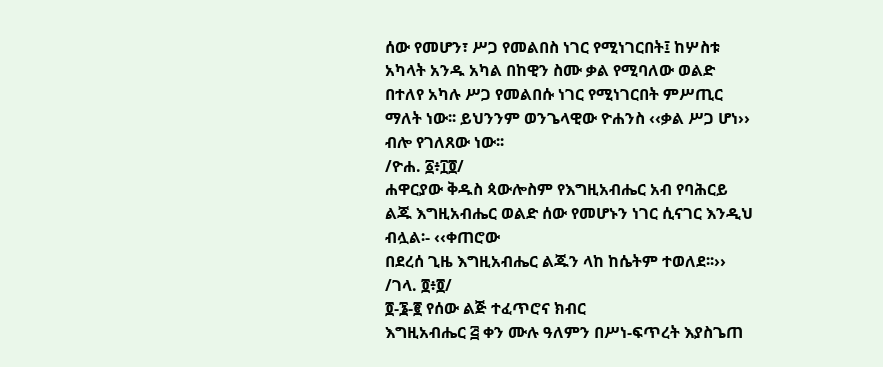ሰው የመሆን፣ ሥጋ የመልበስ ነገር የሚነገርበት፤ ከሦስቱ አካላት አንዱ አካል በከዊን ስሙ ቃል የሚባለው ወልድ
በተለየ አካሉ ሥጋ የመልበሱ ነገር የሚነገርበት ምሥጢር ማለት ነው፡፡ ይህንንም ወንጌላዊው ዮሐንስ ‹‹ቃል ሥጋ ሆነ›› ብሎ የገለጸው ነው፡፡
/ዮሐ. ፩፥፲፬/
ሐዋርያው ቅዱስ ጳውሎስም የእግዚአብሔር አብ የባሕርይ ልጁ እግዚአብሔር ወልድ ሰው የመሆኑን ነገር ሲናገር እንዲህ ብሏል፡- ‹‹ቀጠሮው
በደረሰ ጊዜ እግዚአብሔር ልጁን ላከ ከሴትም ተወለደ፡፡›› /ገላ. ፬፥፬/
፬-፮-፪ የሰው ልጅ ተፈጥሮና ክብር
እግዚአብሔር ፭ ቀን ሙሉ ዓለምን በሥነ-ፍጥረት እያስጌጠ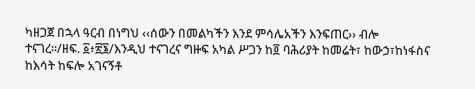ካዘጋጀ በኋላ ዓርብ በነግህ ‹‹ሰውን በመልካችን እንደ ምሳሌአችን እንፍጠር›› ብሎ
ተናገረ፡፡/ዘፍ. ፩፥፳፮/እንዲህ ተናገረና ግዙፍ አካል ሥጋን ከ፬ ባሕሪያት ከመሬት፣ ከውኃ፣ከነፋስና ከእሳት ከፍሎ አገናኝቶ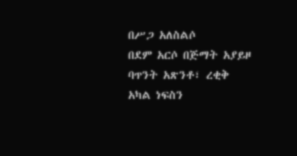በሥጋ አለስልሶ
በደም አርሶ በጅማት አያይዞ ባጥንት አጽንቶ፣ ረቂቅ አካል ነፍስን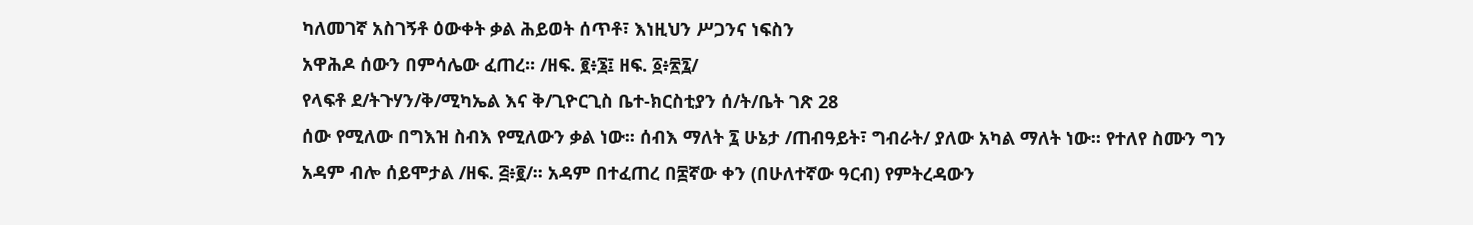ካለመገኛ አስገኝቶ ዕውቀት ቃል ሕይወት ሰጥቶ፣ እነዚህን ሥጋንና ነፍስን
አዋሕዶ ሰውን በምሳሌው ፈጠረ፡፡ /ዘፍ. ፪፥፮፤ ዘፍ. ፩፥፳፯/
የላፍቶ ደ/ትጉሃን/ቅ/ሚካኤል እና ቅ/ጊዮርጊስ ቤተ-ክርስቲያን ሰ/ት/ቤት ገጽ 28
ሰው የሚለው በግእዝ ስብእ የሚለውን ቃል ነው፡፡ ሰብእ ማለት ፯ ሁኔታ /ጠብዓይት፣ ግብራት/ ያለው አካል ማለት ነው፡፡ የተለየ ስሙን ግን
አዳም ብሎ ሰይሞታል /ዘፍ. ፭፥፪/፡፡ አዳም በተፈጠረ በ፰ኛው ቀን (በሁለተኛው ዓርብ) የምትረዳውን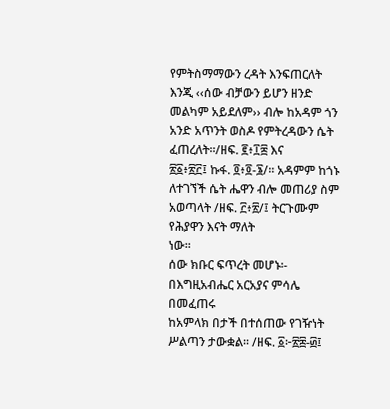የምትስማማውን ረዳት እንፍጠርለት
እንጂ ‹‹ሰው ብቻውን ይሆን ዘንድ መልካም አይደለም›› ብሎ ከአዳም ጎን አንድ አጥንት ወስዶ የምትረዳውን ሴት ፈጠረለት፡፡/ዘፍ. ፪፥፲፰ እና
፳፩፥፳፫፤ ኩፋ. ፬፥፬‐፮/፡፡ አዳምም ከጎኑ ለተገኘች ሴት ሔዋን ብሎ መጠሪያ ስም አወጣላት /ዘፍ. ፫፥፳/፤ ትርጉሙም የሕያዋን እናት ማለት
ነው፡፡
ሰው ክቡር ፍጥረት መሆኑ፡-
በእግዚአብሔር አርአያና ምሳሌ በመፈጠሩ
ከአምላክ በታች በተሰጠው የገዥነት ሥልጣን ታውቋል፡፡ /ዘፍ. ፩፦፳፰-፴፤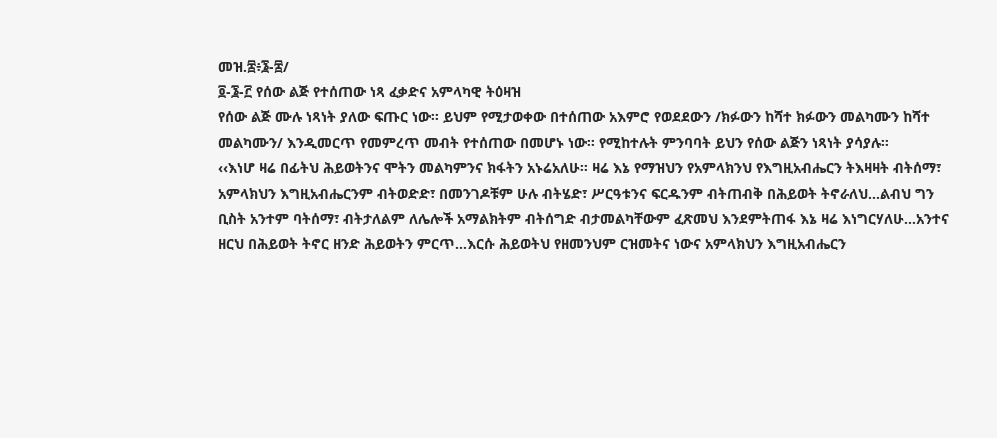መዝ.፰፥፮‐፰/
፬-፮-፫ የሰው ልጅ የተሰጠው ነጻ ፈቃድና አምላካዊ ትዕዛዝ
የሰው ልጅ ሙሉ ነጻነት ያለው ፍጡር ነው፡፡ ይህም የሚታወቀው በተሰጠው አእምሮ የወደደውን /ክፉውን ከሻተ ክፉውን መልካሙን ከሻተ
መልካሙን/ እንዲመርጥ የመምረጥ መብት የተሰጠው በመሆኑ ነው፡፡ የሚከተሉት ምንባባት ይህን የሰው ልጅን ነጻነት ያሳያሉ፡፡
‹‹እነሆ ዛሬ በፊትህ ሕይወትንና ሞትን መልካምንና ክፋትን አኑሬአለሁ፡፡ ዛሬ እኔ የማዝህን የአምላክንህ የእግዚአብሔርን ትእዛዛት ብትሰማ፣
አምላክህን እግዚአብሔርንም ብትወድድ፣ በመንገዶቹም ሁሉ ብትሄድ፣ ሥርዓቱንና ፍርዱንም ብትጠብቅ በሕይወት ትኖራለህ…ልብህ ግን
ቢስት አንተም ባትሰማ፣ ብትታለልም ለሌሎች አማልክትም ብትሰግድ ብታመልካቸውም ፈጽመህ እንደምትጠፋ እኔ ዛሬ እነግርሃለሁ…አንተና
ዘርህ በሕይወት ትኖር ዘንድ ሕይወትን ምርጥ…እርሱ ሕይወትህ የዘመንህም ርዝመትና ነውና አምላክህን እግዚአብሔርን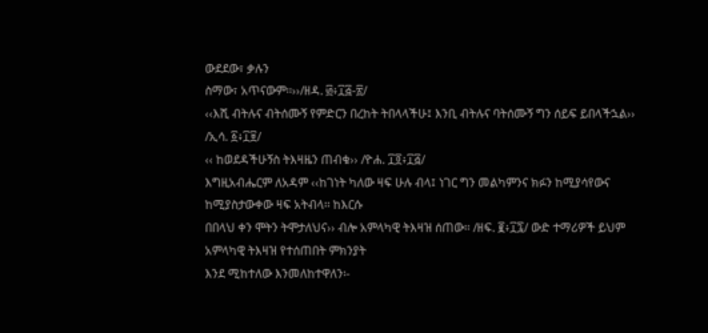ውደደው፣ ቃሉን
ስማው፣ አጥናውም፡፡››/ዘዳ. ፴፥፲፭-፳/
‹‹እሺ ብትሉና ብትሰሙኝ የምድርን በረከት ትበላላችሁ፤ እንቢ ብትሉና ባትሰሙኝ ግን ሰይፍ ይበላችኋል›› /ኢሳ. ፩፥፲፱/
‹‹ ከወደዳችሁኝስ ትእዛዜን ጠብቁ›› /ዮሐ. ፲፬፥፲፭/
እግዚአብሔርም ለአዳም ‹‹ከገነት ካለው ዛፍ ሁሉ ብላ፤ ነገር ግን መልካምንና ክፉን ከሚያሳየውና ከሚያስታውቀው ዛፍ አትብላ፡፡ ከእርሱ
በበላህ ቀን ሞትን ትሞታለህና›› ብሎ አምላካዊ ትእዛዝ ሰጠው፡፡ /ዘፍ. ፪፥፲፯/ ውድ ተማሪዎች ይህም አምላካዊ ትእዛዝ የተሰጠበት ምክንያት
እንደ ሚከተለው እንመለከተዋለን፡-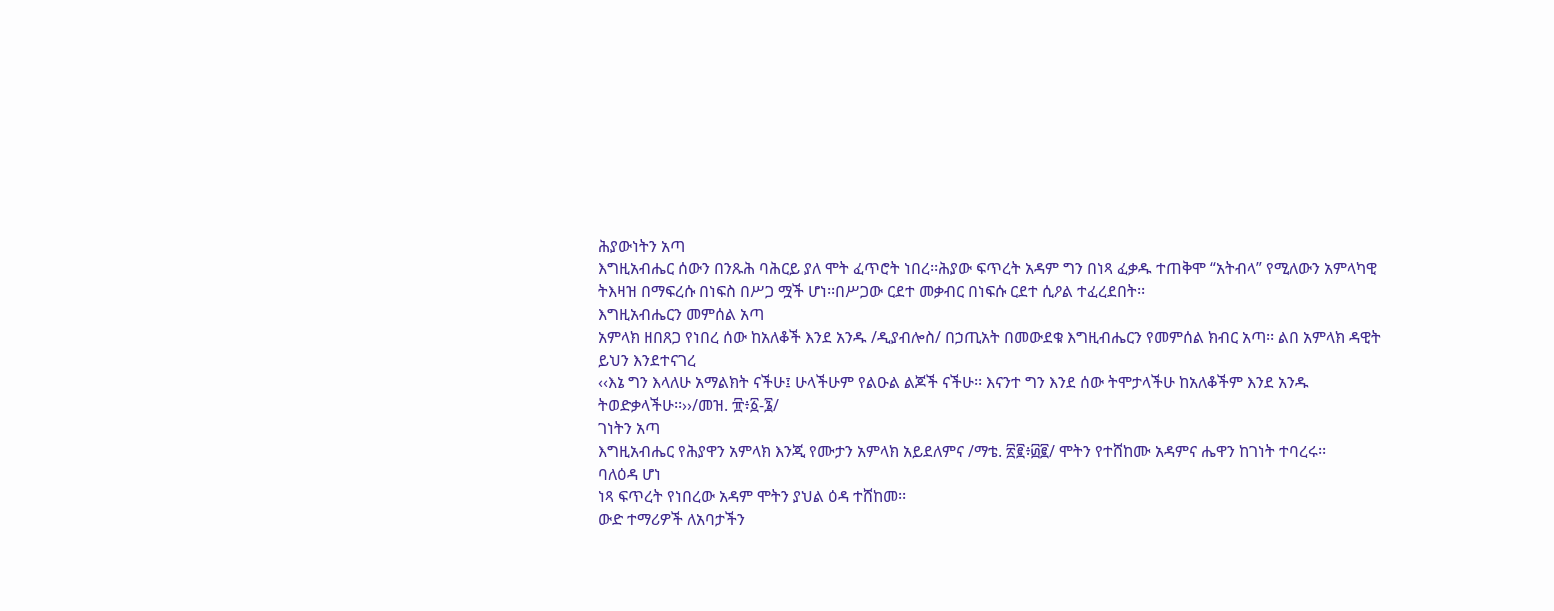ሕያውነትን አጣ
እግዚአብሔር ሰውን በንጹሕ ባሕርይ ያለ ሞት ፈጥሮት ነበረ፡፡ሕያው ፍጥረት አዳም ግን በነጻ ፈቃዱ ተጠቅሞ “አትብላ” የሚለውን አምላካዊ
ትእዛዝ በማፍረሱ በነፍስ በሥጋ ሟች ሆነ፡፡በሥጋው ርደተ መቃብር በነፍሱ ርደተ ሲዖል ተፈረደበት፡፡
እግዚአብሔርን መምሰል አጣ
አምላክ ዘበጸጋ የነበረ ሰው ከአለቆች እንደ አንዱ /ዲያብሎስ/ በኃጢአት በመውደቁ እግዚብሔርን የመምሰል ክብር አጣ፡፡ ልበ አምላክ ዳዊት
ይህን እንደተናገረ
‹‹እኔ ግን እላለሁ አማልክት ናችሁ፤ ሁላችሁም የልዑል ልጆች ናችሁ፡፡ እናንተ ግን እንደ ሰው ትሞታላችሁ ከአለቆችም እንደ አንዱ
ትወድቃላችሁ፡፡››/መዝ. ፹፥፩-፮/
ገነትን አጣ
እግዚአብሔር የሕያዋን አምላክ እንጂ የሙታን አምላክ አይደለምና /ማቴ. ፳፪፥፴፪/ ሞትን የተሸከሙ አዳምና ሔዋን ከገነት ተባረሩ፡፡
ባለዕዳ ሆነ
ነጻ ፍጥረት የነበረው አዳም ሞትን ያህል ዕዳ ተሸከመ፡፡
ውድ ተማሪዎች ለአባታችን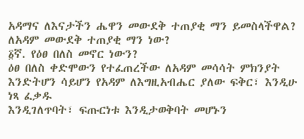አዳማና ለእናታችን ሔዋን መውደቅ ተጠያቂ ማን ይመስላችዋል?
ለአዳም መውደቅ ተጠያቂ ማን ነው?
፩ኛ. የዕፀ በለስ መኖር ነውን?
ዕፀ በለስ ቀድሞውን የተፈጠረችው ለአዳም መሳሳት ምክንያት እንድትሆን ሳይሆን የአዳም ለእግዚአብሔር ያለው ፍቅር፣ እንዲሁ ነጻ ፈቃዱ
እንዲገለጥባት፣ ፍጡርነቱ እንዲታወቅባት መሆኑን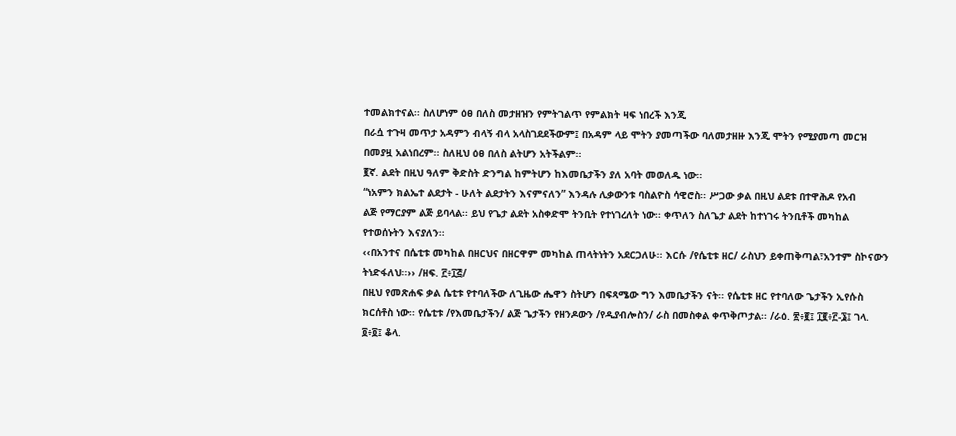ተመልክተናል፡፡ ስለሆነም ዕፀ በለስ መታዘዝን የምትገልጥ የምልክት ዛፍ ነበረች እንጂ
በራሷ ተጉዛ መጥታ አዳምን ብላኝ ብላ አላስገደደችውም፤ በአዳም ላይ ሞትን ያመጣችው ባለመታዘዙ እንጂ ሞትን የሚያመጣ መርዝ
በመያዟ አልነበረም፡፡ ስለዚህ ዕፀ በለስ ልትሆን አትችልም፡፡
፪ኛ. ልደት በዚህ ዓለም ቅድስት ድንግል ከምትሆን ከእመቤታችን ያለ አባት መወለዱ ነው፡፡
“ነአምን ክልኤተ ልደታት - ሁለት ልደታትን እናምናለን” እንዳሉ ሊቃውንቱ ባስልዮስ ሳዊሮስ፡፡ ሥጋው ቃል በዚህ ልደቱ በተዋሕዶ የአብ
ልጅ የማርያም ልጅ ይባላል፡፡ ይህ የጌታ ልደት አስቀድሞ ትንቢት የተነገረለት ነው፡፡ ቀጥለን ስለጌታ ልደት ከተነገሩ ትንቢቶች መካከል
የተወሰኑትን እናያለን፡፡
‹‹በአንተና በሴቲቱ መካከል በዘርህና በዘርዋም መካከል ጠላትነትን አደርጋለሁ፡፡ እርሱ /የሴቲቱ ዘር/ ራስህን ይቀጠቅጣል፣አንተም ስኮናውን
ትነድፋለህ፡፡›› /ዘፍ. ፫፥፲፭/
በዚህ የመጽሐፍ ቃል ሴቲቱ የተባለችው ለጊዜው ሔዋን ስትሆን በፍጻሜው ግን እመቤታችን ናት፡፡ የሴቲቱ ዘር የተባለው ጌታችን ኢየሱስ
ክርሰቶስ ነው፡፡ የሴቲቱ /የእመቤታችን/ ልጅ ጌታችን የዘንዶውን /የዲያብሎስን/ ራስ በመስቀል ቀጥቅጦታል፡፡ /ራዕ. ፳፥፪፤ ፲፪፥፫-፮፤ ገላ.
፬፥፬፤ ቆላ.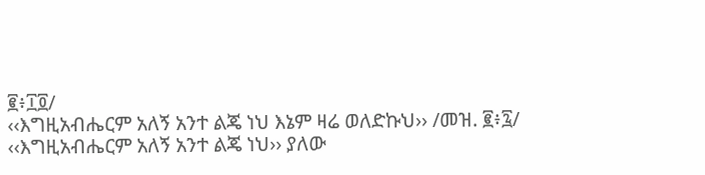፪፥፲፬/
‹‹እግዚአብሔርም አለኝ አንተ ልጄ ነህ እኔም ዛሬ ወለድኩህ›› /መዝ. ፪፥፯/
‹‹እግዚአብሔርም አለኝ አንተ ልጄ ነህ›› ያለው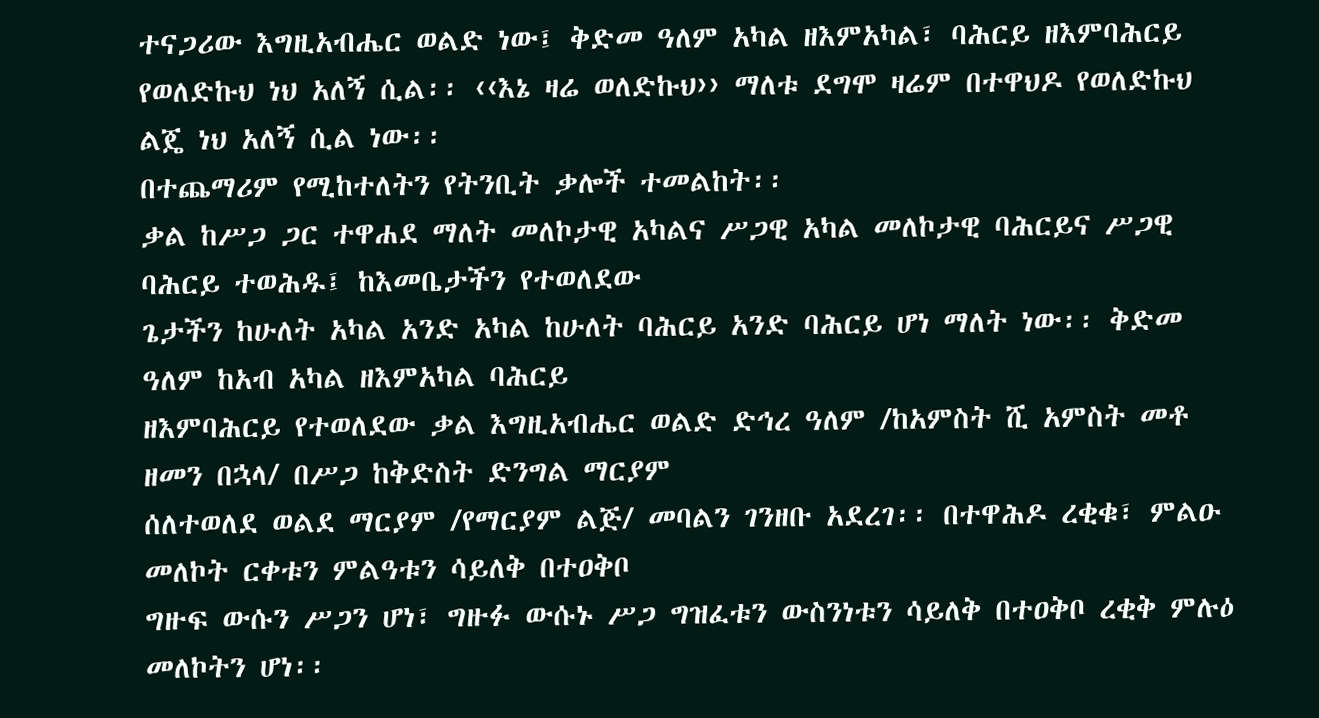ተናጋሪው እግዚአብሔር ወልድ ነው፤ ቅድመ ዓለም አካል ዘእምአካል፣ ባሕርይ ዘእምባሕርይ
የወለድኩህ ነህ አለኝ ሲል፡፡ ‹‹እኔ ዛሬ ወለድኩህ›› ማለቱ ደግሞ ዛሬም በተዋህዶ የወለድኩህ ልጄ ነህ አለኝ ሲል ነው፡፡
በተጨማሪም የሚከተለትን የትንቢት ቃሎች ተመልከት፡፡
ቃል ከሥጋ ጋር ተዋሐደ ማለት መለኮታዊ አካልና ሥጋዊ አካል መለኮታዊ ባሕርይና ሥጋዊ ባሕርይ ተወሕዱ፤ ከእመቤታችን የተወለደው
ጌታችን ከሁለት አካል አንድ አካል ከሁለት ባሕርይ አንድ ባሕርይ ሆነ ማለት ነው፡፡ ቅድመ ዓለም ከአብ አካል ዘእምአካል ባሕርይ
ዘእምባሕርይ የተወለደው ቃል እግዚአብሔር ወልድ ድኅረ ዓለም /ከአምስት ሺ አምስት መቶ ዘመን በኋላ/ በሥጋ ከቅድስት ድንግል ማርያም
ሰለተወለደ ወልደ ማርያም /የማርያም ልጅ/ መባልን ገንዘቡ አደረገ፡፡ በተዋሕዶ ረቂቁ፣ ምልዑ መለኮት ርቀቱን ምልዓቱን ሳይለቅ በተዐቅቦ
ግዙፍ ውሱን ሥጋን ሆነ፣ ግዙፉ ውሱኑ ሥጋ ግዝፈቱን ውስንነቱን ሳይለቅ በተዐቅቦ ረቂቅ ምሉዕ መለኮትን ሆነ፡፡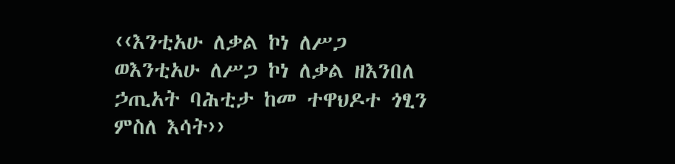‹‹እንቲአሁ ለቃል ኮነ ለሥጋ ወእንቲአሁ ለሥጋ ኮነ ለቃል ዘእንበለ ኃጢአት ባሕቲታ ከመ ተዋህዶተ ጎፂን ምስለ እሳት››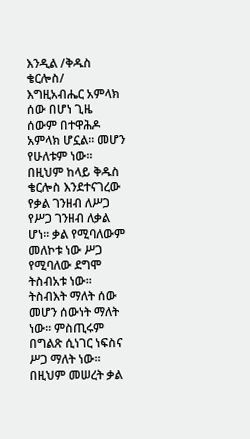እንዲል /ቅዱስ
ቄርሎስ/
እግዚአብሔር አምላክ ሰው በሆነ ጊዜ ሰውም በተዋሕዶ አምላክ ሆኗል፡፡ መሆን የሁለቱም ነው፡፡ በዚህም ከላይ ቅዱስ ቄርሎስ እንደተናገረው
የቃል ገንዘብ ለሥጋ የሥጋ ገንዘብ ለቃል ሆነ፡፡ ቃል የሚባለውም መለኮቱ ነው ሥጋ የሚባለው ደግሞ ትስብአቱ ነው፡፡ ትስብእት ማለት ሰው
መሆን ሰውነት ማለት ነው፡፡ ምስጢሩም በግልጽ ሲነገር ነፍስና ሥጋ ማለት ነው፡፡ በዚህም መሠረት ቃል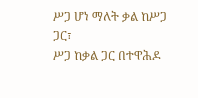ሥጋ ሆነ ማለት ቃል ከሥጋ ጋር፣
ሥጋ ከቃል ጋር በተዋሕዶ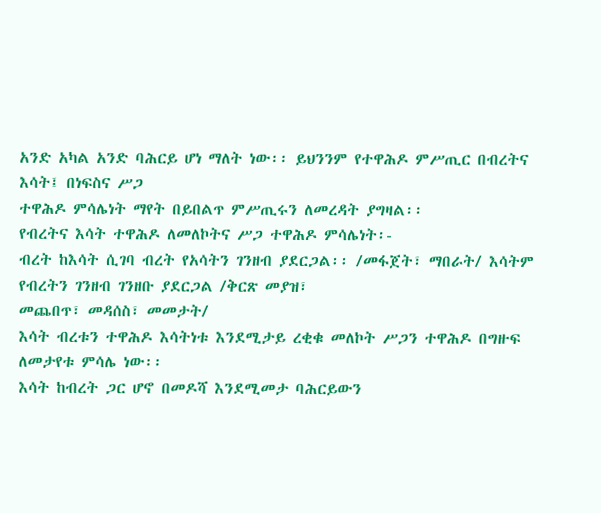አንድ አካል አንድ ባሕርይ ሆነ ማለት ነው፡፡ ይህንንም የተዋሕዶ ምሥጢር በብረትና እሳት፤ በነፍስና ሥጋ
ተዋሕዶ ምሳሌነት ማየት በይበልጥ ምሥጢሩን ለመረዳት ያግዛል፡፡
የብረትና እሳት ተዋሕዶ ለመለኮትና ሥጋ ተዋሕዶ ምሳሌነት፡-
ብረት ከእሳት ሲገባ ብረት የአሳትን ገንዘብ ያደርጋል፡፡ /መፋጀት፣ ማበራት/ እሳትም የብረትን ገንዘብ ገንዘቡ ያደርጋል /ቅርጽ መያዝ፣
መጨበጥ፣ መዳሰስ፣ መመታት/
እሳት ብረቱን ተዋሕዶ እሳትነቱ እንደሚታይ ረቂቁ መለኮት ሥጋን ተዋሕዶ በግዙፍ ለመታየቱ ምሳሌ ነው፡፡
እሳት ከብረት ጋር ሆኖ በመዶሻ እንደሚመታ ባሕርይውን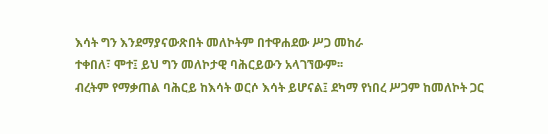እሳት ግን እንደማያናውጽበት መለኮትም በተዋሐደው ሥጋ መከራ
ተቀበለ፣ ሞተ፤ ይህ ግን መለኮታዊ ባሕርይውን አላገኘውም፡፡
ብረትም የማቃጠል ባሕርይ ከእሳት ወርሶ እሳት ይሆናል፤ ደካማ የነበረ ሥጋም ከመለኮት ጋር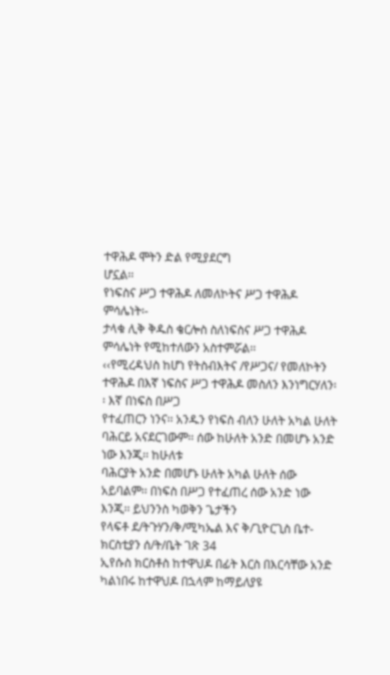ተዋሕዶ ሞትን ድል የሚያደርግ
ሆኗል፡፡
የነፍስና ሥጋ ተዋሕዶ ለመለኮትና ሥጋ ተዋሕዶ ምሳሌነት፡-
ታላቁ ሊቅ ቅዱስ ቄርሎስ ስለነፍስና ሥጋ ተዋሕዶ ምሳሌነት የሚከተለውን አስተምሯል፡፡
‹‹የሚረዳህስ ከሆነ የትስብእትና /የሥጋና/ የመለኮትን ተዋሕዶ በእኛ ነፍስና ሥጋ ተዋሕዶ መስለን እንነግርሃለን፡፡ እኛ በነፍስ በሥጋ
የተፈጠርን ነንና፡፡ አንዱን የነፍስ ብለን ሁለት አካል ሁለት ባሕርይ አናደርገውም፡፡ ሰው ከሁለት አንድ በመሆኑ አንድ ነው እንጂ፡፡ ከሁለቱ
ባሕርያት አንድ በመሆኑ ሁለት አካል ሁለት ሰው አይባልም፡፡ በነፍስ በሥጋ የተፈጠረ ሰው አንድ ነው እንጂ፡፡ ይህንንስ ካወቅን ጌታችን
የላፍቶ ደ/ትጉሃን/ቅ/ሚካኤል እና ቅ/ጊዮርጊስ ቤተ-ክርስቲያን ሰ/ት/ቤት ገጽ 34
ኢየሱስ ክርስቶስ ከተዋህዶ በፊት እርስ በእርሳቸው አንድ ካልነበሩ ከተዋህዶ በኋላም ከማይለያዩ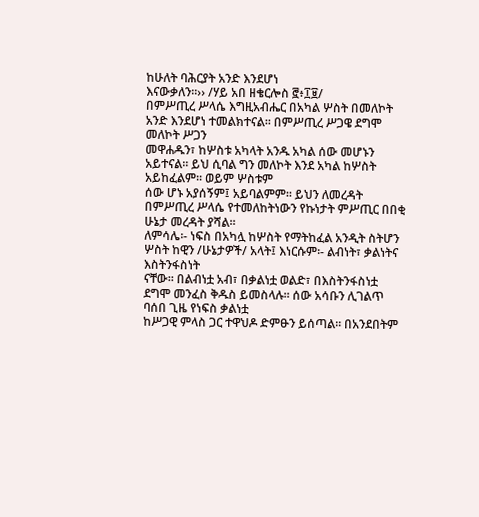ከሁለት ባሕርያት አንድ እንደሆነ
እናውቃለን፡፡›› /ሃይ አበ ዘቄርሎስ ፸፥፲፱/
በምሥጢረ ሥላሴ እግዚአብሔር በአካል ሦስት በመለኮት አንድ እንደሆነ ተመልክተናል፡፡ በምሥጢረ ሥጋዌ ደግሞ መለኮት ሥጋን
መዋሐዱን፣ ከሦስቱ አካላት አንዱ አካል ሰው መሆኑን አይተናል፡፡ ይህ ሲባል ግን መለኮት እንደ አካል ከሦስት አይከፈልም፡፡ ወይም ሦስቱም
ሰው ሆኑ አያሰኝም፤ አይባልምም፡፡ ይህን ለመረዳት በምሥጢረ ሥላሴ የተመለከትነውን የኩነታት ምሥጢር በበቂ ሁኔታ መረዳት ያሻል፡፡
ለምሳሌ፡- ነፍስ በአካሏ ከሦስት የማትከፈል አንዲት ስትሆን ሦስት ከዊን /ሁኔታዎች/ አላት፤ እነርሱም፡- ልብነት፣ ቃልነትና እስትንፋስነት
ናቸው፡፡ በልብነቷ አብ፣ በቃልነቷ ወልድ፣ በእስትንፋስነቷ ደግሞ መንፈስ ቅዱስ ይመስላሉ፡፡ ሰው አሳቡን ሊገልጥ ባሰበ ጊዜ የነፍስ ቃልነቷ
ከሥጋዊ ምላስ ጋር ተዋህዶ ድምፁን ይሰጣል፡፡ በአንደበትም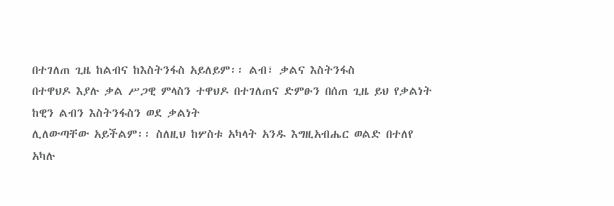በተገለጠ ጊዜ ከልብና ከእስትንፋስ አይለይም፡፡ ልብ፣ ቃልና እስትንፋስ
በተዋህዶ እያሉ ቃል ሥጋዊ ምላስን ተዋህዶ በተገለጠና ድምፁን በሰጠ ጊዜ ይህ የቃልነት ከዊን ልብን እስትንፋስን ወደ ቃልነት
ሊለውጣቸው አይችልም፡፡ ስለዚህ ከሦስቱ አካላት አንዱ እግዚአብሔር ወልድ በተለየ አካሉ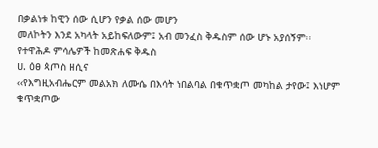በቃልነቱ ከዊን ሰው ሲሆን የቃል ሰው መሆን
መለኮትን እንደ አካላት አይከፍለውም፤ አብ መንፈስ ቅዱስም ሰው ሆኑ አያሰኝም፡፡
የተዋሕዶ ምሳሌዎች ከመጽሐፍ ቅዱስ
ሀ. ዕፀ ጳጦስ ዘሲና
‹‹የእግዚአብሔርም መልአክ ለሙሴ በእሳት ነበልባል በቁጥቋጦ መካከል ታየው፤ እነሆም ቁጥቋጦው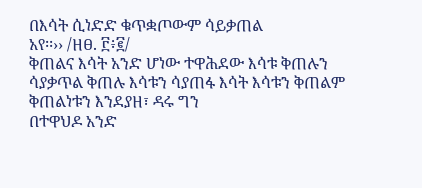በእሳት ሲነድድ ቁጥቋጦውም ሳይቃጠል
አየ፡፡›› /ዘፀ. ፫፥፪/
ቅጠልና እሳት አንድ ሆነው ተዋሕደው እሳቱ ቅጠሉን ሳያቃጥል ቅጠሉ እሳቱን ሳያጠፋ እሳት እሳቱን ቅጠልም ቅጠልነቱን እንደያዘ፣ ዳሩ ግን
በተዋህዶ አንድ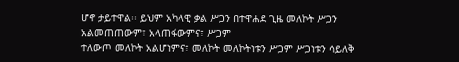ሆኖ ታይተዋል፡፡ ይህም አካላዊ ቃል ሥጋን በተዋሐደ ጊዜ መለኮት ሥጋን አልመጠጠውም፣ አላጠፋውምና፣ ሥጋም
ተለውጦ መለኮት አልሆነምና፣ መለኮት መለኮትነቱን ሥጋም ሥጋነቱን ሳይለቅ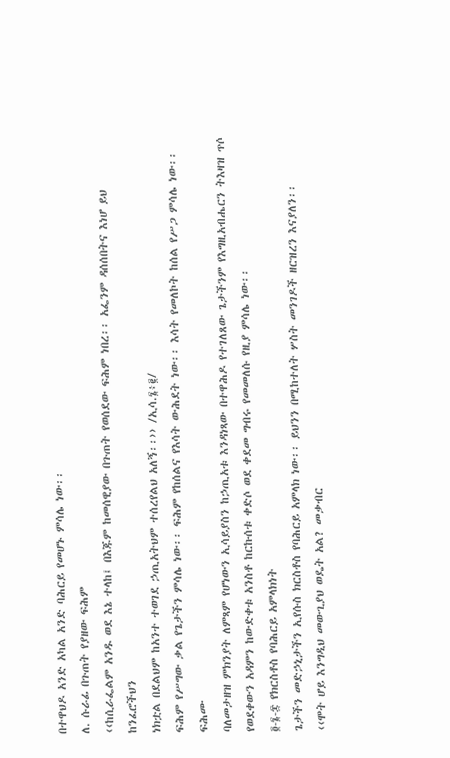በተዋህዶ አንድ አካል አንድ ባሕርይ የመሆኑ ምሳሌ ነው፡፡
ለ. ሱራፊ በጉጠት የያዘው ፍሕም
‹‹ከሲራፌልም አንዱ ወደ እኔ ተላከ፤ በእጁም ከመሰዊያው በጉጠት የወሰደው ፍሕም ነበረ፡፡ አፌንም ዳሰሰበትና እነሆ ይህ ከንፈሮችህን
ነክቷል በደልህም ከአንተ ተወገደ ኃጢአትህም ተሰረየልህ አለኝ፡፡›› /ኢሳ.፮፥፪/
ፍሕም የሥግው ቃል የጌታችን ምሳሌ ነው፡፡ ፍሕም የከሰልና የእሳት ውሕደት ነው፡፡ እሳት የመለኮት ከሰል የሥጋ ምሳሌ ነው፡፡ ፍሕሙ
ባለመታዘዝ ምክንያት ለምጻም የሆነውን ኢሳይያስን ከኃጢአቱ እንዳነጻው በተዋሕዶ የተገለጸው ጌታችንም የእግዚአብሔርን ትእዛዝ ጥሶ
የወደቀውን አዳምን ከውድቀቱ አንስቶ ከርኩሰቱ ቀድሶ ወደ ቀደመ ግብሩ የመመለሱ የዚያ ምሳሌ ነው፡፡
፬-፮-፰ የክርስቶስ የባሕርይ አምላክነት
ጌታችን መድኃኒታችን ኢየሱስ ክርስቶስ የባሕርይ አምላክ ነው፡፡ ይህንን በሚከተለት ሦስት መንገዶች ዘርዝረን እናያለን፡፡
‹‹ሞት ሆይ እንግዲህ መውጊያህ ወዴት አል? መቃብር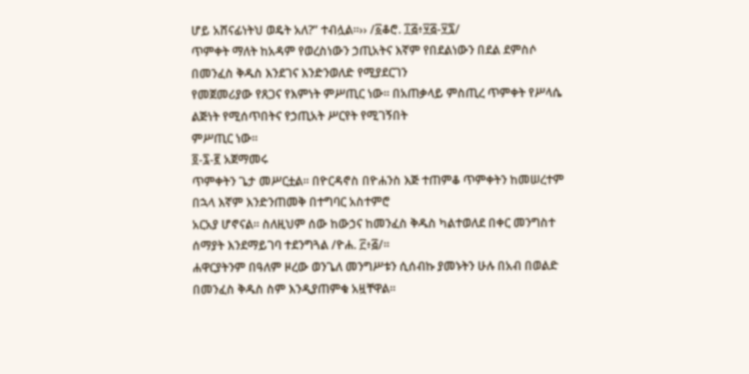ሆይ አሸናፊነትህ ወዴት አለ?” ተብሏል፡፡›› /፩ቆሮ. ፲፭፥፶፭-፶፯/
ጥምቀት ማለት ከአዳም የወረስነውን ኃጢአትና እኛም የበደልነውን በደል ደምስሶ በመንፈስ ቅዱስ እንደገና እንድንወለድ የሚያደርገን
የመጀመሪያው የጸጋና የእምነት ምሥጢር ነው፡፡ በአጠቃላይ ምስጢረ ጥምቀት የሥላሴ ልጅነት የሚሰጥበትና የኃጢአት ሥርየት የሚገኝበት
ምሥጢር ነው፡፡
፬-፯-፪ አጀማመሩ
ጥምቀትን ጌታ መሥርቷል፡፡ በዮርዳኖስ በዮሐንስ እጅ ተጠምቆ ጥምቀትን ከመሠረተም በኋላ እኛም እንድንጠመቅ በተግባር አስተምሮ
አርአያ ሆኖናል፡፡ ስለዚህም ሰው ከውኃና ከመንፈስ ቅዱስ ካልተወለደ በቀር መንግስተ ሰማያት እንደማይገባ ተደንግጓል /ዮሐ. ፫፥፭/፡፡
ሐዋርያትንም በዓለም ዞረው ወንጌለ መንግሥቱን ሲሰብኩ ያመኑትን ሁሉ በአብ በወልድ በመንፈስ ቅዱስ ስም እንዲያጠምቁ አዟቸዋል፡፡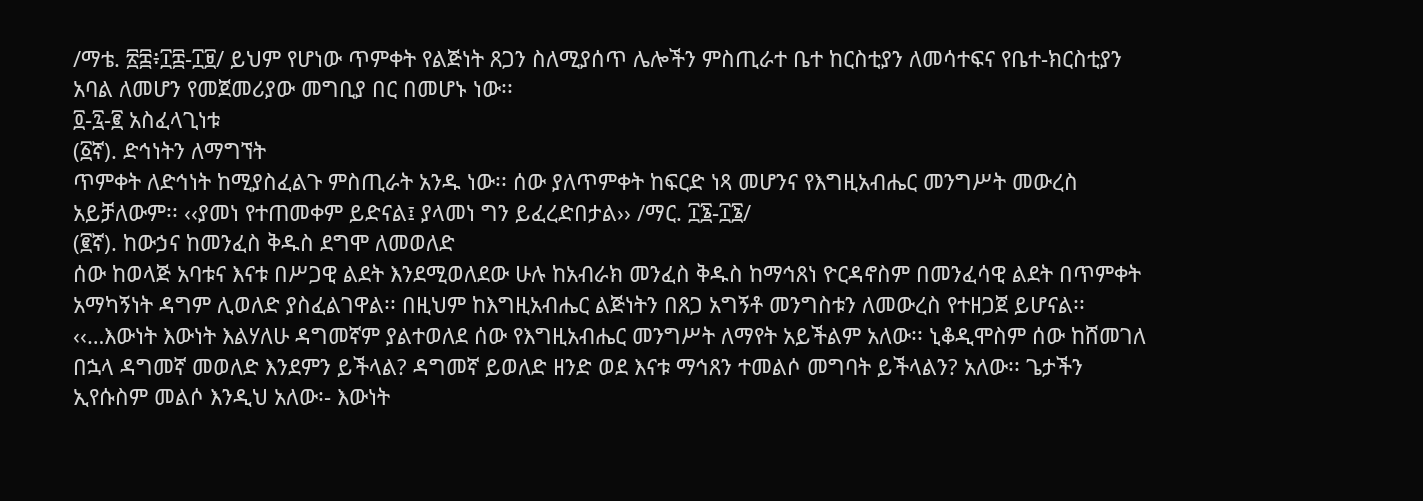/ማቴ. ፳፰፥፲፰-፲፱/ ይህም የሆነው ጥምቀት የልጅነት ጸጋን ስለሚያሰጥ ሌሎችን ምስጢራተ ቤተ ከርስቲያን ለመሳተፍና የቤተ-ክርስቲያን
አባል ለመሆን የመጀመሪያው መግቢያ በር በመሆኑ ነው፡፡
፬-፯-፪ አስፈላጊነቱ
(፩ኛ). ድኅነትን ለማግኘት
ጥምቀት ለድኅነት ከሚያስፈልጉ ምስጢራት አንዱ ነው፡፡ ሰው ያለጥምቀት ከፍርድ ነጻ መሆንና የእግዚአብሔር መንግሥት መውረስ
አይቻለውም፡፡ ‹‹ያመነ የተጠመቀም ይድናል፤ ያላመነ ግን ይፈረድበታል›› /ማር. ፲፮-፲፮/
(፪ኛ). ከውኃና ከመንፈስ ቅዱስ ደግሞ ለመወለድ
ሰው ከወላጅ አባቱና እናቱ በሥጋዊ ልደት እንደሚወለደው ሁሉ ከአብራክ መንፈስ ቅዱስ ከማኅጸነ ዮርዳኖስም በመንፈሳዊ ልደት በጥምቀት
አማካኝነት ዳግም ሊወለድ ያስፈልገዋል፡፡ በዚህም ከእግዚአብሔር ልጅነትን በጸጋ አግኝቶ መንግስቱን ለመውረስ የተዘጋጀ ይሆናል፡፡
‹‹…እውነት እውነት እልሃለሁ ዳግመኛም ያልተወለደ ሰው የእግዚአብሔር መንግሥት ለማየት አይችልም አለው፡፡ ኒቆዲሞስም ሰው ከሸመገለ
በኋላ ዳግመኛ መወለድ እንደምን ይችላል? ዳግመኛ ይወለድ ዘንድ ወደ እናቱ ማኅጸን ተመልሶ መግባት ይችላልን? አለው፡፡ ጌታችን
ኢየሱስም መልሶ እንዲህ አለው፡- እውነት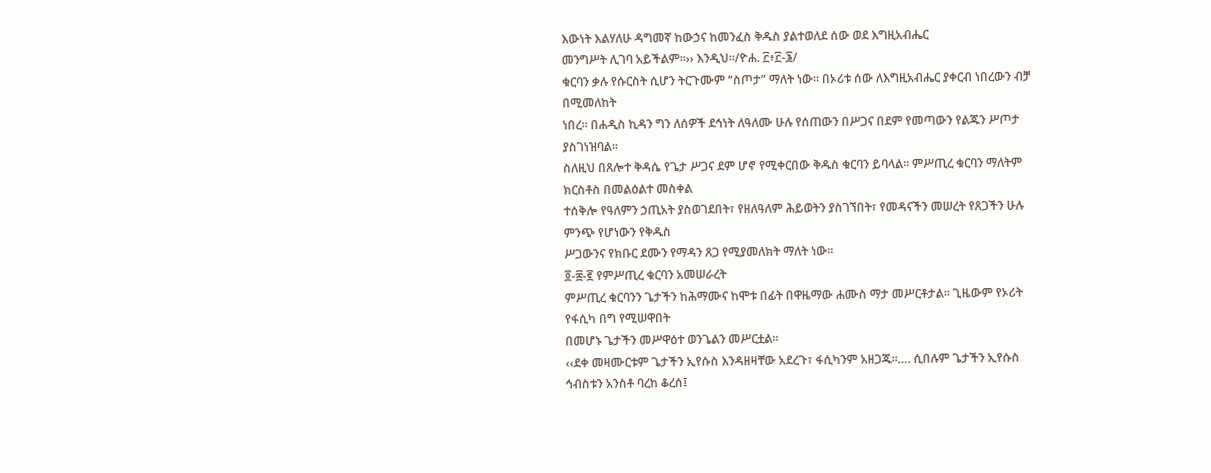እውነት እልሃለሁ ዳግመኛ ከውኃና ከመንፈስ ቅዱስ ያልተወለደ ሰው ወደ እግዚአብሔር
መንግሥት ሊገባ አይችልም፡፡›› እንዲህ፡፡/ዮሐ. ፫፥፫-፮/
ቁርባን ቃሉ የሱርስት ሲሆን ትርጉሙም “ስጦታ” ማለት ነው፡፡ በኦሪቱ ሰው ለእግዚአብሔር ያቀርብ ነበረውን ብቻ በሚመለከት
ነበረ፡፡ በሐዲስ ኪዳን ግን ለሰዎች ደኅነት ለዓለሙ ሁሉ የሰጠውን በሥጋና በደም የመጣውን የልጁን ሥጦታ ያስገነዝባል፡፡
ስለዚህ በጸሎተ ቅዳሴ የጌታ ሥጋና ደም ሆኖ የሚቀርበው ቅዱስ ቁርባን ይባላል፡፡ ምሥጢረ ቁርባን ማለትም ክርስቶስ በመልዕልተ መስቀል
ተሰቅሎ የዓለምን ኃጢአት ያስወገደበት፣ የዘለዓለም ሕይወትን ያስገኘበት፣ የመዳናችን መሠረት የጸጋችን ሁሉ ምንጭ የሆነውን የቅዱስ
ሥጋውንና የክቡር ደሙን የማዳን ጸጋ የሚያመለክት ማለት ነው፡፡
፬-፰-፪ የምሥጢረ ቁርባን አመሠራረት
ምሥጢረ ቁርባንን ጌታችን ከሕማሙና ከሞቱ በፊት በዋዜማው ሐሙስ ማታ መሥርቶታል፡፡ ጊዜውም የኦሪት የፋሲካ በግ የሚሠዋበት
በመሆኑ ጌታችን መሥዋዕተ ወንጌልን መሥርቷል፡፡
‹‹ደቀ መዛሙርቱም ጌታችን ኢየሱስ እንዳዘዛቸው አደረጉ፣ ፋሲካንም አዘጋጁ፡፡…. ሲበሉም ጌታችን ኢየሱስ ኅብስቱን አንስቶ ባረከ ቆረሰ፤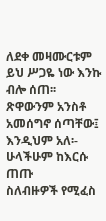ለደቀ መዛሙርቱም ይህ ሥጋዬ ነው እንኩ ብሎ ሰጠ፡፡ ጽዋውንም አንስቶ አመሰግኖ ሰጣቸው፤ እንዲህም አለ፡- ሁላችሁም ከእርሱ ጠጡ
ስለብዙዎች የሚፈስ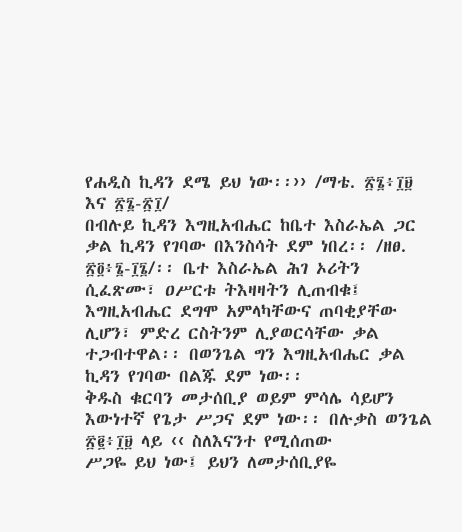የሐዲስ ኪዳን ደሜ ይህ ነው፡፡›› /ማቴ. ፳፮፥፲፱ እና ፳፮-፳፲/
በብሉይ ኪዳን እግዚአብሔር ከቤተ እስራኤል ጋር ቃል ኪዳን የገባው በእንስሳት ደም ነበረ፡፡ /ዘፀ. ፳፬፥፮-፲፮/፡፡ ቤተ እስራኤል ሕገ ኦሪትን
ሲፈጽሙ፣ ዐሥርቱ ትእዛዛትን ሊጠብቁ፤ እግዚአብሔር ደግሞ አምላካቸውና ጠባቂያቸው ሊሆን፣ ምድረ ርስትንም ሊያወርሳቸው ቃል
ተጋብተዋል፡፡ በወንጌል ግን እግዚአብሔር ቃል ኪዳን የገባው በልጁ ደም ነው፡፡
ቅዱስ ቁርባን መታሰቢያ ወይም ምሳሌ ሳይሆን እውነተኛ የጌታ ሥጋና ደም ነው፡፡ በሉቃስ ወንጌል ፳፪፥፲፱ ላይ ‹‹ ስለእናንተ የሚሰጠው
ሥጋዬ ይህ ነው፤ ይህን ለመታሰቢያዬ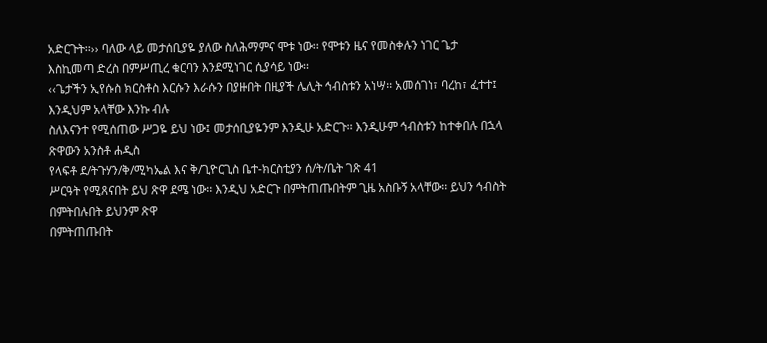አድርጉት፡፡›› ባለው ላይ መታሰቢያዬ ያለው ስለሕማምና ሞቱ ነው፡፡ የሞቱን ዜና የመስቀሉን ነገር ጌታ
እስኪመጣ ድረስ በምሥጢረ ቁርባን እንደሚነገር ሲያሳይ ነው፡፡
‹‹ጌታችን ኢየሱስ ክርስቶስ እርሱን እራሱን በያዙበት በዚያች ሌሊት ኅብስቱን አነሣ፡፡ አመሰገነ፣ ባረከ፣ ፈተተ፤ እንዲህም አላቸው እንኩ ብሉ
ስለእናንተ የሚሰጠው ሥጋዬ ይህ ነው፤ መታሰቢያዬንም እንዲሁ አድርጉ፡፡ እንዲሁም ኅብስቱን ከተቀበሉ በኋላ ጽዋውን አንስቶ ሐዲስ
የላፍቶ ደ/ትጉሃን/ቅ/ሚካኤል እና ቅ/ጊዮርጊስ ቤተ-ክርስቲያን ሰ/ት/ቤት ገጽ 41
ሥርዓት የሚጸናበት ይህ ጽዋ ደሜ ነው፡፡ እንዲህ አድርጉ በምትጠጡበትም ጊዜ አስቡኝ አላቸው፡፡ ይህን ኅብስት በምትበሉበት ይህንም ጽዋ
በምትጠጡበት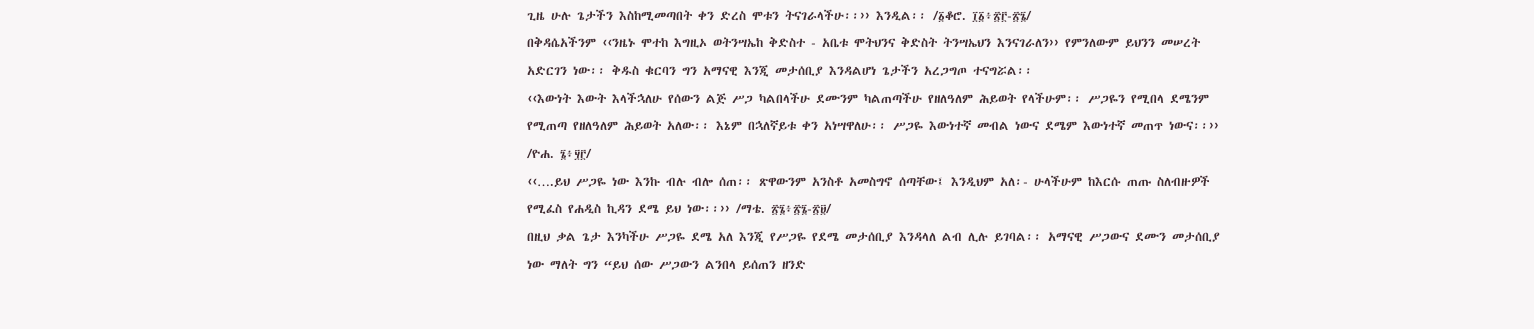ጊዜ ሁሉ ጌታችን እስከሚመጣበት ቀን ድረስ ሞቱን ትናገራላችሁ፡፡›› እንዲል፡፡ /፩ቆሮ. ፲፩፥፳፫-፳፮/
በቅዳሴአችንም ‹‹ንዜኑ ሞተከ እግዚኦ ወትንሣኤከ ቅድስተ - አቤቱ ሞትህንና ቅድስት ትንሣኤህን እንናገራለን›› የምንለውም ይህንን መሠረት
አድርገን ነው፡፡ ቅዱስ ቁርባን ግን አማናዊ እንጂ መታሰቢያ እንዳልሆነ ጌታችን አረጋግጦ ተናግሯል፡፡
‹‹እውነት እውት እላችኋለሁ የሰውን ልጅ ሥጋ ካልበላችሁ ደሙንም ካልጠጣችሁ የዘለዓለም ሕይወት የላችሁም፡፡ ሥጋዬን የሚበላ ደሜንም
የሚጠጣ የዘለዓለም ሕይወት አለው፡፡ እኔም በኋለኛይቱ ቀን አነሣዋለሁ፡፡ ሥጋዬ እውነተኛ መብል ነውና ደሜም እውነተኛ መጠጥ ነውና፡፡››
/ዮሐ. ፮፥፶፫/
‹‹….ይህ ሥጋዬ ነው እንኩ ብሉ ብሎ ሰጠ፡፡ ጽዋውንም አንስቶ አመስግኖ ሰጣቸው፤ እንዲህም አለ፡- ሁላችሁም ከእርሱ ጠጡ ስለብዙዎች
የሚፈስ የሐዲስ ኪዳን ደሜ ይህ ነው፡፡›› /ማቴ. ፳፮፥፳፮-፳፱/
በዚህ ቃል ጌታ እንካችሁ ሥጋዬ ደሜ አለ እንጂ የሥጋዬ የደሜ መታሰቢያ እንዳላለ ልብ ሊሉ ይገባል፡፡ አማናዊ ሥጋውና ደሙን መታሰቢያ
ነው ማለት ግን “ይህ ሰው ሥጋውን ልንበላ ይሰጠን ዘንድ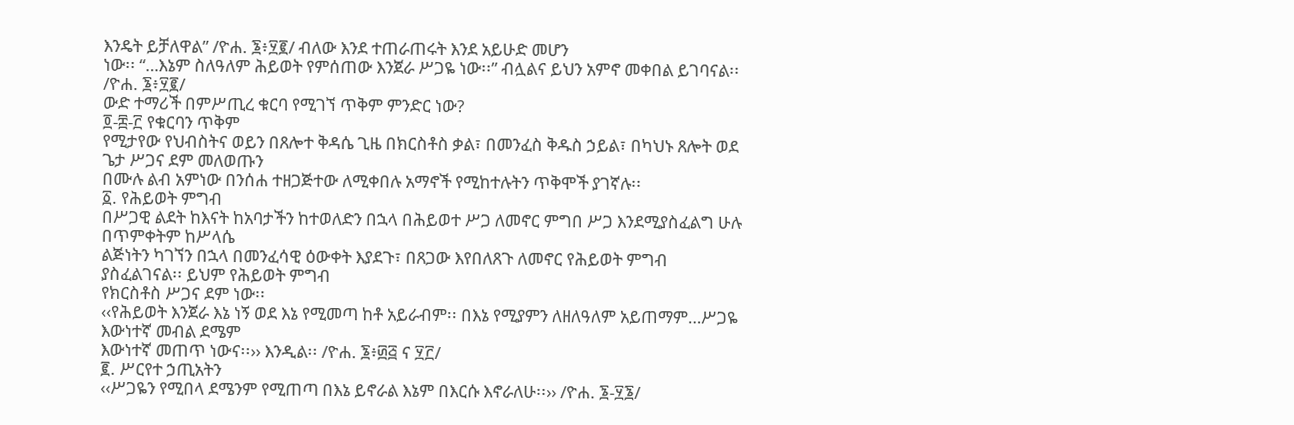እንዴት ይቻለዋል” /ዮሐ. ፮፥፶፪/ ብለው እንደ ተጠራጠሩት እንደ አይሁድ መሆን
ነው፡፡ “…እኔም ስለዓለም ሕይወት የምሰጠው እንጀራ ሥጋዬ ነው፡፡” ብሏልና ይህን አምኖ መቀበል ይገባናል፡፡ /ዮሐ. ፮፥፶፪/
ውድ ተማሪች በምሥጢረ ቁርባ የሚገኘ ጥቅም ምንድር ነው?
፬-፰-፫ የቁርባን ጥቅም
የሚታየው የህብስትና ወይን በጸሎተ ቅዳሴ ጊዜ በክርስቶስ ቃል፣ በመንፈስ ቅዱስ ኃይል፣ በካህኑ ጸሎት ወደ ጌታ ሥጋና ደም መለወጡን
በሙሉ ልብ አምነው በንሰሐ ተዘጋጅተው ለሚቀበሉ አማኖች የሚከተሉትን ጥቅሞች ያገኛሉ፡፡
፩. የሕይወት ምግብ
በሥጋዊ ልደት ከእናት ከአባታችን ከተወለድን በኋላ በሕይወተ ሥጋ ለመኖር ምግበ ሥጋ እንደሚያስፈልግ ሁሉ በጥምቀትም ከሥላሴ
ልጅነትን ካገኘን በኋላ በመንፈሳዊ ዕውቀት እያደጉ፣ በጸጋው እየበለጸጉ ለመኖር የሕይወት ምግብ ያስፈልገናል፡፡ ይህም የሕይወት ምግብ
የክርስቶስ ሥጋና ደም ነው፡፡
‹‹የሕይወት እንጀራ እኔ ነኝ ወደ እኔ የሚመጣ ከቶ አይራብም፡፡ በእኔ የሚያምን ለዘለዓለም አይጠማም…ሥጋዬ እውነተኛ መብል ደሜም
እውነተኛ መጠጥ ነውና፡፡›› እንዲል፡፡ /ዮሐ. ፮፥፴፭ ና ፶፫/
፪. ሥርየተ ኃጢአትን
‹‹ሥጋዬን የሚበላ ደሜንም የሚጠጣ በእኔ ይኖራል እኔም በእርሱ እኖራለሁ፡፡›› /ዮሐ. ፮-፶፮/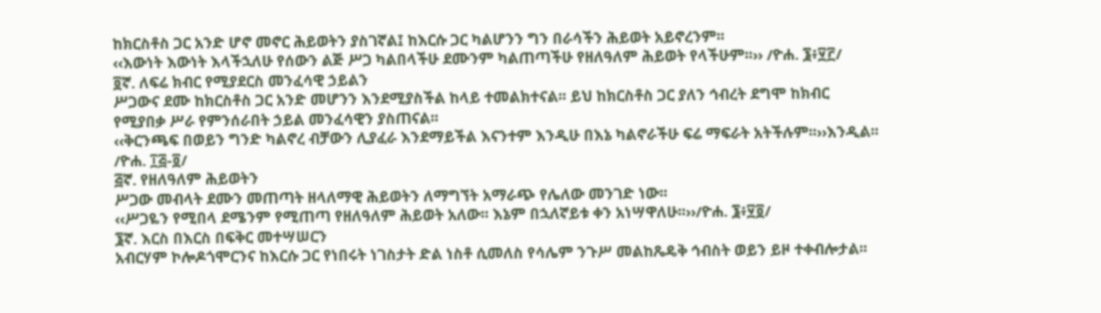ከክርስቶስ ጋር አንድ ሆኖ መኖር ሕይወትን ያስገኛል፤ ከእርሱ ጋር ካልሆንን ግን በራሳችን ሕይወት አይኖረንም፡፡
‹‹እውነት እውነት እላችኋለሁ የሰውን ልጅ ሥጋ ካልበላችሁ ደሙንም ካልጠጣችሁ የዘለዓለም ሕይወት የላችሁም፡፡›› /ዮሐ. ፮፥፶፫/
፬ኛ. ለፍሬ ክብር የሚያደርስ መንፈሳዊ ኃይልን
ሥጋውና ደሙ ከክርስቶስ ጋር አንድ መሆንን እንደሚያስችል ከላይ ተመልክተናል፡፡ ይህ ከክርስቶስ ጋር ያለን ኅብረት ደግሞ ከክብር
የሚያበቃ ሥራ የምንሰራበት ኃይል መንፈሳዊን ያስጠናል፡፡
‹‹ቅርንጫፍ በወይን ግንድ ካልኖረ ብቻውን ሊያፈራ እንደማይችል እናንተም እንዲሁ በእኔ ካልኖራችሁ ፍሬ ማፍራት አትችሉም፡፡››እንዲል፡፡
/ዮሐ. ፲፭-፬/
፭ኛ. የዘለዓለም ሕይወትን
ሥጋው መብላት ደሙን መጠጣት ዘላለማዊ ሕይወትን ለማግኘት አማራጭ የሌለው መንገድ ነው፡፡
‹‹ሥጋዬን የሚበላ ደሜንም የሚጠጣ የዘለዓለም ሕይወት አለው፡፡ እኔም በኋለኛይቱ ቀን አነሣዋለሁ፡፡››/ዮሐ. ፮፥፶፬/
፮ኛ. እርስ በእርስ በፍቅር መተሣሠርን
አብርሃም ኮሎዶጎሞርንና ከእርሱ ጋር የነበሩት ነገስታት ድል ነስቶ ሲመለስ የሳሌም ንጉሥ መልከጼዴቅ ኅብስት ወይን ይዞ ተቀብሎታል፡፡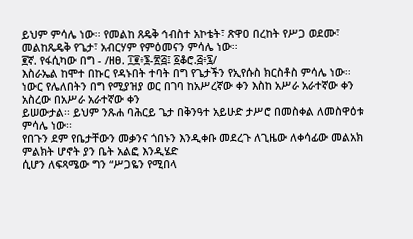ይህም ምሳሌ ነው፡፡ የመልከ ጸዴቅ ኅብስተ አኮቴት፣ ጽዋዐ በረከት የሥጋ ወደሙ፣ መልከጼዴቅ የጌታ፣ አብርሃም የምዕመናን ምሳሌ ነው፡፡
፪ኛ. የፋሲካው በግ - /ዘፀ. ፲፪፥፮-፳፭፤ ፩ቆሮ.፭፥፯/
እስራኤል ከሞተ በኩር የዳኑበት ተባት በግ የጌታችን የኢየሱስ ክርስቶስ ምሳሌ ነው፡፡
ነውር የሌለበትን በግ የሚያዝያ ወር በገባ ከአሥረኛው ቀን እስከ አሥራ አራተኛው ቀን አስረው በአሥራ አራተኛው ቀን
ይሠውታል፡፡ ይህም ንጹሐ ባሕርይ ጌታ በቅንዓተ አይሁድ ታሥሮ በመስቀል ለመስዋዕቱ ምሳሌ ነው፡፡
የበጉን ደም የቤታቸውን መቃንና ጎበኑን እንዲቀቡ መደረጉ ለጊዜው ለቀሳፊው መልአክ ምልክት ሆኖት ያን ቤት አልፎ እንዲሄድ
ሲሆን ለፍጻሜው ግን “ሥጋዬን የሚበላ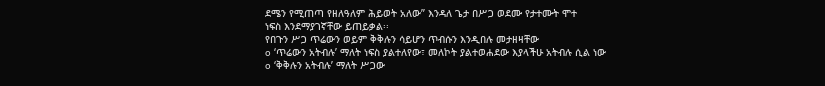ደሜን የሚጠጣ የዘለዓለም ሕይወት አለው” እንዳለ ጌታ በሥጋ ወደሙ የታተሙት ሞተ
ነፍስ እንደማያገኛቸው ይጠይቃል፡፡
የበጉን ሥጋ ጥሬውን ወይም ቅቅሉን ሳይሆን ጥብሱን እንዲበሉ መታዘዛቸው
o ‘ጥሬውን አትብሉ’ ማለት ነፍስ ያልተለየው፣ መለኮት ያልተወሐደው እያላችሁ አትብሉ ሲል ነው
o ‘ቅቅሉን አትብሉ’ ማለት ሥጋው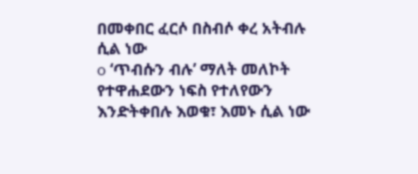በመቀበር ፈርሶ በስብሶ ቀረ አትብሉ ሲል ነው
o ‘ጥብሱን ብሉ’ ማለት መለኮት የተዋሐደውን ነፍስ የተለየውን እንድትቀበሉ እወቁ፣ እመኑ ሲል ነው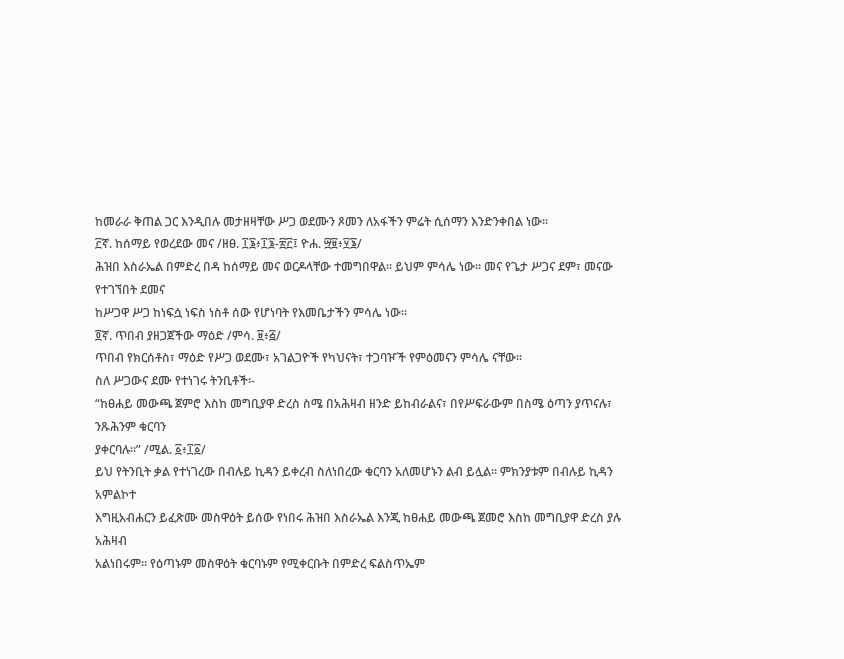ከመራራ ቅጠል ጋር እንዲበሉ መታዘዛቸው ሥጋ ወደሙን ጾመን ለአፋችን ምሬት ሲሰማን እንድንቀበል ነው፡፡
፫ኛ. ከሰማይ የወረደው መና /ዘፀ. ፲፮፥፲፮-፳፫፤ ዮሐ. ፵፱፥፶፮/
ሕዝበ እስራኤል በምድረ በዳ ከሰማይ መና ወርዶላቸው ተመግበዋል፡፡ ይህም ምሳሌ ነው፡፡ መና የጌታ ሥጋና ደም፣ መናው የተገኘበት ደመና
ከሥጋዋ ሥጋ ከነፍሷ ነፍስ ነስቶ ሰው የሆነባት የእመቤታችን ምሳሌ ነው፡፡
፬ኛ. ጥበብ ያዘጋጀችው ማዕድ /ምሳ. ፱፥፭/
ጥበብ የክርሰቶስ፣ ማዕድ የሥጋ ወደሙ፣ አገልጋዮች የካህናት፣ ተጋባዦች የምዕመናን ምሳሌ ናቸው፡፡
ስለ ሥጋውና ደሙ የተነገሩ ትንቢቶች፡-
“ከፀሐይ መውጫ ጀምሮ እስከ መግቢያዋ ድረስ ስሜ በአሕዛብ ዘንድ ይከብራልና፣ በየሥፍራውም በስሜ ዕጣን ያጥናሉ፣ ንጹሕንም ቁርባን
ያቀርባሉ፡፡” /ሚል. ፩፥፲፩/
ይህ የትንቢት ቃል የተነገረው በብሉይ ኪዳን ይቀረብ ስለነበረው ቁርባን አለመሆኑን ልብ ይሏል፡፡ ምክንያቱም በብሉይ ኪዳን አምልኮተ
እግዚአብሐርን ይፈጽሙ መስዋዕት ይሰው የነበሩ ሕዝበ እስራኤል እንጂ ከፀሐይ መውጫ ጀመሮ እስከ መግቢያዋ ድረስ ያሉ አሕዛብ
አልነበሩም፡፡ የዕጣኑም መስዋዕት ቁርባኑም የሚቀርቡት በምድረ ፍልስጥኤም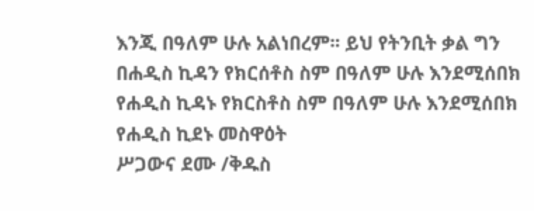እንጂ በዓለም ሁሉ አልነበረም፡፡ ይህ የትንቢት ቃል ግን
በሐዲስ ኪዳን የክርሰቶስ ስም በዓለም ሁሉ እንደሚሰበክ የሐዲስ ኪዳኑ የክርስቶስ ስም በዓለም ሁሉ እንደሚሰበክ የሐዲስ ኪደኑ መስዋዕት
ሥጋውና ደሙ /ቅዱስ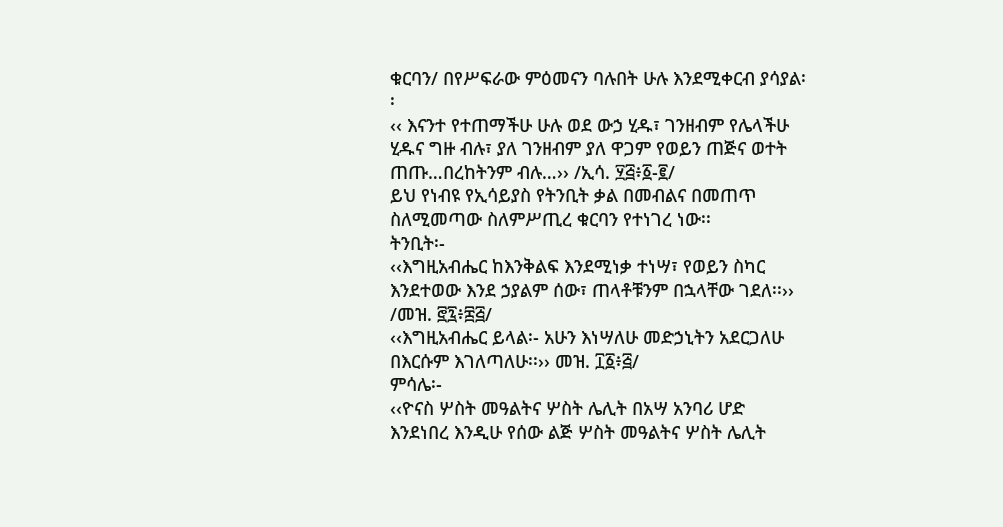ቁርባን/ በየሥፍራው ምዕመናን ባሉበት ሁሉ እንደሚቀርብ ያሳያል፡፡
‹‹ እናንተ የተጠማችሁ ሁሉ ወደ ውኃ ሂዱ፣ ገንዘብም የሌላችሁ ሂዱና ግዙ ብሉ፣ ያለ ገንዘብም ያለ ዋጋም የወይን ጠጅና ወተት
ጠጡ…በረከትንም ብሉ…›› /ኢሳ. ፶፭፥፩-፪/
ይህ የነብዩ የኢሳይያስ የትንቢት ቃል በመብልና በመጠጥ ስለሚመጣው ስለምሥጢረ ቁርባን የተነገረ ነው፡፡
ትንቢት፡-
‹‹እግዚአብሔር ከእንቅልፍ እንደሚነቃ ተነሣ፣ የወይን ስካር እንደተወው እንደ ኃያልም ሰው፣ ጠላቶቹንም በኋላቸው ገደለ፡፡›› /መዝ. ፸፯፥፰፭/
‹‹እግዚአብሔር ይላል፡- አሁን እነሣለሁ መድኃኒትን አደርጋለሁ በእርሱም እገለጣለሁ፡፡›› መዝ. ፲፩፥፭/
ምሳሌ፡-
‹‹ዮናስ ሦስት መዓልትና ሦስት ሌሊት በአሣ አንባሪ ሆድ እንደነበረ እንዲሁ የሰው ልጅ ሦስት መዓልትና ሦስት ሌሊት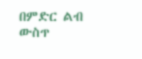በምድር ልብ ውስጥ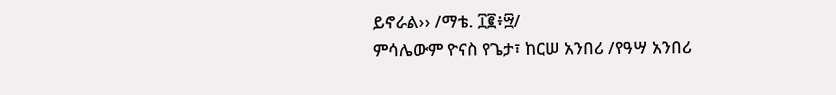ይኖራል›› /ማቴ. ፲፪፥፵/
ምሳሌውም ዮናስ የጌታ፣ ከርሠ አንበሪ /የዓሣ አንበሪ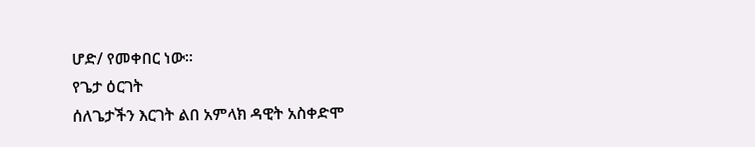ሆድ/ የመቀበር ነው፡፡
የጌታ ዕርገት
ሰለጌታችን እርገት ልበ አምላክ ዳዊት አስቀድሞ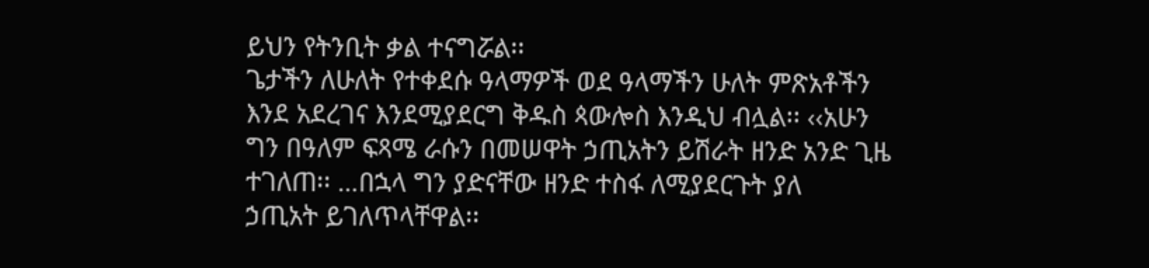ይህን የትንቢት ቃል ተናግሯል፡፡
ጌታችን ለሁለት የተቀደሱ ዓላማዎች ወደ ዓላማችን ሁለት ምጽአቶችን እንደ አደረገና እንደሚያደርግ ቅዱስ ጳውሎስ እንዲህ ብሏል፡፡ ‹‹አሁን
ግን በዓለም ፍጻሜ ራሱን በመሠዋት ኃጢአትን ይሽራት ዘንድ አንድ ጊዜ ተገለጠ፡፡ …በኋላ ግን ያድናቸው ዘንድ ተስፋ ለሚያደርጉት ያለ
ኃጢአት ይገለጥላቸዋል፡፡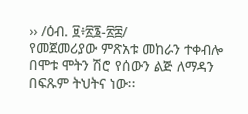›› /ዕብ. ፱፥፳፮-፳፰/
የመጀመሪያው ምጽአቱ መከራን ተቀብሎ በሞቱ ሞትን ሽሮ የሰውን ልጅ ለማዳን በፍጹም ትህትና ነው፡፡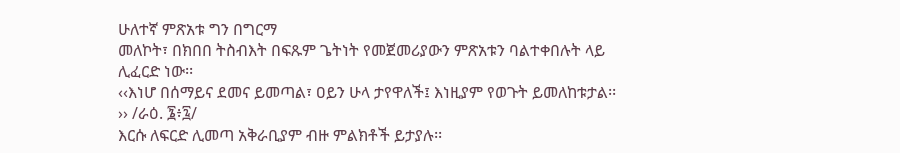ሁለተኛ ምጽአቱ ግን በግርማ
መለኮት፣ በክበበ ትስብእት በፍጹም ጌትነት የመጀመሪያውን ምጽአቱን ባልተቀበሉት ላይ ሊፈርድ ነው፡፡
‹‹እነሆ በሰማይና ደመና ይመጣል፣ ዐይን ሁላ ታየዋለች፤ እነዚያም የወጉት ይመለከቱታል፡፡›› /ራዕ. ፮፥፯/
እርሱ ለፍርድ ሊመጣ አቅራቢያም ብዙ ምልክቶች ይታያሉ፡፡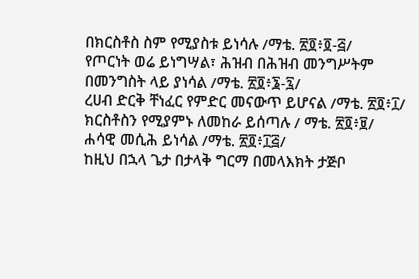በክርስቶስ ስም የሚያስቱ ይነሳሉ /ማቴ. ፳፬፥፬-፭/
የጦርነት ወሬ ይነግሣል፣ ሕዝብ በሕዝብ መንግሥትም በመንግስት ላይ ያነሳል /ማቴ. ፳፬፥፮-፯/
ረሀብ ድርቅ ቸነፈር የምድር መናውጥ ይሆናል /ማቴ. ፳፬፥፲/
ክርስቶስን የሚያምኑ ለመከራ ይሰጣሉ / ማቴ. ፳፬፥፱/
ሐሳዊ መሲሕ ይነሳል /ማቴ. ፳፬፥፲፭/
ከዚህ በኋላ ጌታ በታላቅ ግርማ በመላእክት ታጅቦ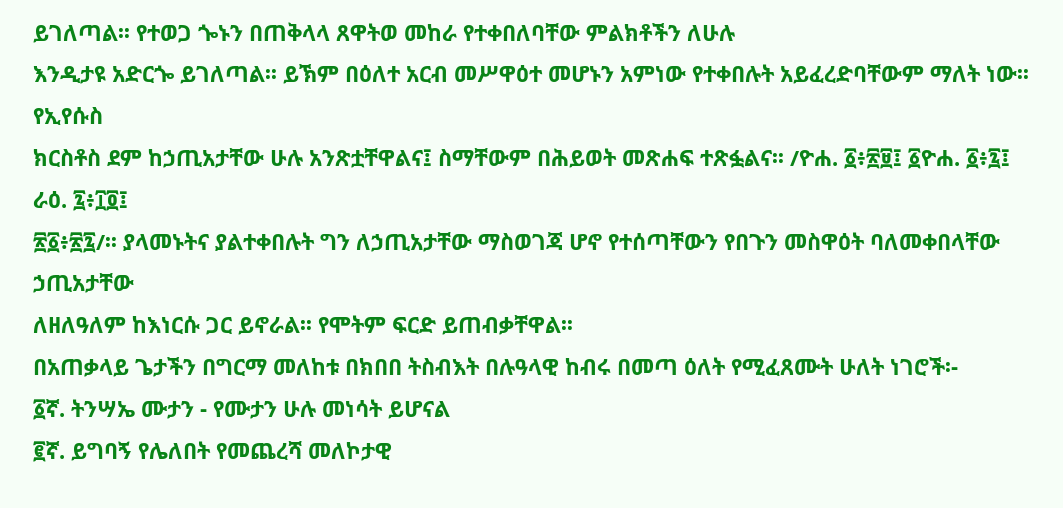ይገለጣል፡፡ የተወጋ ጐኑን በጠቅላላ ጸዋትወ መከራ የተቀበለባቸው ምልክቶችን ለሁሉ
እንዲታዩ አድርጐ ይገለጣል፡፡ ይኽም በዕለተ አርብ መሥዋዕተ መሆኑን አምነው የተቀበሉት አይፈረድባቸውም ማለት ነው፡፡ የኢየሱስ
ክርስቶስ ደም ከኃጢአታቸው ሁሉ አንጽቷቸዋልና፤ ስማቸውም በሕይወት መጽሐፍ ተጽፏልና፡፡ /ዮሐ. ፩፥፳፱፤ ፩ዮሐ. ፩፥፯፤ ራዕ. ፯፥፲፬፤
፳፩፥፳፯/፡፡ ያላመኑትና ያልተቀበሉት ግን ለኃጢአታቸው ማስወገጃ ሆኖ የተሰጣቸውን የበጉን መስዋዕት ባለመቀበላቸው ኃጢአታቸው
ለዘለዓለም ከእነርሱ ጋር ይኖራል፡፡ የሞትም ፍርድ ይጠብቃቸዋል፡፡
በአጠቃላይ ጌታችን በግርማ መለከቱ በክበበ ትስብእት በሉዓላዊ ከብሩ በመጣ ዕለት የሚፈጸሙት ሁለት ነገሮች፡-
፩ኛ. ትንሣኤ ሙታን - የሙታን ሁሉ መነሳት ይሆናል
፪ኛ. ይግባኝ የሌለበት የመጨረሻ መለኮታዊ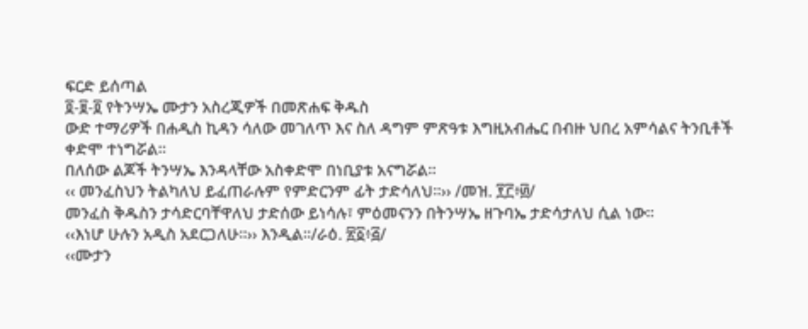ፍርድ ይሰጣል
፬-፱-፬ የትንሣኤ ሙታን አስረጂዎች በመጽሐፍ ቅዱስ
ውድ ተማሪዎች በሐዲስ ኪዳን ሳለው መገለጥ እና ስለ ዳግም ምጽዓቱ እግዚአብሔር በብዙ ህበረ አምሳልና ትንቢቶች ቀድሞ ተነግሯል፡፡
በለሰው ልጆች ትንሣኤ እንዳላቸው አስቀድሞ በነቢያቱ አናግሯል፡፡
‹‹ መንፈስህን ትልካለህ ይፈጠራሉም የምድርንም ፊት ታድሳለህ፡፡›› /መዝ. ፻፫፥፴/
መንፈስ ቅዱስን ታሳድርባቸዋለህ ታድሰው ይነሳሉ፣ ምዕመናንን በትንሣኤ ዘጉባኤ ታድሳታለህ ሲል ነው፡፡
‹‹እነሆ ሁሉን አዲስ አደርጋለሁ፡፡›› እንዲል፡፡/ራዕ. ፳፩፥፭/
‹‹ሙታን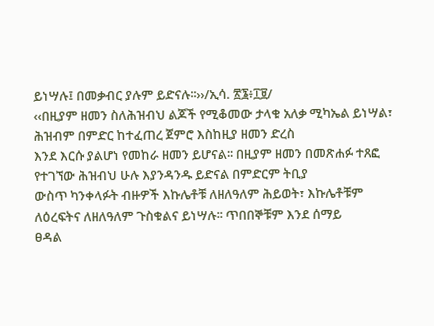ይነሣሉ፤ በመቃብር ያሉም ይድናሉ፡፡››/ኢሳ. ፳፮፥፲፱/
‹‹በዚያም ዘመን ስለሕዝብህ ልጆች የሚቆመው ታላቁ አለቃ ሚካኤል ይነሣል፣ ሕዝብም በምድር ከተፈጠረ ጀምሮ እስከዚያ ዘመን ድረስ
እንደ እርሱ ያልሆነ የመከራ ዘመን ይሆናል፡፡ በዚያም ዘመን በመጽሐፉ ተጸፎ የተገኘው ሕዝብህ ሁሉ እያንዳንዱ ይድናል በምድርም ትቢያ
ውስጥ ካንቀላፉት ብዙዎች እኩሌቶቹ ለዘለዓለም ሕይወት፣ እኩሌቶቹም ለዕረፍትና ለዘለዓለም ጉስቁልና ይነሣሉ፡፡ ጥበበኞቹም እንደ ሰማይ
ፀዳል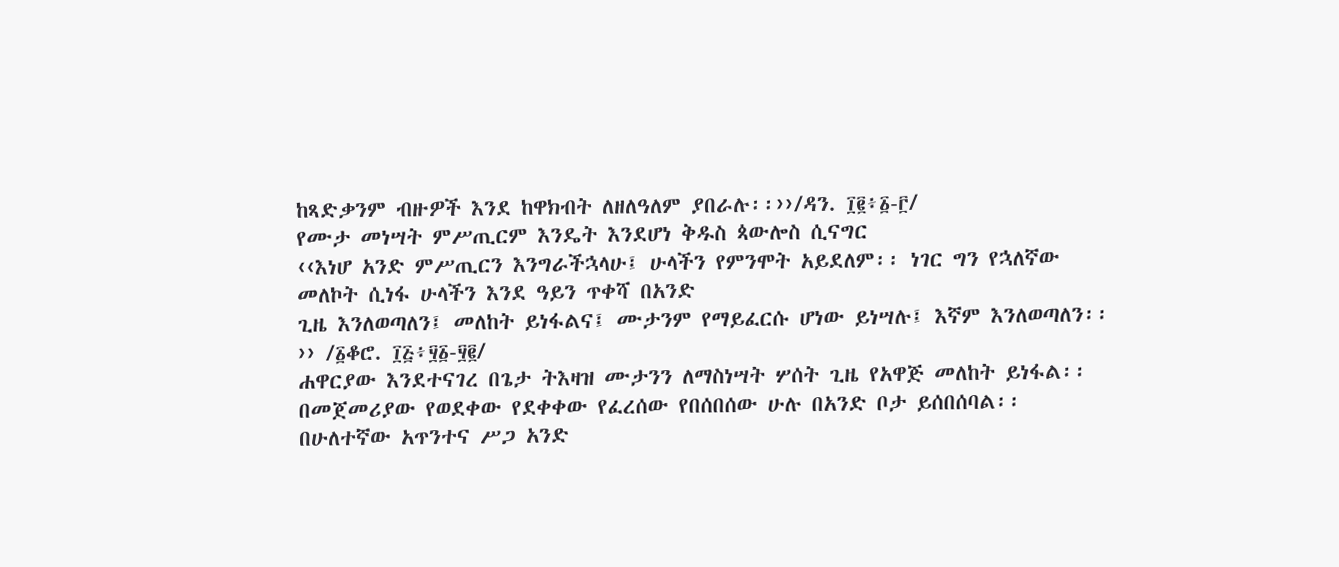ከጻድቃንም ብዙዎች እንደ ከዋክብት ለዘለዓለም ያበራሉ፡፡››/ዳን. ፲፪፥፩-፫/
የሙታ መነሣት ምሥጢርም እንዴት እንደሆነ ቅዱስ ጳውሎስ ሲናግር
‹‹እነሆ አንድ ምሥጢርን እንግራችኋላሁ፤ ሁላችን የምንሞት አይደለም፡፡ ነገር ግን የኋለኛው መለኮት ሲነፋ ሁላችን እንደ ዓይን ጥቀሻ በአንድ
ጊዜ እንለወጣለን፤ መለከት ይነፋልና፤ ሙታንም የማይፈርሱ ሆነው ይነሣሉ፤ እኛም እንለወጣለን፡፡›› /፩ቆሮ. ፲፭፥፶፩-፶፪/
ሐዋርያው እንደተናገረ በጌታ ትእዛዝ ሙታንን ለማስነሣት ሦሰት ጊዜ የአዋጅ መለከት ይነፋል፡፡
በመጀመሪያው የወደቀው የደቀቀው የፈረሰው የበሰበሰው ሁሉ በአንድ ቦታ ይሰበሰባል፡፡
በሁለተኛው አጥንተና ሥጋ አንድ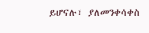ይሆናሉ፣ ያለመንቀሳቀስ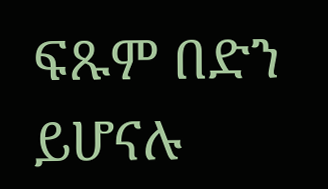ፍጹም በድን ይሆናሉ